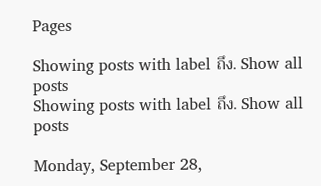Pages

Showing posts with label ถึง. Show all posts
Showing posts with label ถึง. Show all posts

Monday, September 28,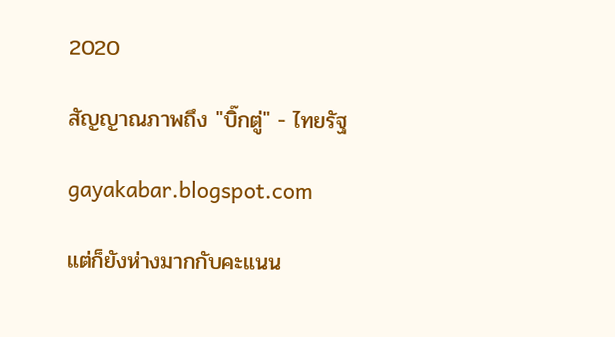2020

สัญญาณภาพถึง "บิ๊กตู่" - ไทยรัฐ

gayakabar.blogspot.com

แต่ก็ยังห่างมากกับคะแนน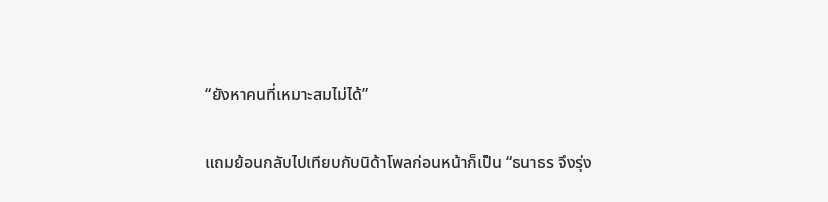“ยังหาคนที่เหมาะสมไม่ได้”

แถมย้อนกลับไปเทียบกับนิด้าโพลก่อนหน้าก็เป็น “ธนาธร จึงรุ่ง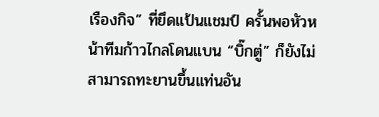เรืองกิจ” ที่ยึดแป้นแชมป์ ครั้นพอหัวหน้าทีมก้าวไกลโดนแบน “บิ๊กตู่” ก็ยังไม่สามารถทะยานขึ้นแท่นอัน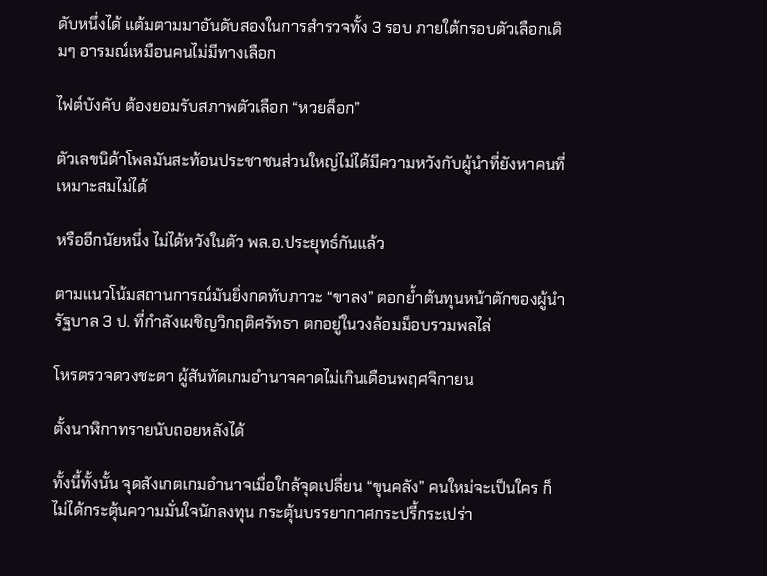ดับหนึ่งได้ แต้มตามมาอันดับสองในการสำรวจทั้ง 3 รอบ ภายใต้กรอบตัวเลือกเดิมๆ อารมณ์เหมือนคนไม่มีทางเลือก

ไฟต์บังคับ ต้องยอมรับสภาพตัวเลือก “หวยล็อก”

ตัวเลขนิด้าโพลมันสะท้อนประชาชนส่วนใหญ่ไม่ได้มีความหวังกับผู้นำที่ยังหาคนที่เหมาะสมไม่ได้

หรืออีกนัยหนึ่ง ไม่ได้หวังในตัว พล.อ.ประยุทธ์กันแล้ว

ตามแนวโน้มสถานการณ์มันยิ่งกดทับภาวะ “ขาลง” ตอกย้ำต้นทุนหน้าตักของผู้นำรัฐบาล 3 ป. ที่กำลังเผชิญวิกฤติศรัทธา ตกอยู่ในวงล้อมม็อบรวมพลไล่

โหรตรวจดวงชะตา ผู้สันทัดเกมอำนาจคาดไม่เกินเดือนพฤศจิกายน

ตั้งนาฬิกาทรายนับถอยหลังได้

ทั้งนี้ทั้งนั้น จุดสังเกตเกมอำนาจเมื่อใกล้จุดเปลี่ยน “ขุนคลัง” คนใหม่จะเป็นใคร ก็ไม่ได้กระตุ้นความมั่นใจนักลงทุน กระตุ้นบรรยากาศกระปรี้กระเปร่า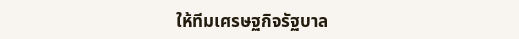ให้ทีมเศรษฐกิจรัฐบาล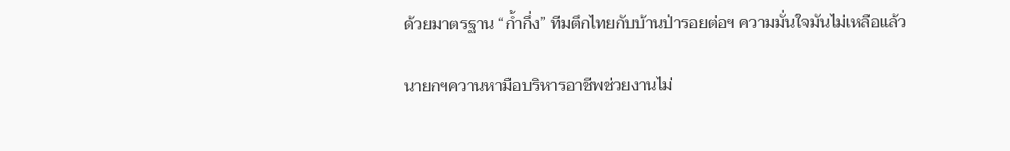ด้วยมาตรฐาน “ก้ำกึ่ง” ทีมตึกไทยกับบ้านป่ารอยต่อฯ ความมั่นใจมันไม่เหลือแล้ว

นายกฯควานหามือบริหารอาชีพช่วยงานไม่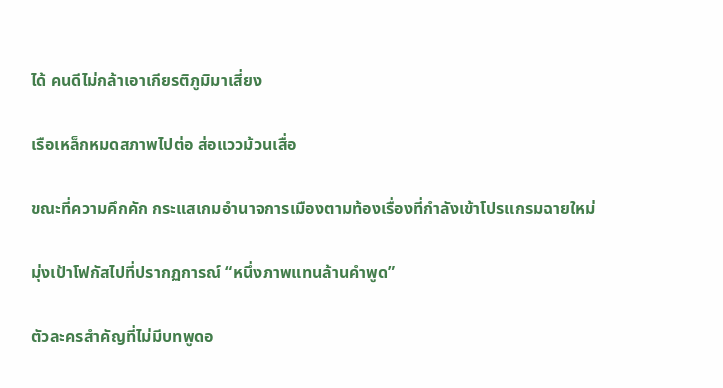ได้ คนดีไม่กล้าเอาเกียรติภูมิมาเสี่ยง

เรือเหล็กหมดสภาพไปต่อ ส่อแววม้วนเสื่อ

ขณะที่ความคึกคัก กระแสเกมอำนาจการเมืองตามท้องเรื่องที่กำลังเข้าโปรแกรมฉายใหม่

มุ่งเป้าโฟกัสไปที่ปรากฏการณ์ “หนึ่งภาพแทนล้านคำพูด”

ตัวละครสำคัญที่ไม่มีบทพูดอ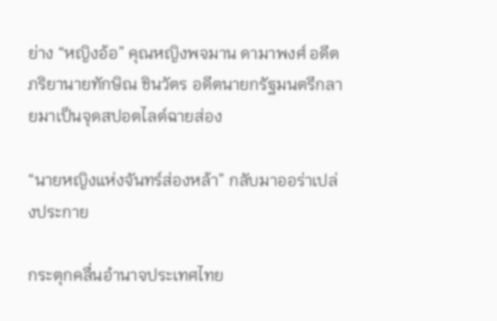ย่าง “หญิงอ้อ” คุณหญิงพจมาน ดามาพงศ์ อดีตภริยานายทักษิณ ชินวัตร อดีตนายกรัฐมนตรีกลายมาเป็นจุดสปอตไลต์ฉายส่อง

“นายหญิงแห่งจันทร์ส่องหล้า” กลับมาออร่าเปล่งประกาย

กระตุกคลื่นอำนาจประเทศไทย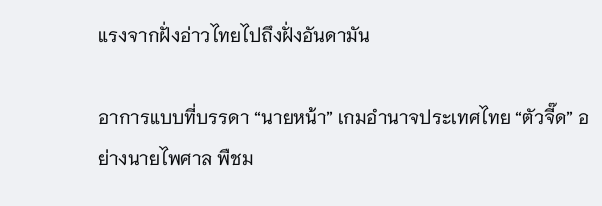แรงจากฝั่งอ่าวไทยไปถึงฝั่งอันดามัน

อาการแบบที่บรรดา “นายหน้า” เกมอำนาจประเทศไทย “ตัวจี๊ด” อย่างนายไพศาล พืชม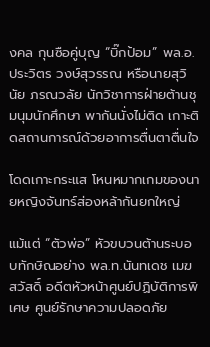งคล กุนซือคู่บุญ “บิ๊กป้อม” พล.อ.ประวิตร วงษ์สุวรรณ หรือนายสุวินัย ภรณวลัย นักวิชาการฝ่ายต้านชุมนุมนักศึกษา พากันนั่งไม่ติด เกาะติดสถานการณ์ด้วยอาการตื่นตาตื่นใจ

โดดเกาะกระแส โหนหมากเกมของนายหญิงจันทร์ส่องหล้ากันยกใหญ่

แม้แต่ “ตัวพ่อ” หัวขบวนต้านระบอบทักษิณอย่าง พล.ท.นันทเดช เมฆสวัสดิ์ อดีตหัวหน้าศูนย์ปฏิบัติการพิเศษ ศูนย์รักษาความปลอดภัย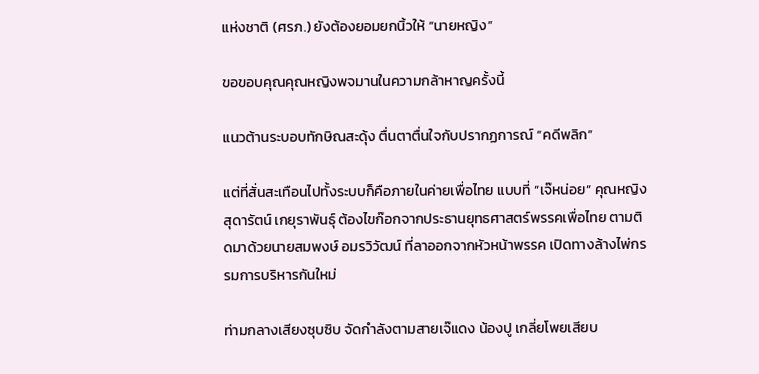แห่งชาติ (ศรภ.) ยังต้องยอมยกนิ้วให้ “นายหญิง”

ขอขอบคุณคุณหญิงพจมานในความกล้าหาญครั้งนี้

แนวต้านระบอบทักษิณสะดุ้ง ตื่นตาตื่นใจกับปรากฏการณ์ “คดีพลิก”

แต่ที่สั่นสะเทือนไปทั้งระบบก็คือภายในค่ายเพื่อไทย แบบที่ “เจ๊หน่อย” คุณหญิงสุดารัตน์ เกยุราพันธุ์ ต้องไขก๊อกจากประธานยุทธศาสตร์พรรคเพื่อไทย ตามติดมาด้วยนายสมพงษ์ อมรวิวัฒน์ ที่ลาออกจากหัวหน้าพรรค เปิดทางล้างไพ่กรรมการบริหารกันใหม่

ท่ามกลางเสียงซุบซิบ จัดกำลังตามสายเจ๊แดง น้องปู เกลี่ยโพยเสียบ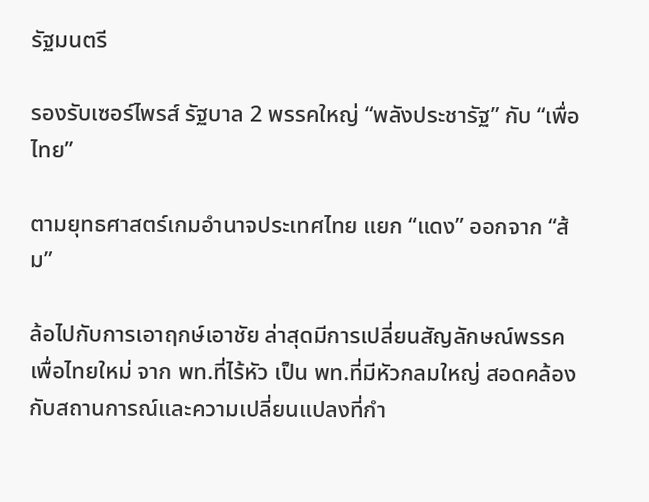รัฐมนตรี

รองรับเซอร์ไพรส์ รัฐบาล 2 พรรคใหญ่ “พลังประชารัฐ” กับ “เพื่อไทย”

ตามยุทธศาสตร์เกมอำนาจประเทศไทย แยก “แดง” ออกจาก “ส้ม”

ล้อไปกับการเอาฤกษ์เอาชัย ล่าสุดมีการเปลี่ยนสัญลักษณ์พรรคเพื่อไทยใหม่ จาก พท.ที่ไร้หัว เป็น พท.ที่มีหัวกลมใหญ่ สอดคล้องกับสถานการณ์และความเปลี่ยนแปลงที่กำ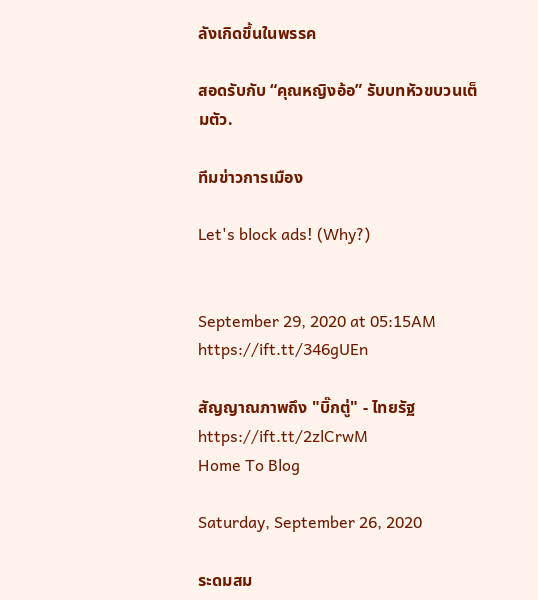ลังเกิดขึ้นในพรรค

สอดรับกับ “คุณหญิงอ้อ” รับบทหัวขบวนเต็มตัว.

ทีมข่าวการเมือง

Let's block ads! (Why?)


September 29, 2020 at 05:15AM
https://ift.tt/346gUEn

สัญญาณภาพถึง "บิ๊กตู่" - ไทยรัฐ
https://ift.tt/2zlCrwM
Home To Blog

Saturday, September 26, 2020

ระดมสม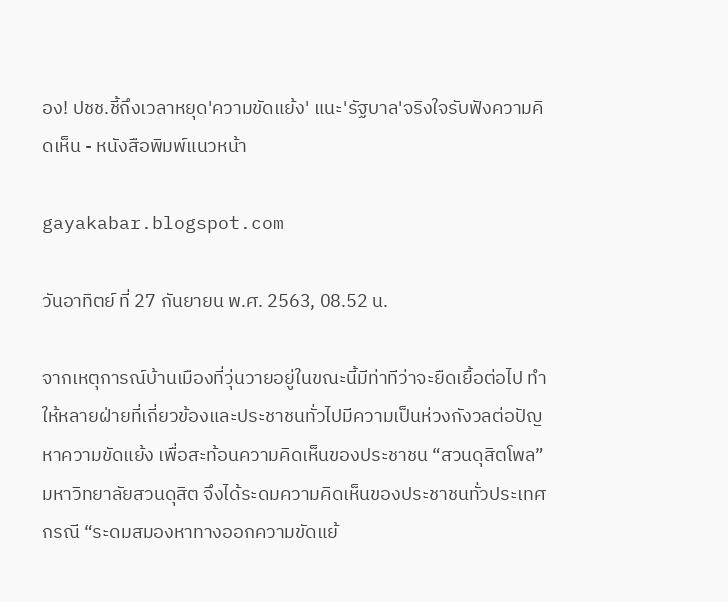อง! ปชช.ชี้ถึงเวลาหยุด'ความขัดแย้ง' แนะ'รัฐบาล'จริงใจรับฟังความคิดเห็น - หนังสือพิมพ์แนวหน้า

gayakabar.blogspot.com

วันอาทิตย์ ที่ 27 กันยายน พ.ศ. 2563, 08.52 น.

จากเหตุการณ์บ้านเมืองที่วุ่นวายอยู่ในขณะนี้มีท่าทีว่าจะยืดเยื้อต่อไป ทำให้หลายฝ่ายที่เกี่ยวข้องและประชาชนทั่วไปมีความเป็นห่วงกังวลต่อปัญหาความขัดแย้ง เพื่อสะท้อนความคิดเห็นของประชาชน “สวนดุสิตโพล” มหาวิทยาลัยสวนดุสิต จึงได้ระดมความคิดเห็นของประชาชนทั่วประเทศ กรณี “ระดมสมองหาทางออกความขัดแย้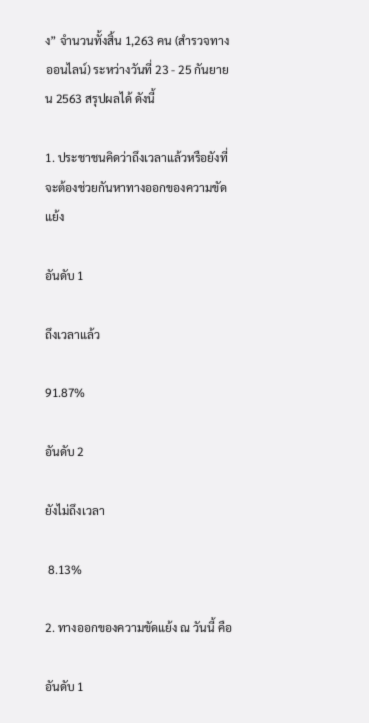ง” จำนวนทั้งสิ้น 1,263 คน (สำรวจทางออนไลน์) ระหว่างวันที่ 23 - 25 กันยายน 2563 สรุปผลได้ ดังนี้

1. ประชาชนคิดว่าถึงเวลาแล้วหรือยังที่จะต้องช่วยกันหาทางออกของความขัดแย้ง

อันดับ 1

ถึงเวลาแล้ว

91.87%

อันดับ 2

ยังไม่ถึงเวลา

 8.13%

2. ทางออกของความขัดแย้ง ณ วันนี้ คือ

อันดับ 1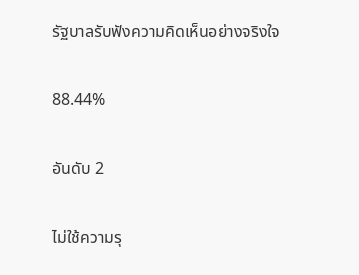รัฐบาลรับฟังความคิดเห็นอย่างจริงใจ

88.44%

อันดับ 2

ไม่ใช้ความรุ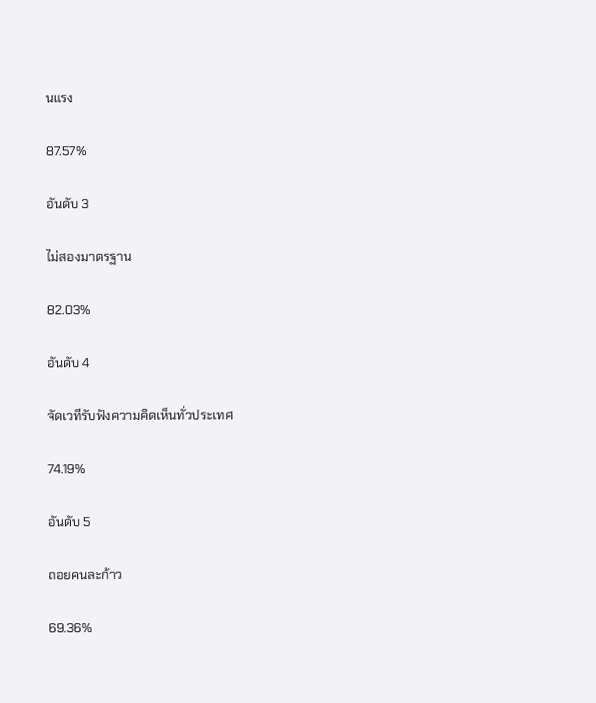นแรง

87.57%

อันดับ 3

ไม่สองมาตรฐาน

82.03%

อันดับ 4

จัดเวทีรับฟังความคิดเห็นทั่วประเทศ

74.19%

อันดับ 5

ถอยคนละก้าว

69.36%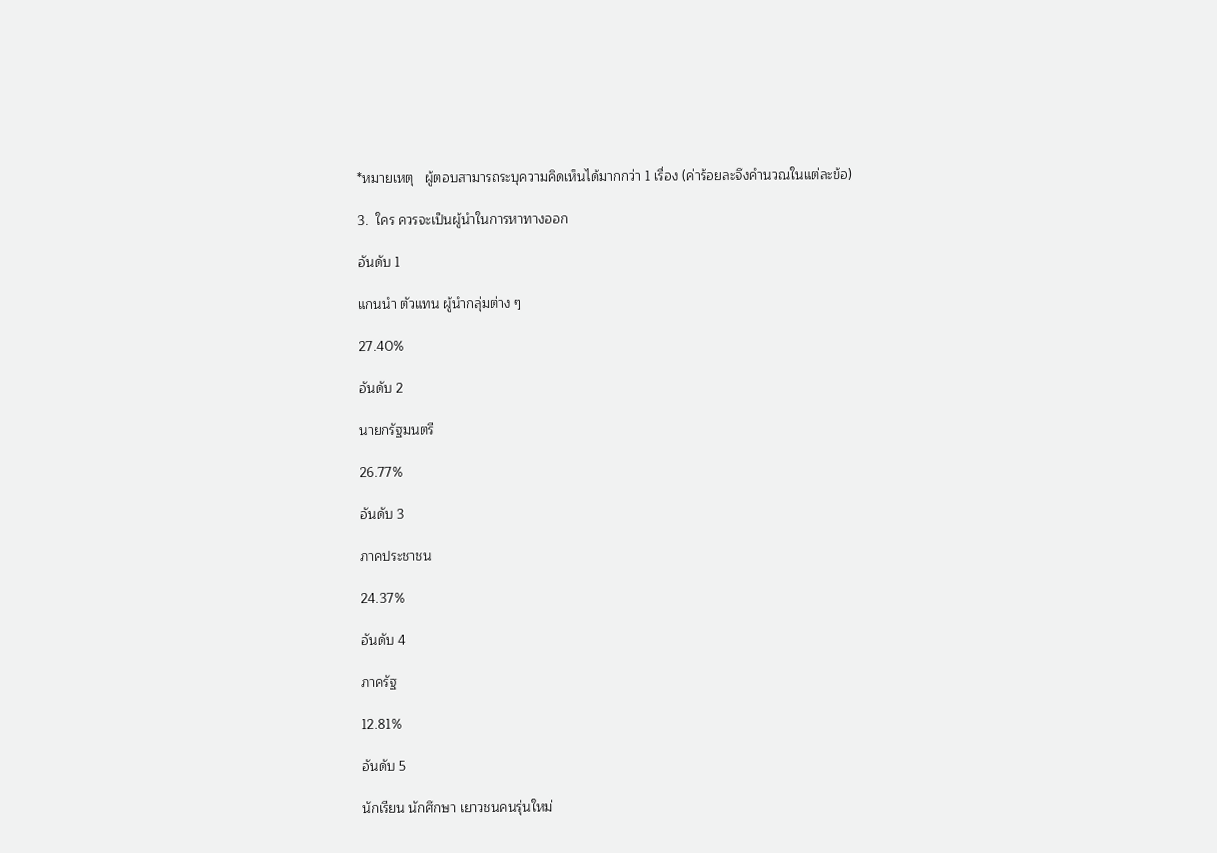*หมายเหตุ   ผู้ตอบสามารถระบุความคิดเห็นได้มากกว่า 1 เรื่อง (ค่าร้อยละจึงคำนวณในแต่ละข้อ)

3.  ใคร ควรจะเป็นผู้นำในการหาทางออก

อันดับ 1

แกนนำ ตัวแทน ผู้นำกลุ่มต่าง ๆ

27.40%

อันดับ 2

นายกรัฐมนตรี

26.77%

อันดับ 3

ภาคประชาชน

24.37%

อันดับ 4

ภาครัฐ

12.81%

อันดับ 5

นักเรียน นักศึกษา เยาวชนคนรุ่นใหม่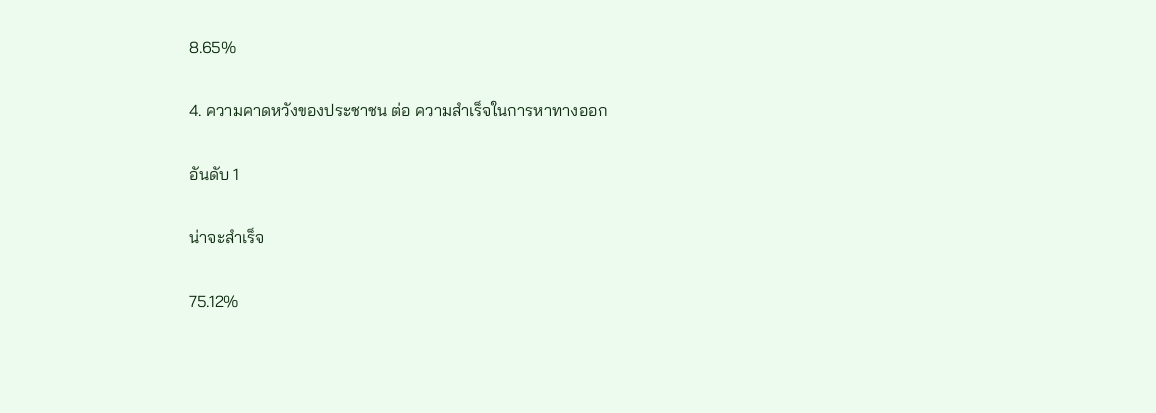8.65%

4. ความคาดหวังของประชาชน ต่อ ความสำเร็จในการหาทางออก

อันดับ 1

น่าจะสำเร็จ

75.12%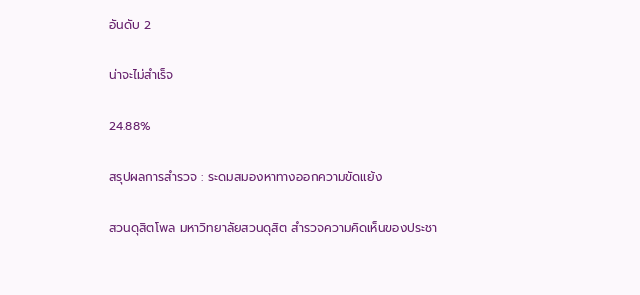อันดับ 2

น่าจะไม่สำเร็จ

24.88%

สรุปผลการสำรวจ : ระดมสมองหาทางออกความขัดแย้ง

สวนดุสิตโพล มหาวิทยาลัยสวนดุสิต สำรวจความคิดเห็นของประชา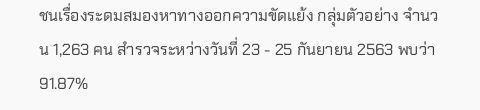ชนเรื่องระดมสมองหาทางออกความขัดแย้ง กลุ่มตัวอย่าง จำนวน 1,263 คน สำรวจระหว่างวันที่ 23 - 25 กันยายน 2563 พบว่า 91.87%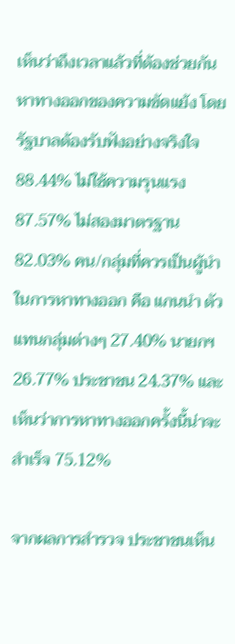เห็นว่าถึงเวลาแล้วที่ต้องช่วยกันหาทางออกของความขัดแย้ง โดยรัฐบาลต้องรับฟังอย่างจริงใจ 88.44% ไม่ใช้ความรุนแรง 87.57% ไม่สองมาตรฐาน 82.03% คน/กลุ่มที่ควรเป็นผู้นำในการหาทางออก คือ แกนนำ ตัวแทนกลุ่มต่างๆ 27.40% นายกฯ 26.77% ประชาชน 24.37% และเห็นว่าการหาทางออกครั้งนี้น่าจะสำเร็จ 75.12%

จากผลการสำรวจ ประชาชนเห็น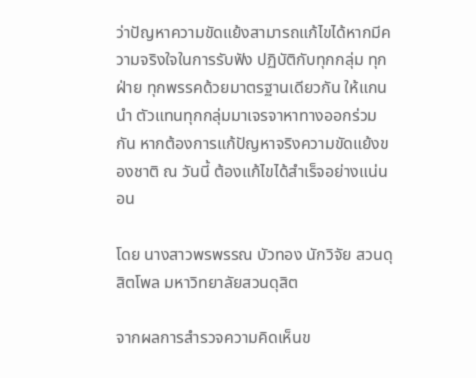ว่าปัญหาความขัดแย้งสามารถแก้ไขได้หากมีความจริงใจในการรับฟัง ปฏิบัติกับทุกกลุ่ม ทุกฝ่าย ทุกพรรคด้วยมาตรฐานเดียวกัน ให้แกนนำ ตัวแทนทุกกลุ่มมาเจรจาหาทางออกร่วมกัน หากต้องการแก้ปัญหาจริงความขัดแย้งของชาติ ณ วันนี้ ต้องแก้ไขได้สำเร็จอย่างแน่นอน

โดย นางสาวพรพรรณ บัวทอง นักวิจัย สวนดุสิตโพล มหาวิทยาลัยสวนดุสิต

จากผลการสำรวจความคิดเห็นข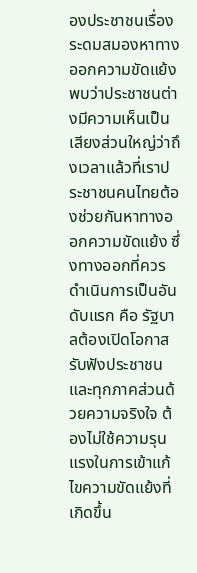องประชาชนเรื่องระดมสมองหาทางออกความขัดแย้ง พบว่าประชาชนต่างมีความเห็นเป็นเสียงส่วนใหญ่ว่าถึงเวลาแล้วที่เราประชาชนคนไทยต้องช่วยกันหาทางออกความขัดแย้ง ซึ่งทางออกที่ควรดำเนินการเป็นอันดับแรก คือ รัฐบาลต้องเปิดโอกาสรับฟังประชาชนและทุกภาคส่วนด้วยความจริงใจ ต้องไม่ใช้ความรุนแรงในการเข้าแก้ไขความขัดแย้งที่เกิดขึ้น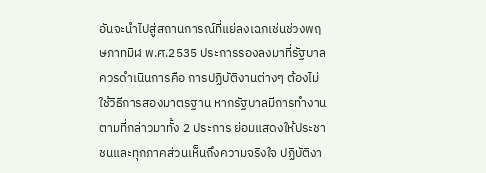อันจะนำไปสู่สถานการณ์ที่แย่ลงเฉกเช่นช่วงพฤษภาทมิฬ พ.ศ.2535 ประการรองลงมาที่รัฐบาลควรดำเนินการคือ การปฏิบัติงานต่างๆ ต้องไม่ใช้วิธีการสองมาตรฐาน หากรัฐบาลมีการทำงานตามที่กล่าวมาทั้ง 2 ประการ ย่อมแสดงให้ประชาชนและทุกภาคส่วนเห็นถึงความจริงใจ ปฏิบัติงา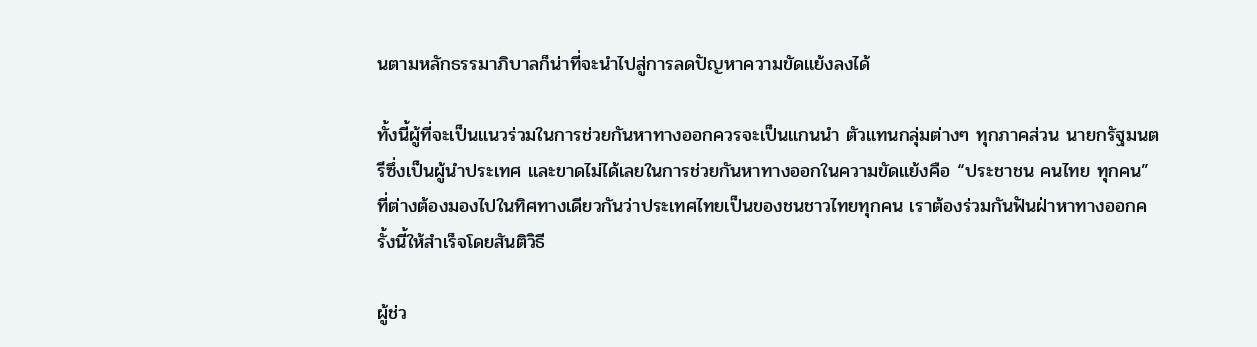นตามหลักธรรมาภิบาลก็น่าที่จะนำไปสู่การลดปัญหาความขัดแย้งลงได้

ทั้งนี้ผู้ที่จะเป็นแนวร่วมในการช่วยกันหาทางออกควรจะเป็นแกนนำ ตัวแทนกลุ่มต่างๆ ทุกภาคส่วน นายกรัฐมนตรีซึ่งเป็นผู้นำประเทศ และขาดไม่ได้เลยในการช่วยกันหาทางออกในความขัดแย้งคือ “ประชาชน คนไทย ทุกคน” ที่ต่างต้องมองไปในทิศทางเดียวกันว่าประเทศไทยเป็นของชนชาวไทยทุกคน เราต้องร่วมกันฟันฝ่าหาทางออกครั้งนี้ให้สำเร็จโดยสันติวิธี

ผู้ช่ว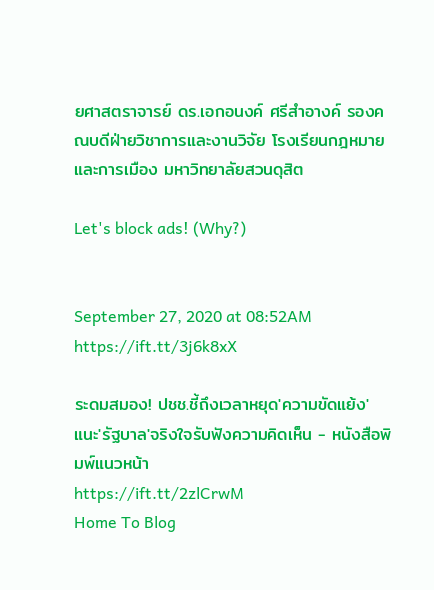ยศาสตราจารย์ ดร.เอกอนงค์ ศรีสำอางค์ รองคณบดีฝ่ายวิชาการและงานวิจัย โรงเรียนกฎหมายและการเมือง มหาวิทยาลัยสวนดุสิต

Let's block ads! (Why?)


September 27, 2020 at 08:52AM
https://ift.tt/3j6k8xX

ระดมสมอง! ปชช.ชี้ถึงเวลาหยุด'ความขัดแย้ง' แนะ'รัฐบาล'จริงใจรับฟังความคิดเห็น - หนังสือพิมพ์แนวหน้า
https://ift.tt/2zlCrwM
Home To Blog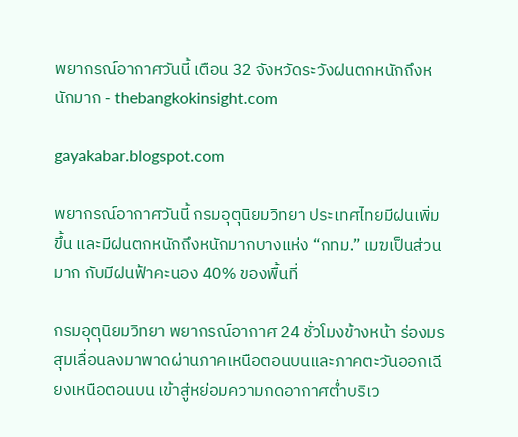พยากรณ์อากาศวันนี้ เตือน 32 จังหวัดระวังฝนตกหนักถึงหนักมาก - thebangkokinsight.com

gayakabar.blogspot.com

พยากรณ์อากาศวันนี้ กรมอุตุนิยมวิทยา ประเทศไทยมีฝนเพิ่มขึ้น และมีฝนตกหนักถึงหนักมากบางแห่ง “กทม.” เมฆเป็นส่วนมาก กับมีฝนฟ้าคะนอง 40% ของพื้นที่

กรมอุตุนิยมวิทยา พยากรณ์อากาศ 24 ชั่วโมงข้างหน้า ร่องมรสุมเลื่อนลงมาพาดผ่านภาคเหนือตอนบนและภาคตะวันออกเฉียงเหนือตอนบน เข้าสู่หย่อมความกดอากาศต่ำบริเว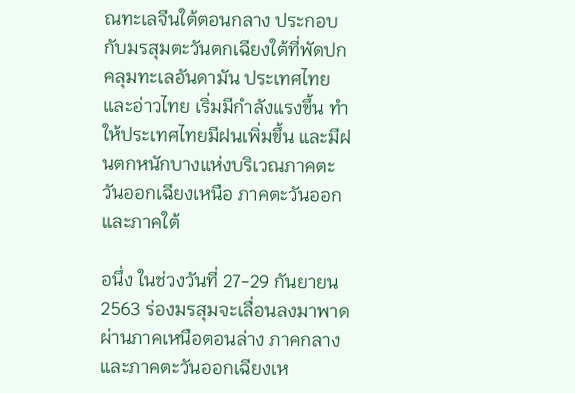ณทะเลจีนใต้ตอนกลาง ประกอบกับมรสุมตะวันตกเฉียงใต้ที่พัดปกคลุมทะเลอันดามัน ประเทศไทย และอ่าวไทย เริ่มมีกำลังแรงขึ้น ทำให้ประเทศไทยมีฝนเพิ่มขึ้น และมีฝนตกหนักบางแห่งบริเวณภาคตะวันออกเฉียงเหนือ ภาคตะวันออก และภาคใต้

อนึ่ง ในช่วงวันที่ 27-29 กันยายน 2563 ร่องมรสุมจะเลื่อนลงมาพาดผ่านภาคเหนือตอนล่าง ภาคกลาง และภาคตะวันออกเฉียงเห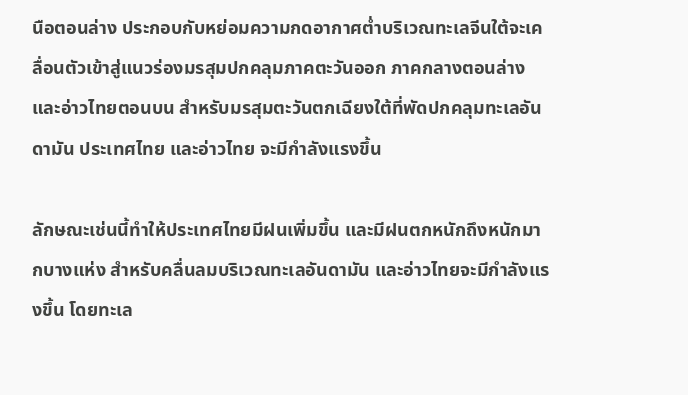นือตอนล่าง ประกอบกับหย่อมความกดอากาศต่ำบริเวณทะเลจีนใต้จะเคลื่อนตัวเข้าสู่แนวร่องมรสุมปกคลุมภาคตะวันออก ภาคกลางตอนล่าง และอ่าวไทยตอนบน สำหรับมรสุมตะวันตกเฉียงใต้ที่พัดปกคลุมทะเลอันดามัน ประเทศไทย และอ่าวไทย จะมีกำลังแรงขึ้น

ลักษณะเช่นนี้ทำให้ประเทศไทยมีฝนเพิ่มขึ้น และมีฝนตกหนักถึงหนักมากบางแห่ง สำหรับคลื่นลมบริเวณทะเลอันดามัน และอ่าวไทยจะมีกำลังแรงขึ้น โดยทะเล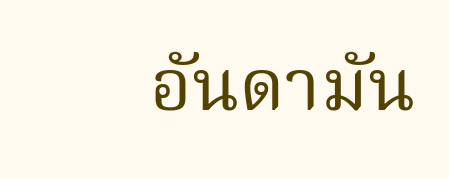อันดามัน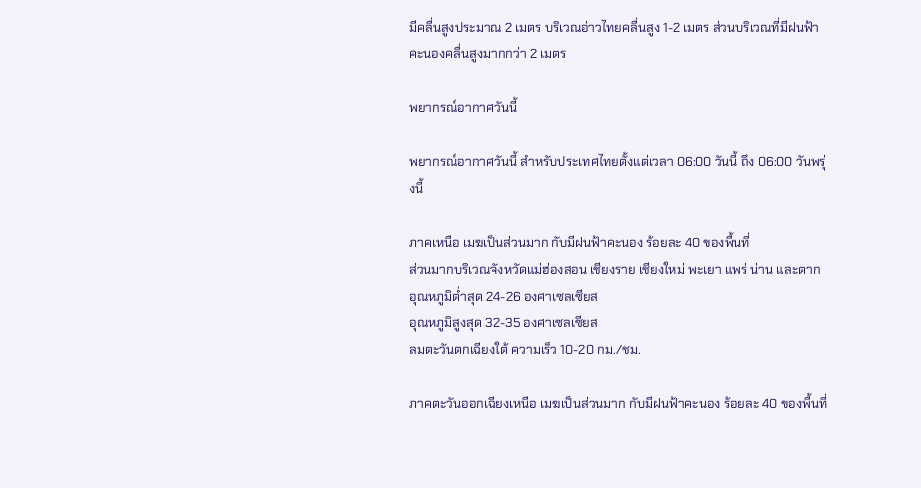มีคลื่นสูงประมาณ 2 เมตร บริเวณอ่าวไทยคลื่นสูง 1-2 เมตร ส่วนบริเวณที่มีฝนฟ้าคะนองคลื่นสูงมากกว่า 2 เมตร

พยากรณ์อากาศวันนี้

พยากรณ์อากาศวันนี้ สำหรับประเทศไทยตั้งแต่เวลา 06:00 วันนี้ ถึง 06:00 วันพรุ่งนี้

ภาคเหนือ เมฆเป็นส่วนมาก กับมีฝนฟ้าคะนอง ร้อยละ 40 ของพื้นที่
ส่วนมากบริเวณจังหวัดแม่ฮ่องสอน เชียงราย เชียงใหม่ พะเยา แพร่ น่าน และตาก
อุณหภูมิต่ำสุด 24-26 องศาเซลเซียส
อุณหภูมิสูงสุด 32-35 องศาเซลเซียส
ลมตะวันตกเฉียงใต้ ความเร็ว 10-20 กม./ชม.

ภาคตะวันออกเฉียงเหนือ เมฆเป็นส่วนมาก กับมีฝนฟ้าคะนอง ร้อยละ 40 ของพื้นที่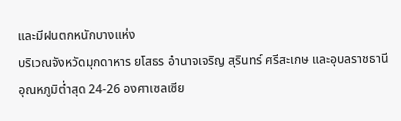และมีฝนตกหนักบางแห่ง
บริเวณจังหวัดมุกดาหาร ยโสธร อำนาจเจริญ สุรินทร์ ศรีสะเกษ และอุบลราชธานี
อุณหภูมิต่ำสุด 24-26 องศาเซลเซีย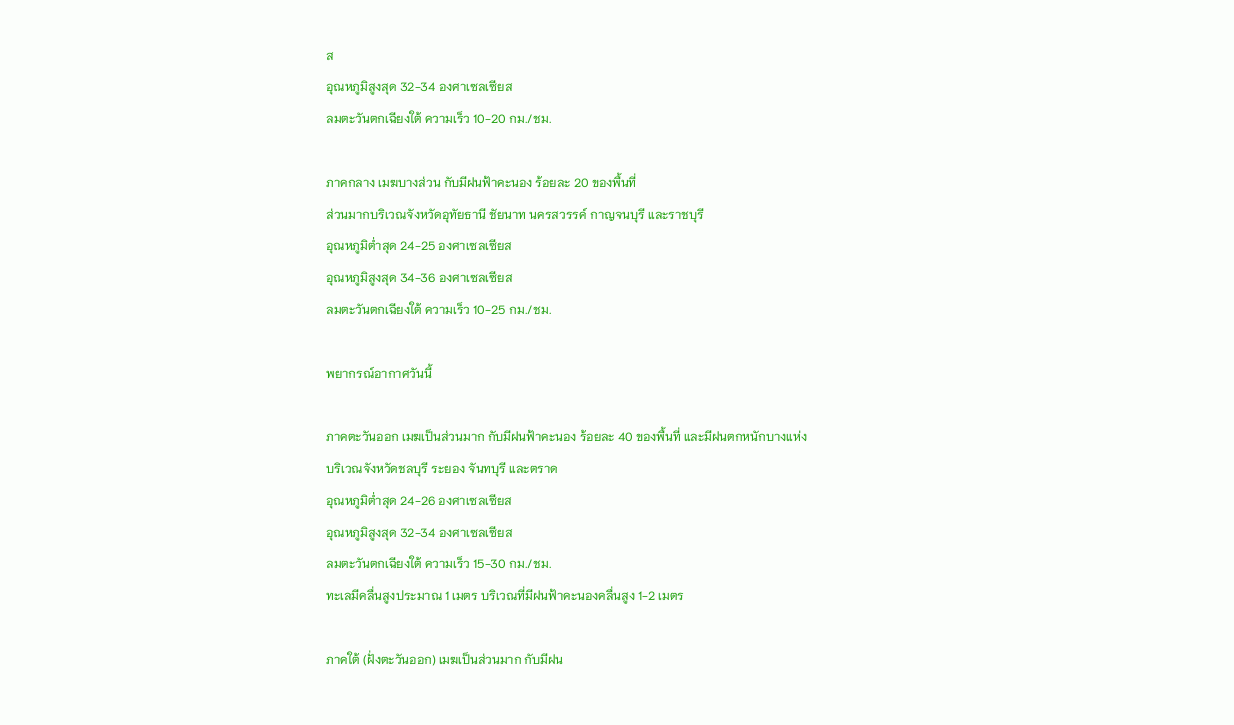ส
อุณหภูมิสูงสุด 32-34 องศาเซลเซียส
ลมตะวันตกเฉียงใต้ ความเร็ว 10-20 กม./ชม.

ภาคกลาง เมฆบางส่วน กับมีฝนฟ้าคะนอง ร้อยละ 20 ของพื้นที่
ส่วนมากบริเวณจังหวัดอุทัยธานี ชัยนาท นครสวรรค์ กาญจนบุรี และราชบุรี
อุณหภูมิต่ำสุด 24-25 องศาเซลเซียส
อุณหภูมิสูงสุด 34-36 องศาเซลเซียส
ลมตะวันตกเฉียงใต้ ความเร็ว 10-25 กม./ชม.

พยากรณ์อากาศวันนี้

ภาคตะวันออก เมฆเป็นส่วนมาก กับมีฝนฟ้าคะนอง ร้อยละ 40 ของพื้นที่ และมีฝนตกหนักบางแห่ง
บริเวณจังหวัดชลบุรี ระยอง จันทบุรี และตราด
อุณหภูมิต่ำสุด 24-26 องศาเซลเซียส
อุณหภูมิสูงสุด 32-34 องศาเซลเซียส
ลมตะวันตกเฉียงใต้ ความเร็ว 15-30 กม./ชม.
ทะเลมีคลื่นสูงประมาณ 1 เมตร บริเวณที่มีฝนฟ้าคะนองคลื่นสูง 1-2 เมตร

ภาคใต้ (ฝั่งตะวันออก) เมฆเป็นส่วนมาก กับมีฝน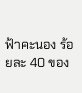ฟ้าคะนอง ร้อยละ 40 ของ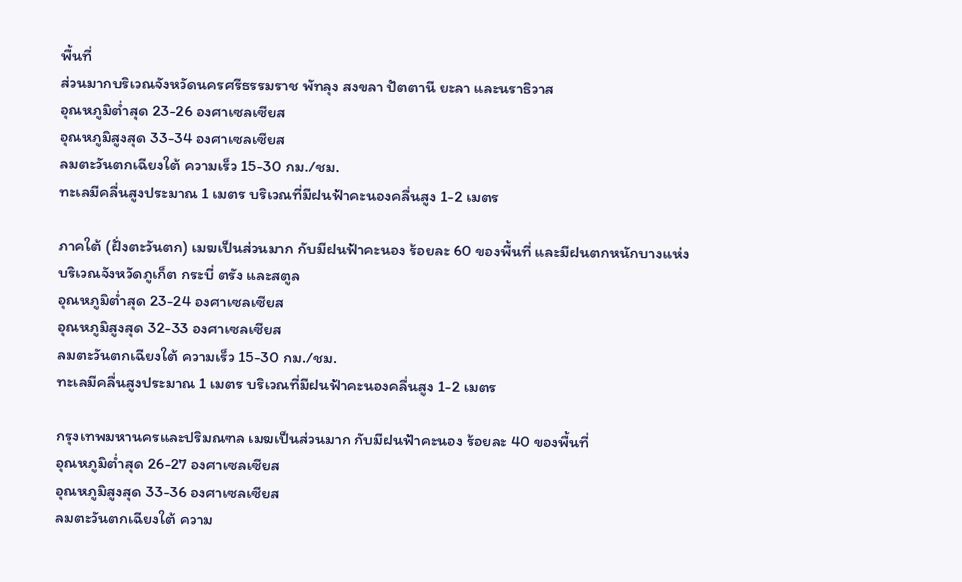พื้นที่
ส่วนมากบริเวณจังหวัดนครศรีธรรมราช พัทลุง สงขลา ปัตตานี ยะลา และนราธิวาส
อุณหภูมิต่ำสุด 23-26 องศาเซลเซียส
อุณหภูมิสูงสุด 33-34 องศาเซลเซียส
ลมตะวันตกเฉียงใต้ ความเร็ว 15-30 กม./ชม.
ทะเลมีคลื่นสูงประมาณ 1 เมตร บริเวณที่มีฝนฟ้าคะนองคลื่นสูง 1-2 เมตร

ภาคใต้ (ฝั่งตะวันตก) เมฆเป็นส่วนมาก กับมีฝนฟ้าคะนอง ร้อยละ 60 ของพื้นที่ และมีฝนตกหนักบางแห่ง
บริเวณจังหวัดภูเก็ต กระบี่ ตรัง และสตูล
อุณหภูมิต่ำสุด 23-24 องศาเซลเซียส
อุณหภูมิสูงสุด 32-33 องศาเซลเซียส
ลมตะวันตกเฉียงใต้ ความเร็ว 15-30 กม./ชม.
ทะเลมีคลื่นสูงประมาณ 1 เมตร บริเวณที่มีฝนฟ้าคะนองคลื่นสูง 1-2 เมตร

กรุงเทพมหานครและปริมณฑล เมฆเป็นส่วนมาก กับมีฝนฟ้าคะนอง ร้อยละ 40 ของพื้นที่
อุณหภูมิต่ำสุด 26-27 องศาเซลเซียส
อุณหภูมิสูงสุด 33-36 องศาเซลเซียส
ลมตะวันตกเฉียงใต้ ความ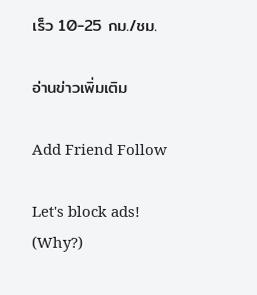เร็ว 10-25 กม./ชม.

อ่านข่าวเพิ่มเติม

Add Friend Follow

Let's block ads! (Why?)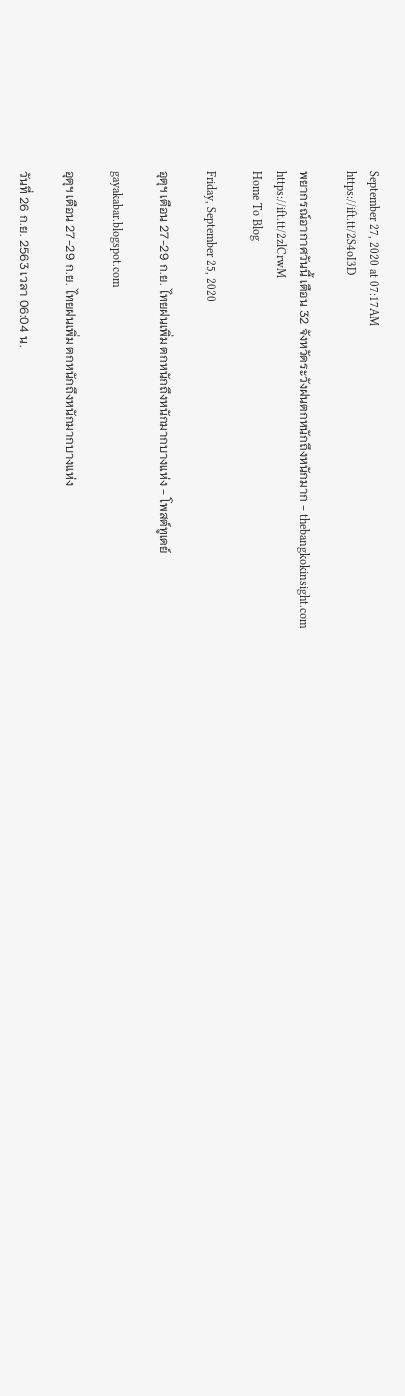September 27, 2020 at 07:17AM
https://ift.tt/2S4oI3D

พยากรณ์อากาศวันนี้ เตือน 32 จังหวัดระวังฝนตกหนักถึงหนักมาก - thebangkokinsight.com
https://ift.tt/2zlCrwM
Home To Blog

Friday, September 25, 2020

อุตุฯ เตือน 27-29 ก.ย. ไทยฝนเพิ่ม ตกหนักถึงหนักมากบางแห่ง - โพสต์ทูเดย์

gayakabar.blogspot.com

อุตุฯ เตือน 27-29 ก.ย. ไทยฝนเพิ่ม ตกหนักถึงหนักมากบางแห่ง

วันที่ 26 ก.ย. 2563 เวลา 06:04 น.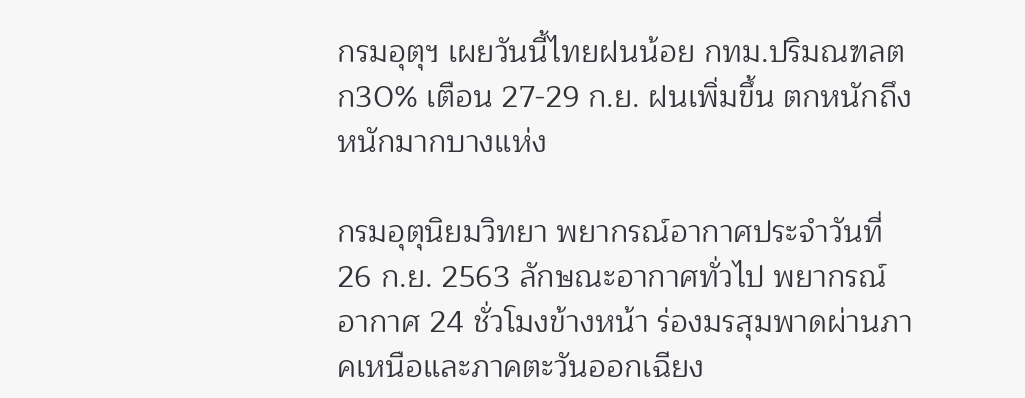กรมอุตุฯ เผยวันนี้ไทยฝนน้อย กทม.ปริมณฑลตก30% เตือน 27-29 ก.ย. ฝนเพิ่มขึ้น ตกหนักถึงหนักมากบางแห่ง

กรมอุตุนิยมวิทยา พยากรณ์อากาศประจำวันที่ 26 ก.ย. 2563 ลักษณะอากาศทั่วไป พยากรณ์อากาศ 24 ชั่วโมงข้างหน้า ร่องมรสุมพาดผ่านภาคเหนือและภาคตะวันออกเฉียง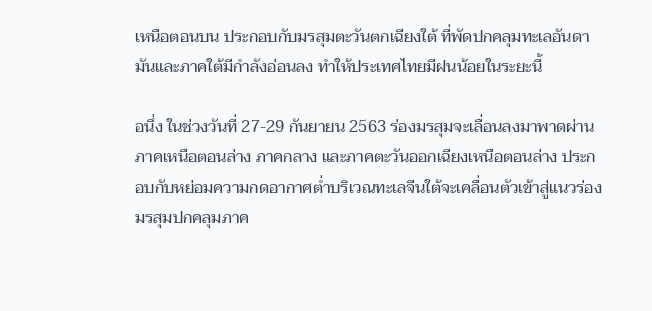เหนือตอนบน ประกอบกับมรสุมตะวันตกเฉียงใต้ ที่พัดปกคลุมทะเลอันดามันและภาคใต้มีกำลังอ่อนลง ทำให้ประเทศไทยมีฝนน้อยในระยะนี้

อนึ่ง ในช่วงวันที่ 27-29 กันยายน 2563 ร่องมรสุมจะเลื่อนลงมาพาดผ่านภาคเหนือตอนล่าง ภาคกลาง และภาคตะวันออกเฉียงเหนือตอนล่าง ประกอบกับหย่อมความกดอากาศต่ำบริเวณทะเลจีนใต้จะเคลื่อนตัวเข้าสู่แนวร่องมรสุมปกคลุมภาค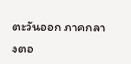ตะวันออก ภาคกลางตอ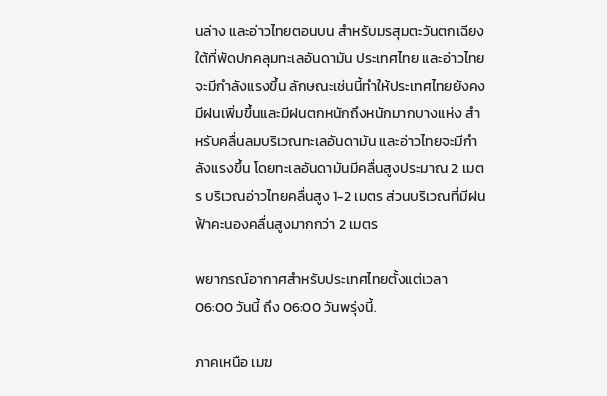นล่าง และอ่าวไทยตอนบน สำหรับมรสุมตะวันตกเฉียงใต้ที่พัดปกคลุมทะเลอันดามัน ประเทศไทย และอ่าวไทยจะมีกำลังแรงขึ้น ลักษณะเช่นนี้ทำให้ประเทศไทยยังคงมีฝนเพิ่มขึ้นและมีฝนตกหนักถึงหนักมากบางแห่ง สำหรับคลื่นลมบริเวณทะเลอันดามัน และอ่าวไทยจะมีกำลังแรงขึ้น โดยทะเลอันดามันมีคลื่นสูงประมาณ 2 เมตร บริเวณอ่าวไทยคลื่นสูง 1-2 เมตร ส่วนบริเวณที่มีฝนฟ้าคะนองคลื่นสูงมากกว่า 2 เมตร

พยากรณ์อากาศสำหรับประเทศไทยตั้งแต่เวลา 06:00 วันนี้ ถึง 06:00 วันพรุ่งนี้.

ภาคเหนือ เมฆ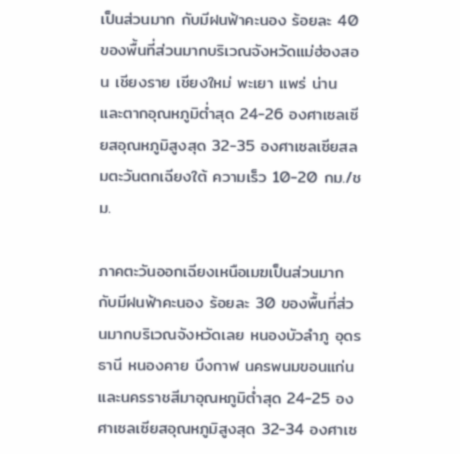เป็นส่วนมาก กับมีฝนฟ้าคะนอง ร้อยละ 40 ของพื้นที่ส่วนมากบริเวณจังหวัดแม่ฮ่องสอน เชียงราย เชียงใหม่ พะเยา แพร่ น่าน และตากอุณหภูมิต่ำสุด 24-26 องศาเซลเซียสอุณหภูมิสูงสุด 32-35 องศาเซลเซียสลมตะวันตกเฉียงใต้ ความเร็ว 10-20 กม./ชม.

ภาคตะวันออกเฉียงเหนือเมฆเป็นส่วนมาก กับมีฝนฟ้าคะนอง ร้อยละ 30 ของพื้นที่ส่วนมากบริเวณจังหวัดเลย หนองบัวลำภู อุดรธานี หนองคาย บึงกาฬ นครพนมขอนแก่น และนครราชสีมาอุณหภูมิต่ำสุด 24-25 องศาเซลเซียสอุณหภูมิสูงสุด 32-34 องศาเซ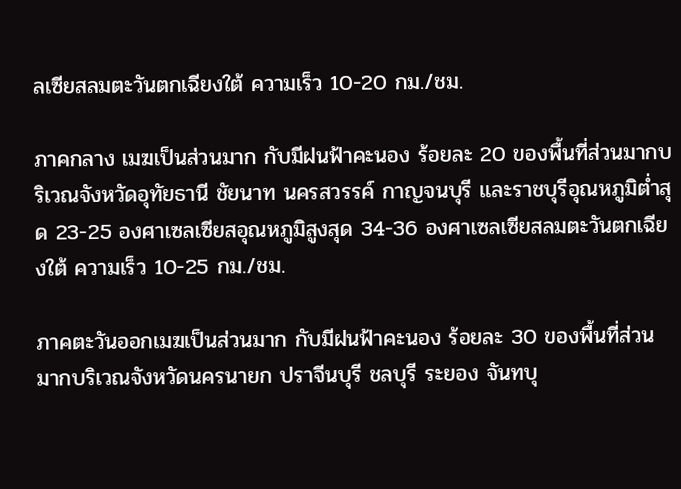ลเซียสลมตะวันตกเฉียงใต้ ความเร็ว 10-20 กม./ชม.

ภาคกลาง เมฆเป็นส่วนมาก กับมีฝนฟ้าคะนอง ร้อยละ 20 ของพื้นที่ส่วนมากบริเวณจังหวัดอุทัยธานี ชัยนาท นครสวรรค์ กาญจนบุรี และราชบุรีอุณหภูมิต่ำสุด 23-25 องศาเซลเซียสอุณหภูมิสูงสุด 34-36 องศาเซลเซียสลมตะวันตกเฉียงใต้ ความเร็ว 10-25 กม./ชม.

ภาคตะวันออกเมฆเป็นส่วนมาก กับมีฝนฟ้าคะนอง ร้อยละ 30 ของพื้นที่ส่วนมากบริเวณจังหวัดนครนายก ปราจีนบุรี ชลบุรี ระยอง จันทบุ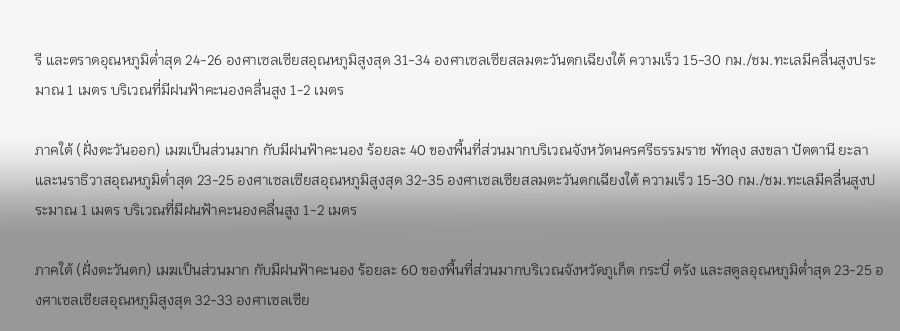รี และตราดอุณหภูมิต่ำสุด 24-26 องศาเซลเซียสอุณหภูมิสูงสุด 31-34 องศาเซลเซียสลมตะวันตกเฉียงใต้ ความเร็ว 15-30 กม./ชม.ทะเลมีคลื่นสูงประมาณ 1 เมตร บริเวณที่มีฝนฟ้าคะนองคลื่นสูง 1-2 เมตร

ภาคใต้ (ฝั่งตะวันออก) เมฆเป็นส่วนมาก กับมีฝนฟ้าคะนอง ร้อยละ 40 ของพื้นที่ส่วนมากบริเวณจังหวัดนครศรีธรรมราช พัทลุง สงขลา ปัตตานี ยะลา และนราธิวาสอุณหภูมิต่ำสุด 23-25 องศาเซลเซียสอุณหภูมิสูงสุด 32-35 องศาเซลเซียสลมตะวันตกเฉียงใต้ ความเร็ว 15-30 กม./ชม.ทะเลมีคลื่นสูงประมาณ 1 เมตร บริเวณที่มีฝนฟ้าคะนองคลื่นสูง 1-2 เมตร

ภาคใต้ (ฝั่งตะวันตก) เมฆเป็นส่วนมาก กับมีฝนฟ้าคะนอง ร้อยละ 60 ของพื้นที่ส่วนมากบริเวณจังหวัดภูเก็ต กระบี่ ตรัง และสตูลอุณหภูมิต่ำสุด 23-25 องศาเซลเซียสอุณหภูมิสูงสุด 32-33 องศาเซลเซีย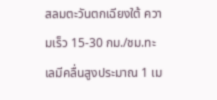สลมตะวันตกเฉียงใต้ ความเร็ว 15-30 กม./ชม.ทะเลมีคลื่นสูงประมาณ 1 เม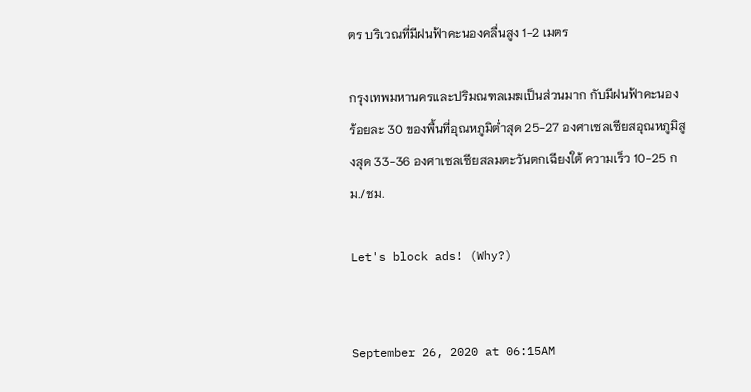ตร บริเวณที่มีฝนฟ้าคะนองคลื่นสูง 1-2 เมตร

กรุงเทพมหานครและปริมณฑลเมฆเป็นส่วนมาก กับมีฝนฟ้าคะนอง ร้อยละ 30 ของพื้นที่อุณหภูมิต่ำสุด 25-27 องศาเซลเซียสอุณหภูมิสูงสุด 33-36 องศาเซลเซียสลมตะวันตกเฉียงใต้ ความเร็ว 10-25 กม./ชม.

Let's block ads! (Why?)


September 26, 2020 at 06:15AM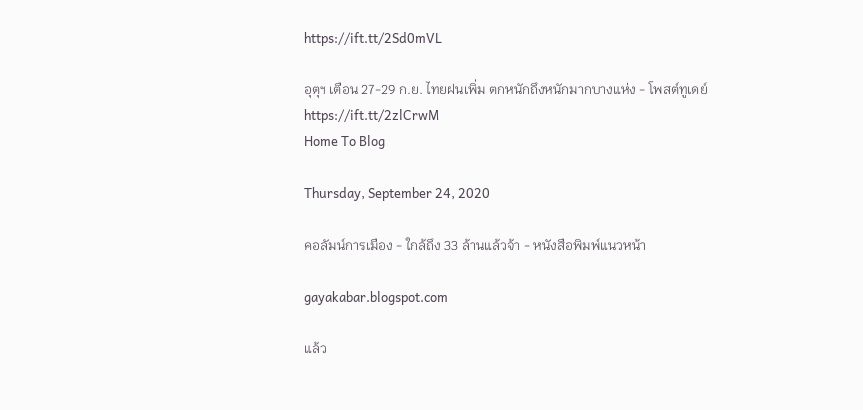https://ift.tt/2Sd0mVL

อุตุฯ เตือน 27-29 ก.ย. ไทยฝนเพิ่ม ตกหนักถึงหนักมากบางแห่ง - โพสต์ทูเดย์
https://ift.tt/2zlCrwM
Home To Blog

Thursday, September 24, 2020

คอลัมน์การเมือง - ใกล้ถึง 33 ล้านแล้วจ้า - หนังสือพิมพ์แนวหน้า

gayakabar.blogspot.com

แล้ว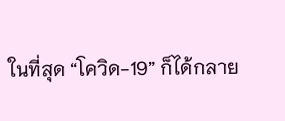ในที่สุด “โควิด-19” ก็ได้กลาย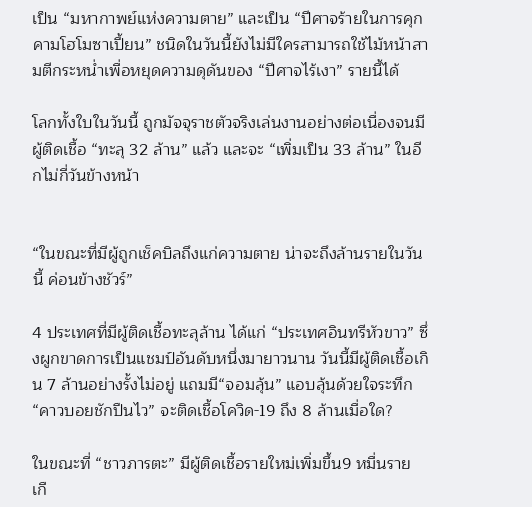เป็น “มหากาพย์แห่งความตาย” และเป็น “ปีศาจร้ายในการคุกคามโฮโมซาเปี้ยน” ชนิดในวันนี้ยังไม่มีใครสามารถใช้ไม้หน้าสามตีกระหน่ำเพื่อหยุดความดุดันของ “ปีศาจไร้เงา” รายนี้ได้

โลกทั้งใบในวันนี้ ถูกมัจจุราชตัวจริงเล่นงานอย่างต่อเนื่องจนมีผู้ติดเชื้อ “ทะลุ 32 ล้าน” แล้ว และจะ “เพิ่มเป็น 33 ล้าน” ในอีกไม่กี่วันข้างหน้า


“ในขณะที่มีผู้ถูกเช็คบิลถึงแก่ความตาย น่าจะถึงล้านรายในวันนี้ ค่อนข้างชัวร์”

4 ประเทศที่มีผู้ติดเชื้อทะลุล้าน ได้แก่ “ประเทศอินทรีหัวขาว” ซึ่งผูกขาดการเป็นแชมป์อันดับหนึ่งมายาวนาน วันนี้มีผู้ติดเชื้อเกิน 7 ล้านอย่างรั้งไม่อยู่ แถมมี“จอมลุ้น” แอบลุ้นด้วยใจระทึก “คาวบอยชักปืนไว” จะติดเชื้อโควิด-19 ถึง 8 ล้านเมื่อใด?

ในขณะที่ “ชาวภารตะ” มีผู้ติดเชื้อรายใหม่เพิ่มขึ้น9 หมื่นราย เกื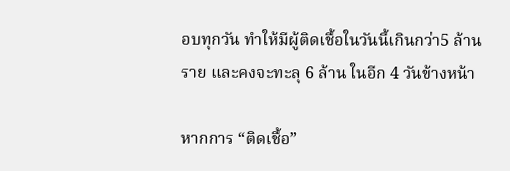อบทุกวัน ทำให้มีผู้ติดเชื้อในวันนี้เกินกว่า5 ล้านราย และคงจะทะลุ 6 ล้าน ในอีก 4 วันข้างหน้า

หากการ “ติดเชื้อ”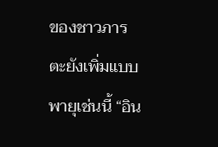ของชาวภารตะยังเพิ่มแบบพายุเช่นนี้ “อิน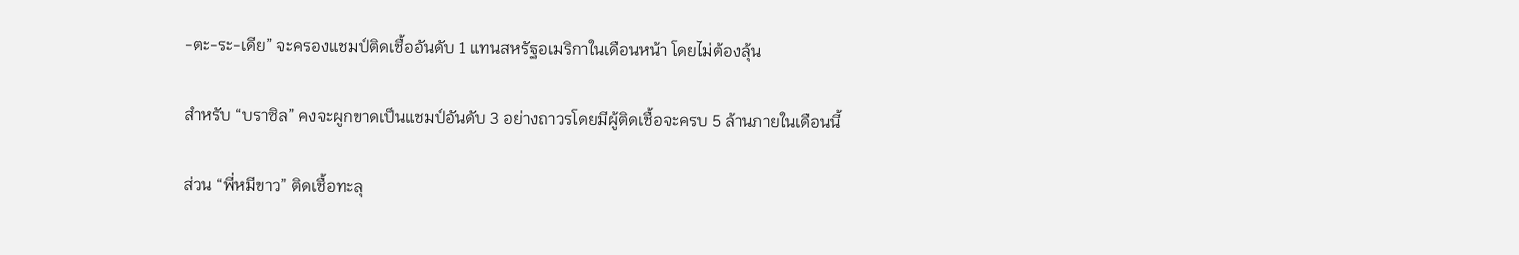-ตะ-ระ-เดีย” จะครองแชมป์ติดเชื้ออันดับ 1 แทนสหรัฐอเมริกาในเดือนหน้า โดยไม่ต้องลุ้น

สำหรับ “บราซิล” คงจะผูกขาดเป็นแชมป์อันดับ 3 อย่างถาวรโดยมีผู้ติดเชื้อจะครบ 5 ล้านภายในเดือนนี้

ส่วน “พี่หมีขาว” ติดเชื้อทะลุ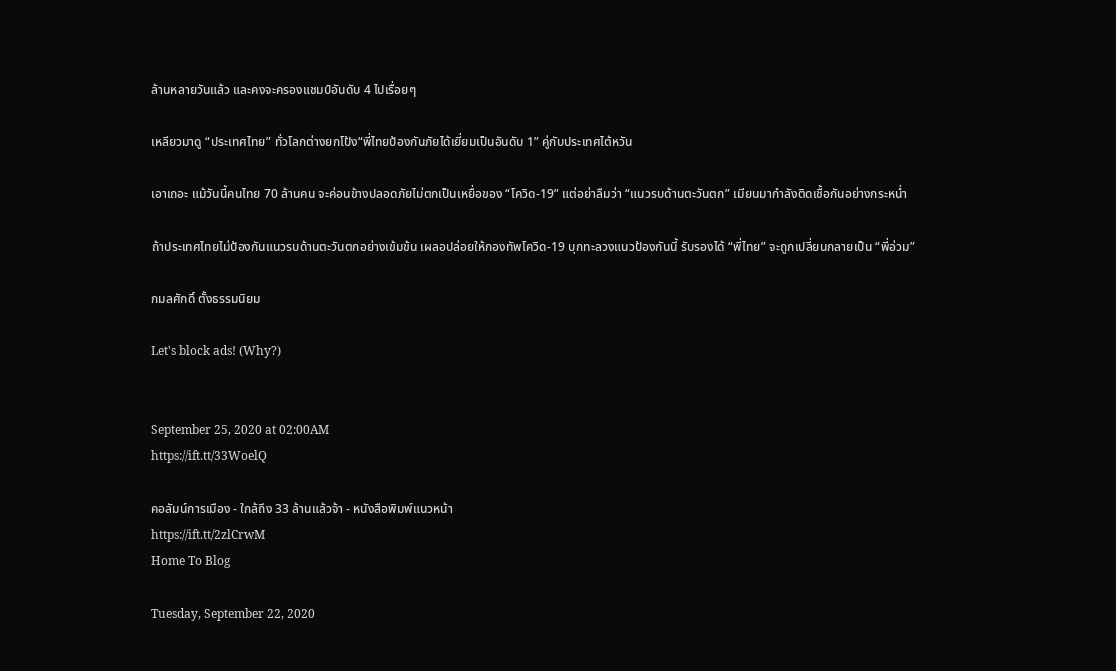ล้านหลายวันแล้ว และคงจะครองแชมป์อันดับ 4 ไปเรื่อยๆ

เหลียวมาดู “ประเทศไทย” ทั่วโลกต่างยกโป้ง“พี่ไทยป้องกันภัยได้เยี่ยมเป็นอันดับ 1” คู่กับประเทศไต้หวัน

เอาเถอะ แม้วันนี้คนไทย 70 ล้านคน จะค่อนข้างปลอดภัยไม่ตกเป็นเหยื่อของ “โควิด-19” แต่อย่าลืมว่า “แนวรบด้านตะวันตก” เมียนมากำลังติดเชื้อกันอย่างกระหน่ำ

ถ้าประเทศไทยไม่ป้องกันแนวรบด้านตะวันตกอย่างเข้มข้น เผลอปล่อยให้กองทัพโควิด-19 บุกทะลวงแนวป้องกันนี้ รับรองได้ “พี่ไทย” จะถูกเปลี่ยนกลายเป็น “พี่อ่วม”

กมลศักดิ์ ตั้งธรรมนิยม

Let's block ads! (Why?)


September 25, 2020 at 02:00AM
https://ift.tt/33WoelQ

คอลัมน์การเมือง - ใกล้ถึง 33 ล้านแล้วจ้า - หนังสือพิมพ์แนวหน้า
https://ift.tt/2zlCrwM
Home To Blog

Tuesday, September 22, 2020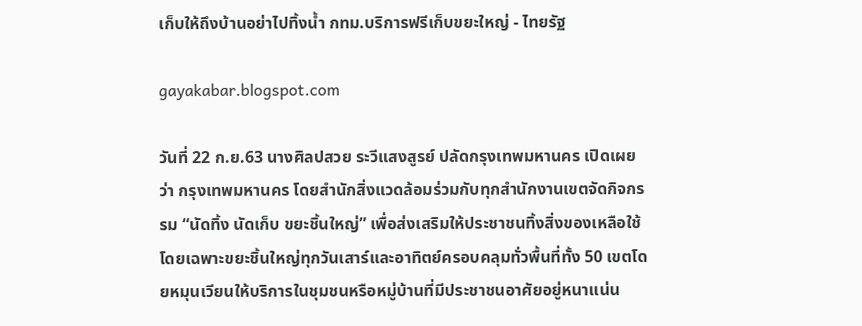เก็บให้ถึงบ้านอย่าไปทิ้งน้ำ กทม.บริการฟรีเก็บขยะใหญ่ - ไทยรัฐ

gayakabar.blogspot.com

วันที่ 22 ก.ย.63 นางศิลปสวย ระวีแสงสูรย์ ปลัดกรุงเทพมหานคร เปิดเผยว่า กรุงเทพมหานคร โดยสำนักสิ่งแวดล้อมร่วมกับทุกสำนักงานเขตจัดกิจกรรม “นัดทิ้ง นัดเก็บ ขยะชิ้นใหญ่” เพื่อส่งเสริมให้ประชาชนทิ้งสิ่งของเหลือใช้ โดยเฉพาะขยะชิ้นใหญ่ทุกวันเสาร์และอาทิตย์ครอบคลุมทั่วพื้นที่ทั้ง 50 เขตโดยหมุนเวียนให้บริการในชุมชนหรือหมู่บ้านที่มีประชาชนอาศัยอยู่หนาแน่น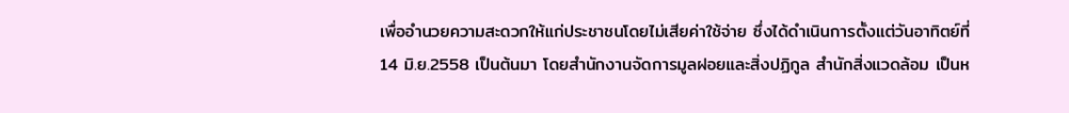เพื่ออำนวยความสะดวกให้แก่ประชาชนโดยไม่เสียค่าใช้จ่าย ซึ่งได้ดำเนินการตั้งแต่วันอาทิตย์ที่ 14 มิ.ย.2558 เป็นต้นมา โดยสำนักงานจัดการมูลฝอยและสิ่งปฏิกูล สำนักสิ่งแวดล้อม เป็นห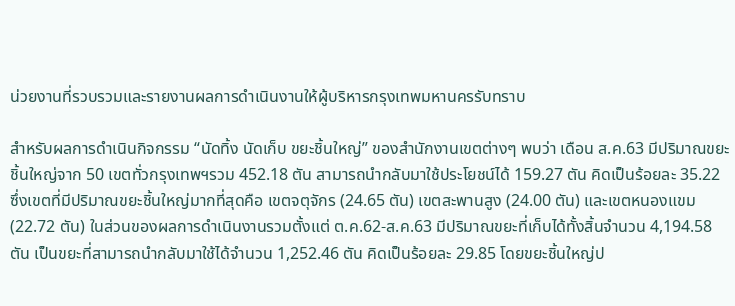น่วยงานที่รวบรวมและรายงานผลการดำเนินงานให้ผู้บริหารกรุงเทพมหานครรับทราบ

สำหรับผลการดำเนินกิจกรรม “นัดทิ้ง นัดเก็บ ขยะชิ้นใหญ่” ของสำนักงานเขตต่างๆ พบว่า เดือน ส.ค.63 มีปริมาณขยะชิ้นใหญ่จาก 50 เขตทั่วกรุงเทพฯรวม 452.18 ตัน สามารถนำกลับมาใช้ประโยชน์ได้ 159.27 ตัน คิดเป็นร้อยละ 35.22 ซึ่งเขตที่มีปริมาณขยะชิ้นใหญ่มากที่สุดคือ เขตจตุจักร (24.65 ตัน) เขตสะพานสูง (24.00 ตัน) และเขตหนองแขม (22.72 ตัน) ในส่วนของผลการดำเนินงานรวมตั้งแต่ ต.ค.62-ส.ค.63 มีปริมาณขยะที่เก็บได้ทั้งสิ้นจำนวน 4,194.58 ตัน เป็นขยะที่สามารถนำกลับมาใช้ได้จำนวน 1,252.46 ตัน คิดเป็นร้อยละ 29.85 โดยขยะชิ้นใหญ่ป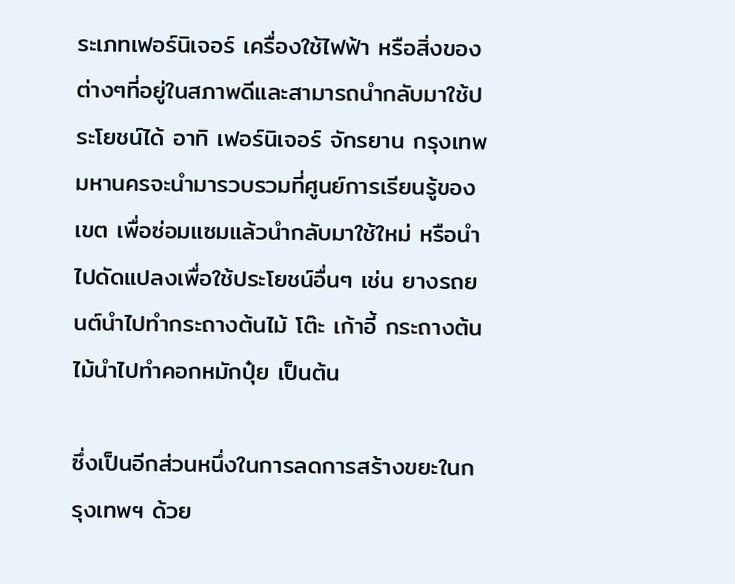ระเภทเฟอร์นิเจอร์ เครื่องใช้ไฟฟ้า หรือสิ่งของต่างๆที่อยู่ในสภาพดีและสามารถนำกลับมาใช้ประโยชน์ได้ อาทิ เฟอร์นิเจอร์ จักรยาน กรุงเทพมหานครจะนำมารวบรวมที่ศูนย์การเรียนรู้ของเขต เพื่อซ่อมแซมแล้วนำกลับมาใช้ใหม่ หรือนำไปดัดแปลงเพื่อใช้ประโยชน์อื่นๆ เช่น ยางรถยนต์นำไปทำกระถางต้นไม้ โต๊ะ เก้าอี้ กระถางต้นไม้นำไปทำคอกหมักปุ๋ย เป็นต้น

ซึ่งเป็นอีกส่วนหนึ่งในการลดการสร้างขยะในกรุงเทพฯ ด้วย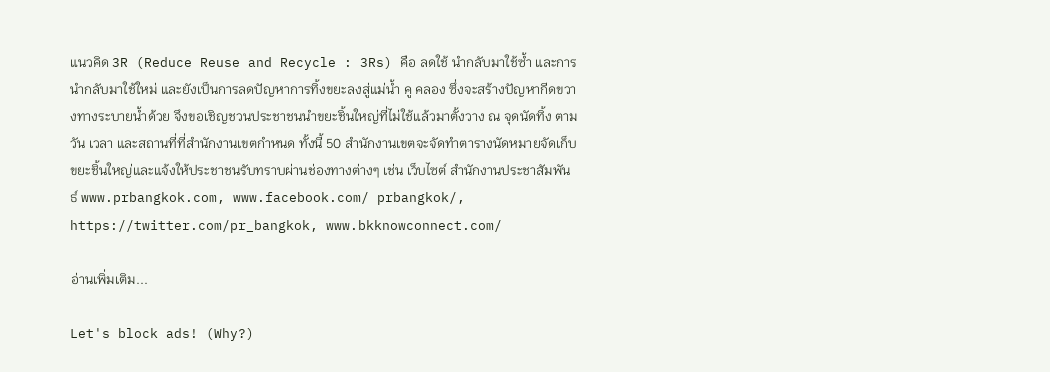แนวคิด 3R (Reduce Reuse and Recycle : 3Rs) คือ ลดใช้ นำกลับมาใช้ซ้ำ และการนำกลับมาใช้ใหม่ และยังเป็นการลดปัญหาการทิ้งขยะลงสู่แม่น้ำ คู คลอง ซึ่งจะสร้างปัญหากีดขวางทางระบายน้ำด้วย จึงขอเชิญชวนประชาชนนำขยะชิ้นใหญ่ที่ไม่ใช้แล้วมาตั้งวาง ณ จุดนัดทิ้ง ตามวัน เวลา และสถานที่ที่สำนักงานเขตกำหนด ทั้งนี้ 50 สำนักงานเขตจะจัดทำตารางนัดหมายจัดเก็บขยะชิ้นใหญ่และแจ้งให้ประชาชนรับทราบผ่านช่องทางต่างๆ เช่น เว็บไซต์ สำนักงานประชาสัมพันธ์ www.prbangkok.com, www.facebook.com/ prbangkok/, https://twitter.com/pr_bangkok, www.bkknowconnect.com/

อ่านเพิ่มเติม...

Let's block ads! (Why?)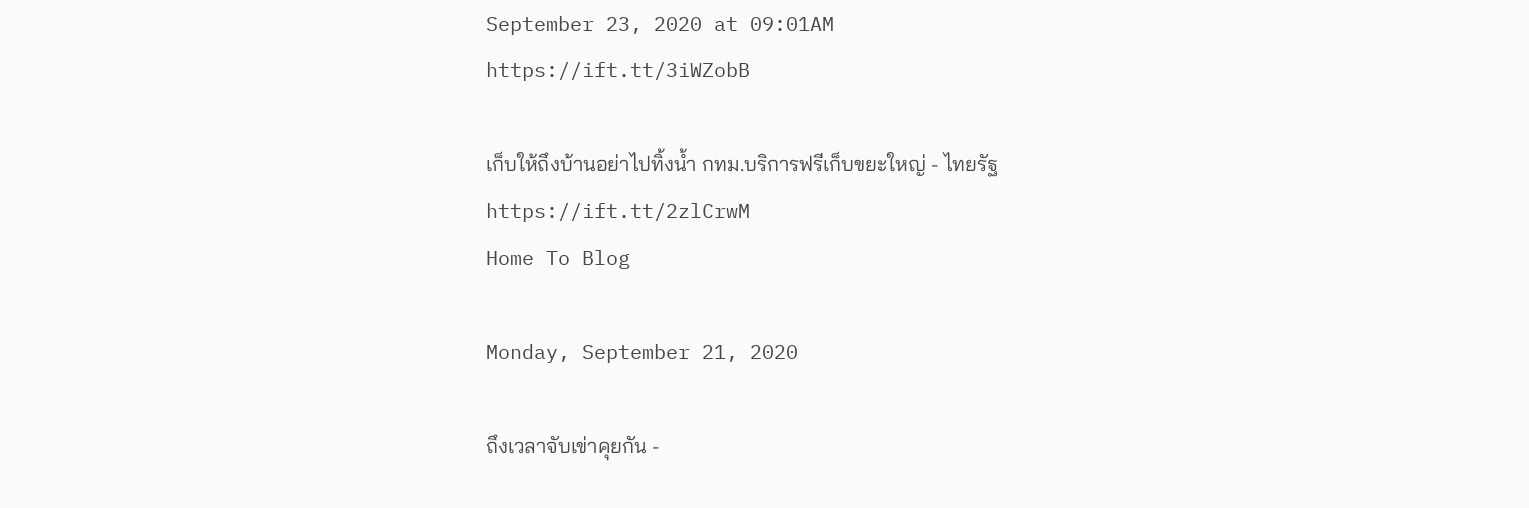September 23, 2020 at 09:01AM
https://ift.tt/3iWZobB

เก็บให้ถึงบ้านอย่าไปทิ้งน้ำ กทม.บริการฟรีเก็บขยะใหญ่ - ไทยรัฐ
https://ift.tt/2zlCrwM
Home To Blog

Monday, September 21, 2020

ถึงเวลาจับเข่าคุยกัน -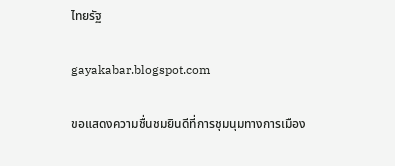ไทยรัฐ

gayakabar.blogspot.com

ขอแสดงความชื่นชมยินดีที่การชุมนุมทางการเมือง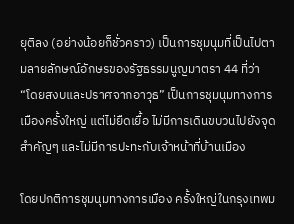ยุติลง (อย่างน้อยก็ชั่วคราว) เป็นการชุมนุมที่เป็นไปตามลายลักษณ์อักษรของรัฐธรรมนูญมาตรา 44 ที่ว่า “โดยสงบและปราศจากอาวุธ” เป็นการชุมนุมทางการเมืองครั้งใหญ่ แต่ไม่ยืดเยื้อ ไม่มีการเดินขบวนไปยังจุดสำคัญๆ และไม่มีการปะทะกับเจ้าหน้าที่บ้านเมือง

โดยปกติการชุมนุมทางการเมือง ครั้งใหญ่ในกรุงเทพม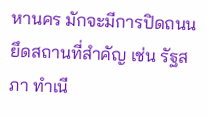หานคร มักจะมีการปิดถนน ยึดสถานที่สำคัญ เช่น รัฐสภา ทำเนี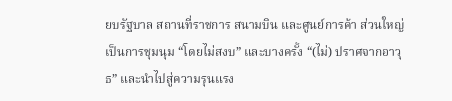ยบรัฐบาล สถานที่ราชการ สนามบิน และศูนย์การค้า ส่วนใหญ่เป็นการชุมนุม “โดยไม่สงบ” และบางครั้ง “(ไม่) ปราศจากอาวุธ” และนำไปสู่ความรุนแรง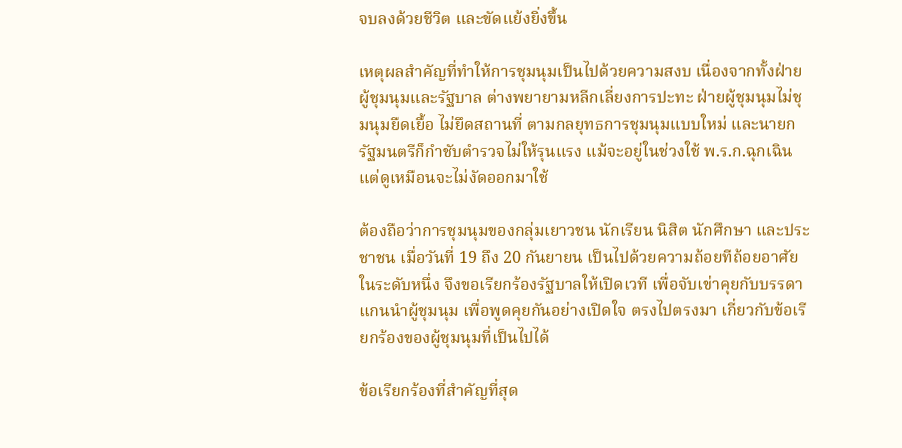จบลงด้วยชีวิต และขัดแย้งยิ่งขึ้น

เหตุผลสำคัญที่ทำให้การชุมนุมเป็นไปด้วยความสงบ เนื่องจากทั้งฝ่ายผู้ชุมนุมและรัฐบาล ต่างพยายามหลีกเลี่ยงการปะทะ ฝ่ายผู้ชุมนุมไม่ชุมนุมยืดเยื้อ ไม่ยึดสถานที่ ตามกลยุทธการชุมนุมแบบใหม่ และนายกรัฐมนตรีก็กำชับตำรวจไม่ให้รุนแรง แม้จะอยู่ในช่วงใช้ พ.ร.ก.ฉุกเฉิน แต่ดูเหมือนจะไม่งัดออกมาใช้

ต้องถือว่าการชุมนุมของกลุ่มเยาวชน นักเรียน นิสิต นักศึกษา และประชาชน เมื่อวันที่ 19 ถึง 20 กันยายน เป็นไปด้วยความถ้อยทีถ้อยอาศัย ในระดับหนึ่ง จึงขอเรียกร้องรัฐบาลให้เปิดเวที เพื่อจับเข่าคุยกับบรรดาแกนนำผู้ชุมนุม เพื่อพูดคุยกันอย่างเปิดใจ ตรงไปตรงมา เกี่ยวกับข้อเรียกร้องของผู้ชุมนุมที่เป็นไปได้

ข้อเรียกร้องที่สำคัญที่สุด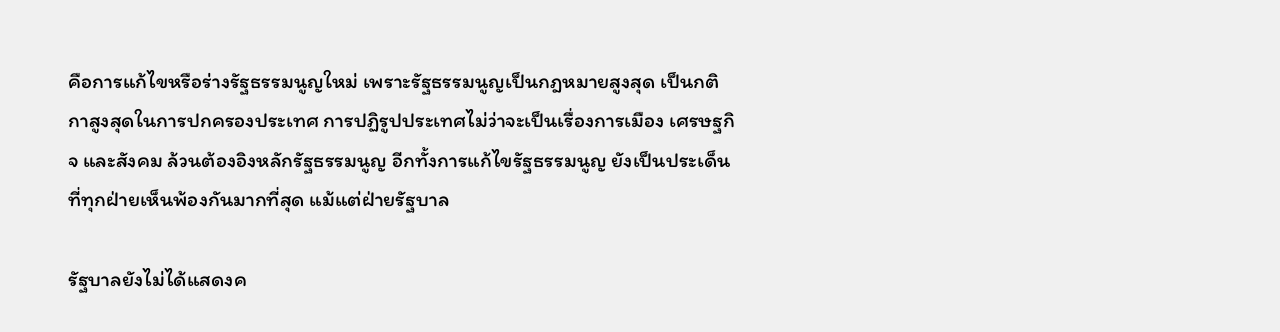คือการแก้ไขหรือร่างรัฐธรรมนูญใหม่ เพราะรัฐธรรมนูญเป็นกฎหมายสูงสุด เป็นกติกาสูงสุดในการปกครองประเทศ การปฏิรูปประเทศไม่ว่าจะเป็นเรื่องการเมือง เศรษฐกิจ และสังคม ล้วนต้องอิงหลักรัฐธรรมนูญ อีกทั้งการแก้ไขรัฐธรรมนูญ ยังเป็นประเด็นที่ทุกฝ่ายเห็นพ้องกันมากที่สุด แม้แต่ฝ่ายรัฐบาล

รัฐบาลยังไม่ได้แสดงค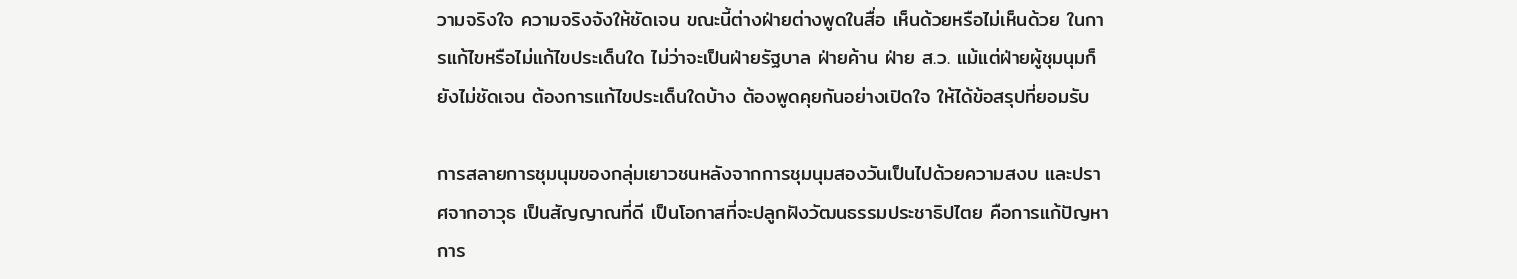วามจริงใจ ความจริงจังให้ชัดเจน ขณะนี้ต่างฝ่ายต่างพูดในสื่อ เห็นด้วยหรือไม่เห็นด้วย ในการแก้ไขหรือไม่แก้ไขประเด็นใด ไม่ว่าจะเป็นฝ่ายรัฐบาล ฝ่ายค้าน ฝ่าย ส.ว. แม้แต่ฝ่ายผู้ชุมนุมก็ยังไม่ชัดเจน ต้องการแก้ไขประเด็นใดบ้าง ต้องพูดคุยกันอย่างเปิดใจ ให้ได้ข้อสรุปที่ยอมรับ

การสลายการชุมนุมของกลุ่มเยาวชนหลังจากการชุมนุมสองวันเป็นไปด้วยความสงบ และปราศจากอาวุธ เป็นสัญญาณที่ดี เป็นโอกาสที่จะปลูกฝังวัฒนธรรมประชาธิปไตย คือการแก้ปัญหาการ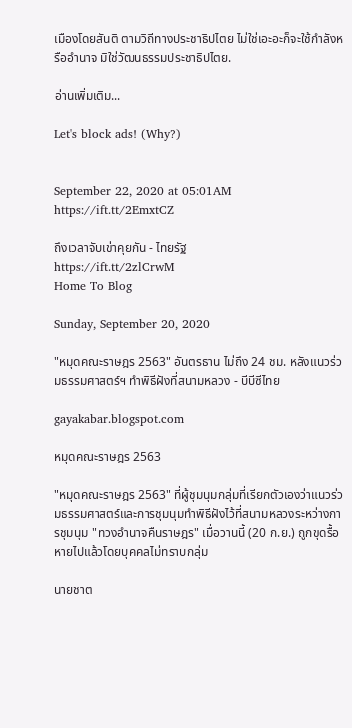เมืองโดยสันติ ตามวิถีทางประชาธิปไตย ไม่ใช่เอะอะก็จะใช้กำลังหรืออำนาจ มิใช่วัฒนธรรมประชาธิปไตย.

อ่านเพิ่มเติม...

Let's block ads! (Why?)


September 22, 2020 at 05:01AM
https://ift.tt/2EmxtCZ

ถึงเวลาจับเข่าคุยกัน - ไทยรัฐ
https://ift.tt/2zlCrwM
Home To Blog

Sunday, September 20, 2020

"หมุดคณะราษฎร 2563" อันตรธาน ไม่ถึง 24 ชม. หลังแนวร่วมธรรมศาสตร์ฯ ทำพิธีฝังที่สนามหลวง - บีบีซีไทย

gayakabar.blogspot.com

หมุดคณะราษฎร 2563

"หมุดคณะราษฎร 2563" ที่ผู้ชุมนุมกลุ่มที่เรียกตัวเองว่าแนวร่วมธรรมศาสตร์และการชุมนุมทำพิธีฝังไว้ที่สนามหลวงระหว่างการชุมนุม "ทวงอำนาจคืนราษฎร" เมื่อวานนี้ (20 ก.ย.) ถูกขุดรื้อหายไปแล้วโดยบุคคลไม่ทราบกลุ่ม

นายชาต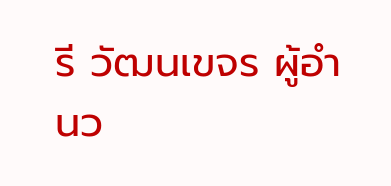รี วัฒนเขจร ผู้อำนว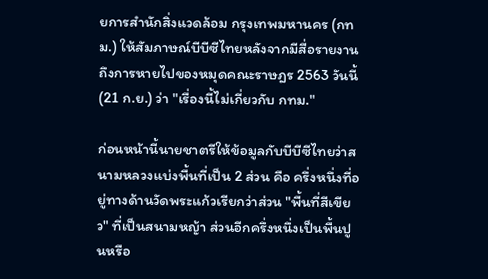ยการสำนักสิ่งแวดล้อม กรุงเทพมหานคร (กทม.) ให้สัมภาษณ์บีบีซีไทยหลังจากมีสื่อรายงานถึงการหายไปของหมุดคณะราษฎร 2563 วันนี้ (21 ก.ย.) ว่า "เรื่องนี้ไม่เกี่ยวกับ กทม."

ก่อนหน้านี้นายชาตรีให้ข้อมูลกับบีบีซีไทยว่าสนามหลวงแบ่งพื้นที่เป็น 2 ส่วน คือ ครึ่งหนึ่งที่อยู่ทางด้านวัดพระแก้วเรียกว่าส่วน "พื้นที่สีเขียว" ที่เป็นสนามหญ้า ส่วนอีกครึ่งหนึ่งเป็นพื้นปูนหรือ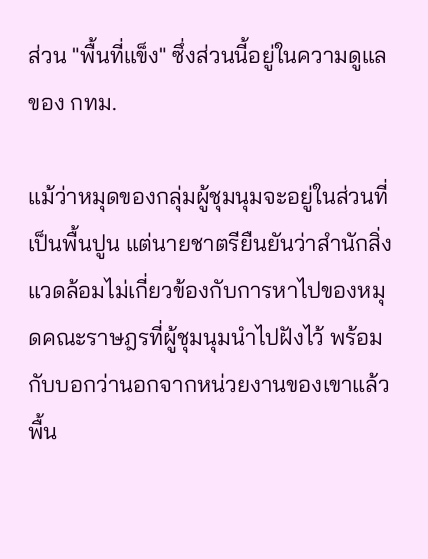ส่วน "พื้นที่แข็ง" ซึ่งส่วนนี้อยู่ในความดูแลของ กทม.

แม้ว่าหมุดของกลุ่มผู้ชุมนุมจะอยู่ในส่วนที่เป็นพื้นปูน แต่นายชาตรียืนยันว่าสำนักสิ่งแวดล้อมไม่เกี่ยวข้องกับการหาไปของหมุดคณะราษฎรที่ผู้ชุมนุมนำไปฝังไว้ พร้อมกับบอกว่านอกจากหน่วยงานของเขาแล้ว พื้น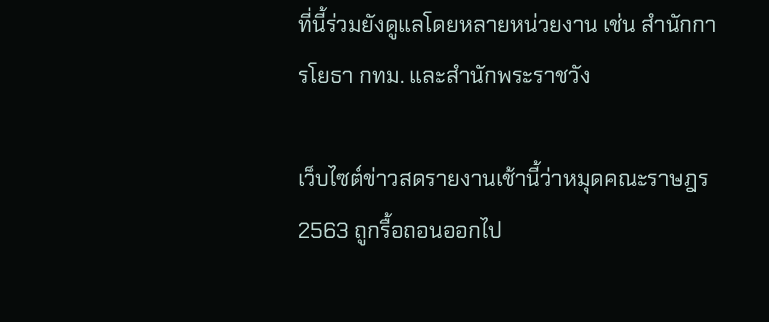ที่นี้ร่วมยังดูแลโดยหลายหน่วยงาน เช่น สำนักการโยธา กทม. และสำนักพระราชวัง

เว็บไซต์ข่าวสดรายงานเช้านี้ว่าหมุดคณะราษฎร 2563 ถูกรื้อถอนออกไป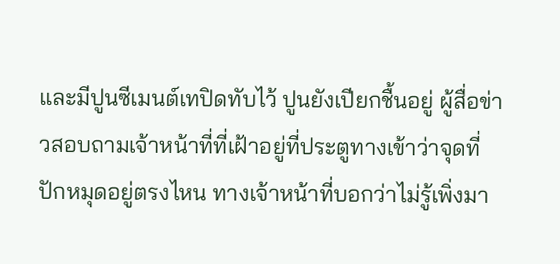และมีปูนซีเมนต์เทปิดทับไว้ ปูนยังเปียกชื้นอยู่ ผู้สื่อข่าวสอบถามเจ้าหน้าที่ที่เฝ้าอยู่ที่ประตูทางเข้าว่าจุดที่ปักหมุดอยู่ตรงไหน ทางเจ้าหน้าที่บอกว่าไม่รู้เพิ่งมา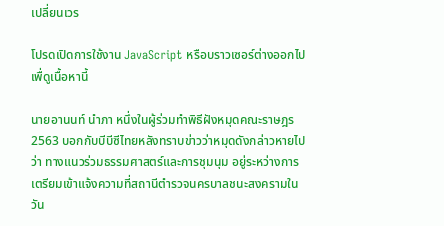เปลี่ยนเวร

โปรดเปิดการใช้งาน JavaScript หรือบราวเซอร์ต่างออกไป เพื่ดูเนื้อหานี้

นายอานนท์ นำภา หนึ่งในผู้ร่วมทำพิธีฝังหมุดคณะราษฎร 2563 บอกกับบีบีซีไทยหลังทราบข่าวว่าหมุดดังกล่าวหายไปว่า ทางแนวร่วมธรรมศาสตร์และการชุมนุม อยู่ระหว่างการเตรียมเข้าแจ้งความที่สถานีตำรวจนครบาลชนะสงครามในวัน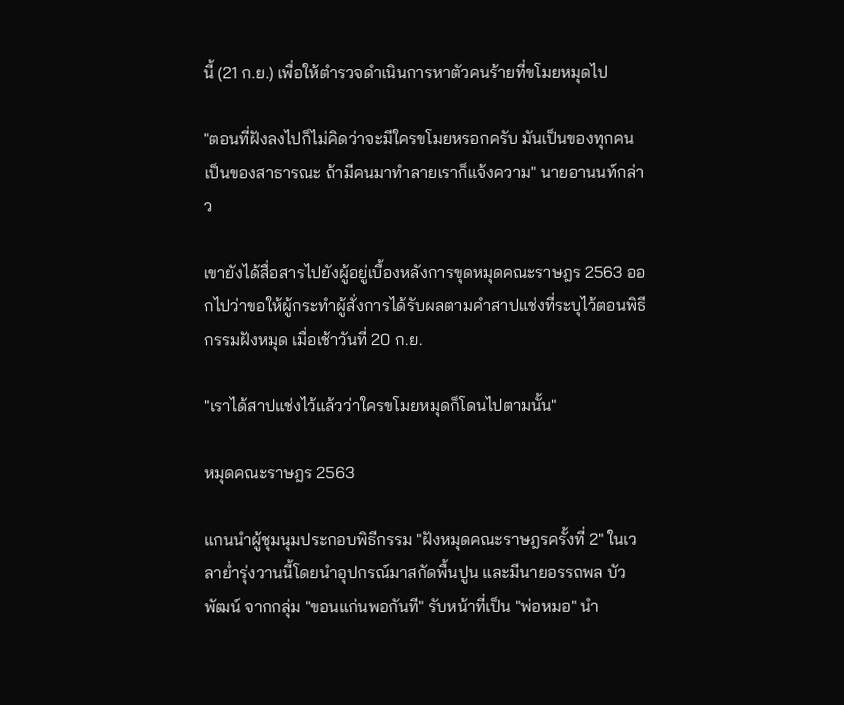นี้ (21 ก.ย.) เพื่อให้ตำรวจดำเนินการหาตัวคนร้ายที่ขโมยหมุดไป

"ตอนที่ฝังลงไปก็ไม่คิดว่าจะมีใครขโมยหรอกครับ มันเป็นของทุกคน เป็นของสาธารณะ ถ้ามีคนมาทำลายเราก็แจ้งความ" นายอานนท์กล่าว

เขายังได้สื่อสารไปยังผู้อยู่เบื้องหลังการขุดหมุดคณะราษฎร 2563 ออกไปว่าขอให้ผู้กระทำผู้สั่งการได้รับผลตามคำสาปแช่งที่ระบุไว้ตอนพิธีกรรมฝังหมุด เมื่อเช้าวันที่ 20 ก.ย.

"เราได้สาปแช่งไว้แล้วว่าใครขโมยหมุดก็โดนไปตามนั้น"

หมุดคณะราษฎร 2563

แกนนำผู้ชุมนุมประกอบพิธีกรรม "ฝังหมุดคณะราษฎรครั้งที่ 2" ในเวลาย่ำรุ่งวานนี้โดยนำอุปกรณ์มาสกัดพื้นปูน และมีนายอรรถพล บัวพัฒน์ จากกลุ่ม "ขอนแก่นพอกันที" รับหน้าที่เป็น "พ่อหมอ" นำ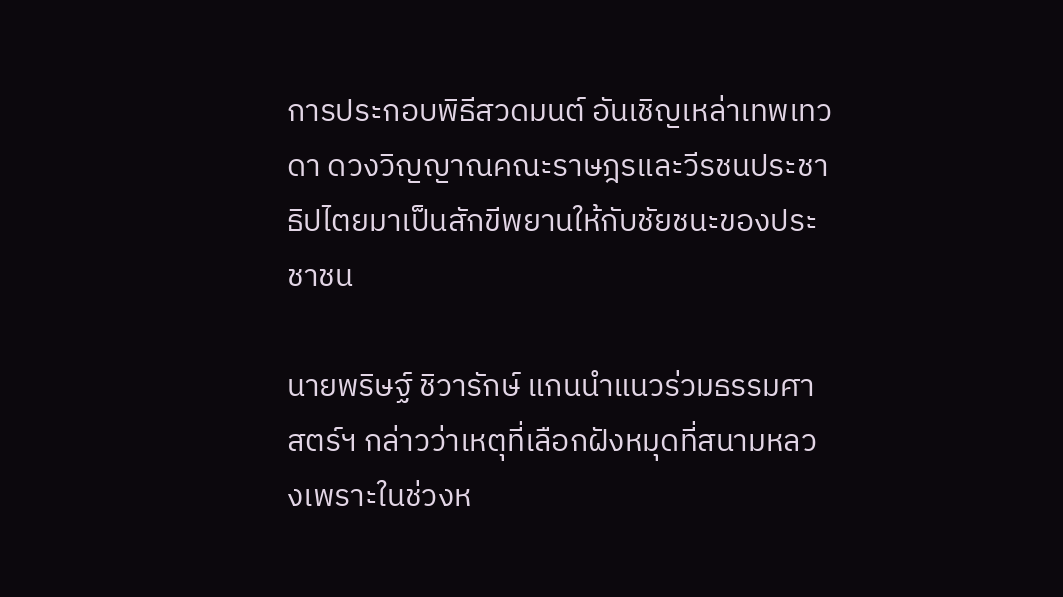การประกอบพิธีสวดมนต์ อันเชิญเหล่าเทพเทวดา ดวงวิญญาณคณะราษฎรและวีรชนประชาธิปไตยมาเป็นสักขีพยานให้กับชัยชนะของประชาชน

นายพริษฐ์ ชิวารักษ์ แกนนำแนวร่วมธรรมศาสตร์ฯ กล่าวว่าเหตุที่เลือกฝังหมุดที่สนามหลวงเพราะในช่วงห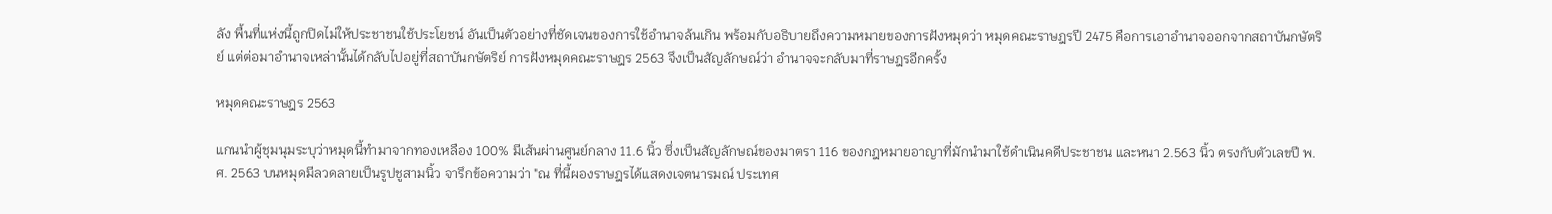ลัง พื้นที่แห่งนี้ถูกปิดไม่ให้ประชาชนใช้ประโยชน์ อันเป็นตัวอย่างที่ชัดเจนของการใช้อำนาจล้นเกิน พร้อมกับอธิบายถึงความหมายของการฝังหมุดว่า หมุดคณะราษฎรปี 2475 คือการเอาอำนาจออกจากสถาบันกษัตริย์ แต่ต่อมาอำนาจเหล่านั้นได้กลับไปอยู่ที่สถาบันกษัตริย์ การฝังหมุดคณะราษฎร 2563 จึงเป็นสัญลักษณ์ว่า อำนาจจะกลับมาที่ราษฎรอีกครั้ง

หมุดคณะราษฎร 2563

แกนนำผู้ชุมนุมระบุว่าหมุดนี้ทำมาจากทองเหลือง 100% มีเส้นผ่านศูนย์กลาง 11.6 นิ้ว ซึ่งเป็นสัญลักษณ์ของมาตรา 116 ของกฎหมายอาญาที่มักนำมาใช้ดำเนินคดีประชาชน และหนา 2.563 นิ้ว ตรงกับตัวเลขปี พ.ศ. 2563 บนหมุดมีลวดลายเป็นรูปชูสามนิ้ว จารึกข้อความว่า "ณ ที่นี้ผองราษฎรได้แสดงเจตนารมณ์ ประเทศ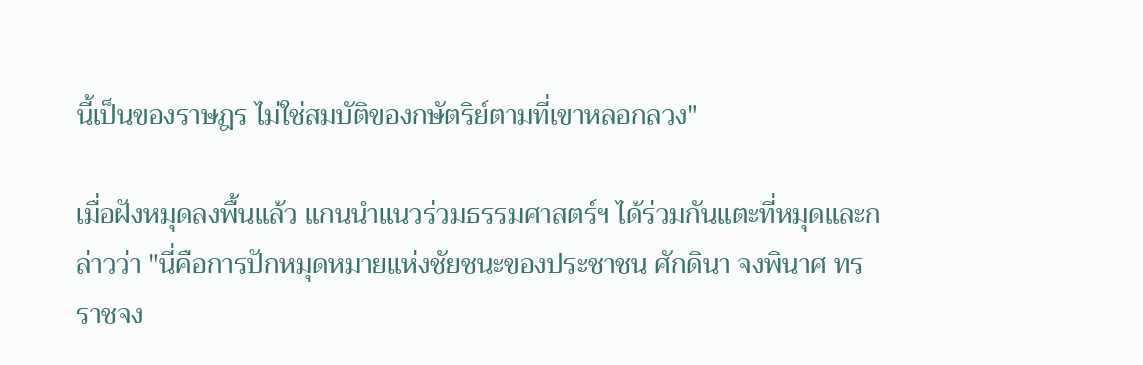นี้เป็นของราษฎร ไม่ใช่สมบัติของกษัตริย์ตามที่เขาหลอกลวง"

เมื่อฝังหมุดลงพื้นแล้ว แกนนำแนวร่วมธรรมศาสตร์ฯ ได้ร่วมกันแตะที่หมุดและกล่าวว่า "นี่คือการปักหมุดหมายแห่งชัยชนะของประชาชน ศักดินา จงพินาศ ทรราชจง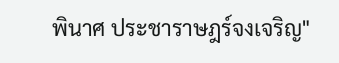พินาศ ประชาราษฎร์จงเจริญ"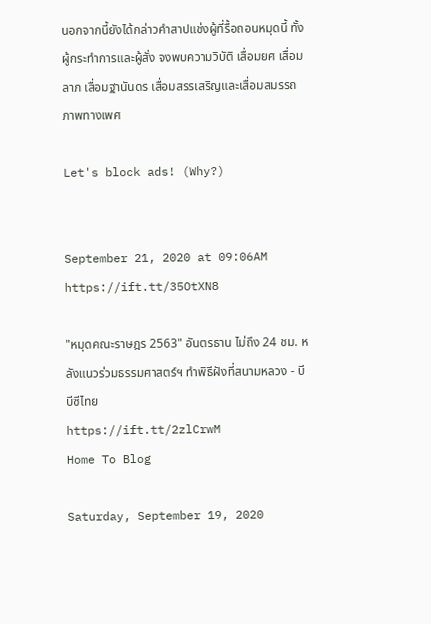นอกจากนี้ยังได้กล่าวคำสาปแช่งผู้ที่รื้อถอนหมุดนี้ ทั้งผู้กระทำการและผู้สั่ง จงพบความวิบัติ เสื่อมยศ เสื่อมลาภ เสื่อมฐานันดร เสื่อมสรรเสริญและเสื่อมสมรรถภาพทางเพศ

Let's block ads! (Why?)


September 21, 2020 at 09:06AM
https://ift.tt/35OtXN8

"หมุดคณะราษฎร 2563" อันตรธาน ไม่ถึง 24 ชม. หลังแนวร่วมธรรมศาสตร์ฯ ทำพิธีฝังที่สนามหลวง - บีบีซีไทย
https://ift.tt/2zlCrwM
Home To Blog

Saturday, September 19, 2020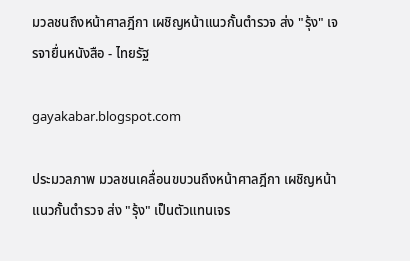มวลชนถึงหน้าศาลฎีกา เผชิญหน้าแนวกั้นตำรวจ ส่ง "รุ้ง" เจรจายื่นหนังสือ - ไทยรัฐ

gayakabar.blogspot.com

ประมวลภาพ มวลชนเคลื่อนขบวนถึงหน้าศาลฎีกา เผชิญหน้าแนวกั้นตำรวจ ส่ง "รุ้ง" เป็นตัวแทนเจร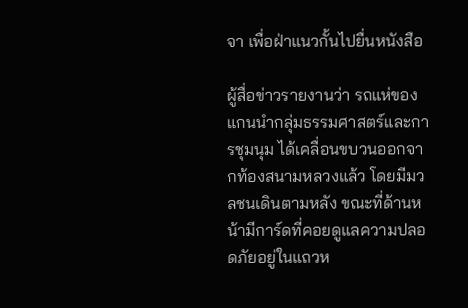จา เพื่อฝ่าแนวกั้นไปยื่นหนังสือ

ผู้สื่อข่าวรายงานว่า รถแห่ของแกนนำกลุ่มธรรมศาสตร์และการชุมนุม ได้เคลื่อนขบวนออกจากท้องสนามหลวงแล้ว โดยมีมวลชนเดินตามหลัง ขณะที่ด้านหน้ามีการ์ดที่คอยดูแลความปลอดภัยอยู่ในแถวห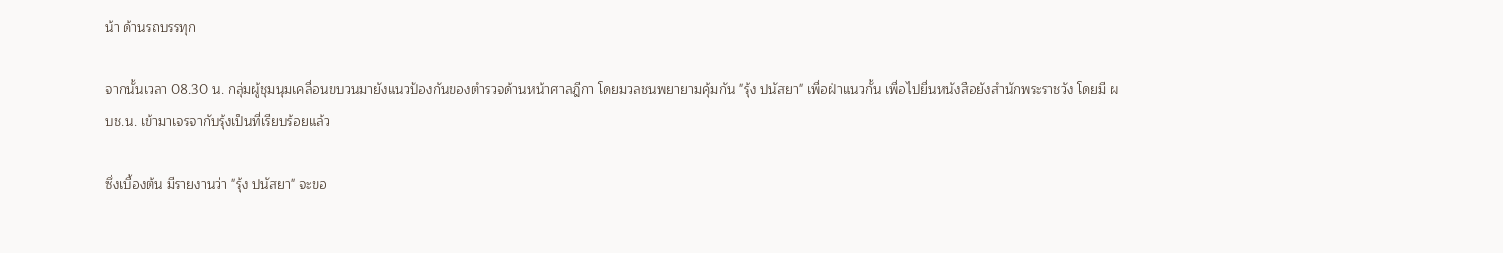น้า ด้านรถบรรทุก

จากนั้นเวลา 08.30 น. กลุ่มผู้ชุมนุมเคลื่อนขบวนมายังแนวป้องกันของตำรวจด้านหน้าศาลฎีกา โดยมวลชนพยายามคุ้มกัน "รุ้ง ปนัสยา" เพื่อฝ่าแนวกั้น เพื่อไปยื่นหนังสือยังสำนักพระราชวัง โดยมี ผบช.น. เข้ามาเจรจากับรุ้งเป็นที่เรียบร้อยแล้ว

ซึ่งเบื้องต้น มีรายงานว่า "รุ้ง ปนัสยา" จะขอ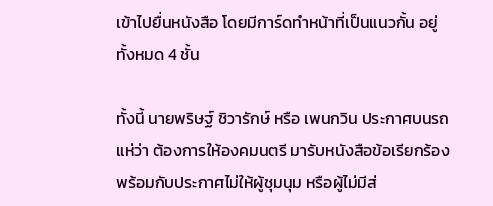เข้าไปยื่นหนังสือ โดยมีการ์ดทำหน้าที่เป็นแนวกั้น อยู่ทั้งหมด 4 ชั้น

ทั้งนี้ นายพริษฐ์ ชิวารักษ์ หรือ เพนกวิน ประกาศบนรถแห่ว่า ต้องการให้องคมนตรี มารับหนังสือข้อเรียกร้อง พร้อมกับประกาศไม่ให้ผู้ชุมนุม หรือผู้ไม่มีส่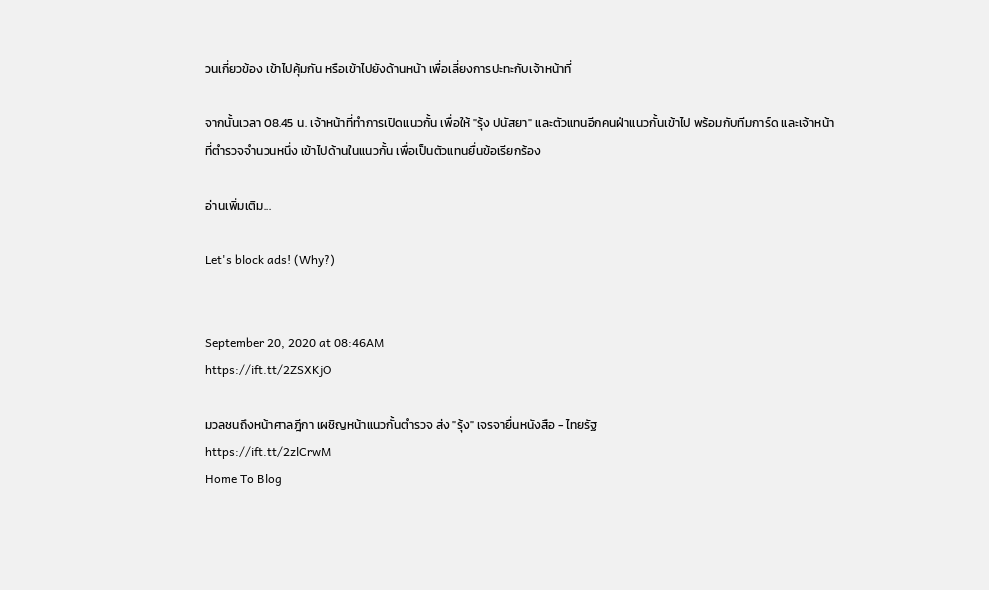วนเกี่ยวข้อง เข้าไปคุ้มกัน หรือเข้าไปยังด้านหน้า เพื่อเลี่ยงการปะทะกับเจ้าหน้าที่

จากนั้นเวลา 08.45 น. เจ้าหน้าที่ทำการเปิดแนวกั้น เพื่อให้ "รุ้ง ปนัสยา" และตัวแทนอีกคนฝ่าแนวกั้นเข้าไป พร้อมกับทีมการ์ด และเจ้าหน้าที่ตำรวจจำนวนหนึ่ง เข้าไปด้านในแนวกั้น เพื่อเป็นตัวแทนยื่นข้อเรียกร้อง

อ่านเพิ่มเติม...

Let's block ads! (Why?)


September 20, 2020 at 08:46AM
https://ift.tt/2ZSXKjO

มวลชนถึงหน้าศาลฎีกา เผชิญหน้าแนวกั้นตำรวจ ส่ง "รุ้ง" เจรจายื่นหนังสือ - ไทยรัฐ
https://ift.tt/2zlCrwM
Home To Blog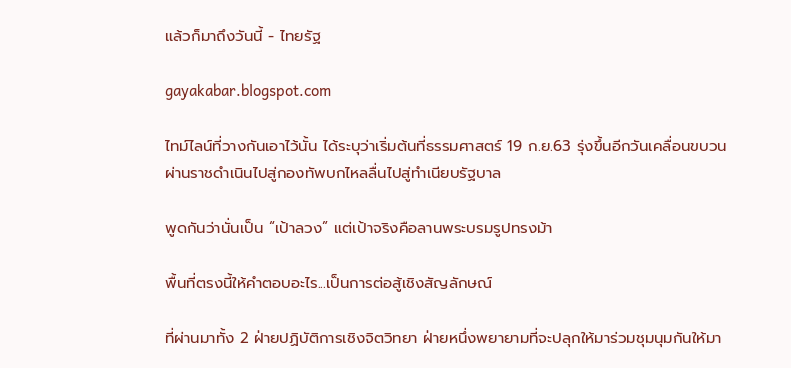แล้วก็มาถึงวันนี้ - ไทยรัฐ

gayakabar.blogspot.com

ไทม์ไลน์ที่วางกันเอาไว้นั้น ได้ระบุว่าเริ่มต้นที่ธรรมศาสตร์ 19 ก.ย.63 รุ่งขึ้นอีกวันเคลื่อนขบวนผ่านราชดำเนินไปสู่กองทัพบกไหลลื่นไปสู่ทำเนียบรัฐบาล

พูดกันว่านั่นเป็น “เป้าลวง” แต่เป้าจริงคือลานพระบรมรูปทรงม้า

พื้นที่ตรงนี้ให้คำตอบอะไร...เป็นการต่อสู้เชิงสัญลักษณ์

ที่ผ่านมาทั้ง 2 ฝ่ายปฏิบัติการเชิงจิตวิทยา ฝ่ายหนึ่งพยายามที่จะปลุกให้มาร่วมชุมนุมกันให้มา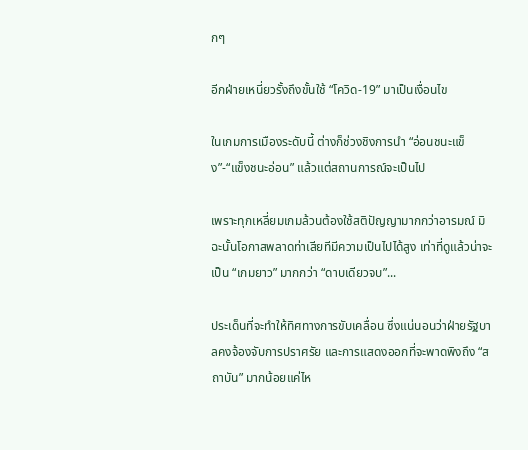กๆ

อีกฝ่ายเหนี่ยวรั้งถึงขั้นใช้ “โควิด-19” มาเป็นเงื่อนไข

ในเกมการเมืองระดับนี้ ต่างก็ช่วงชิงการนำ “อ่อนชนะแข็ง”-“แข็งชนะอ่อน” แล้วแต่สถานการณ์จะเป็นไป

เพราะทุกเหลี่ยมเกมล้วนต้องใช้สติปัญญามากกว่าอารมณ์ มิฉะนั้นโอกาสพลาดท่าเสียทีมีความเป็นไปได้สูง เท่าที่ดูแล้วน่าจะเป็น “เกมยาว” มากกว่า “ดาบเดียวจบ”...

ประเด็นที่จะทำให้ทิศทางการขับเคลื่อน ซึ่งแน่นอนว่าฝ่ายรัฐบาลคงจ้องจับการปราศรัย และการแสดงออกที่จะพาดพิงถึง “สถาบัน” มากน้อยแค่ไห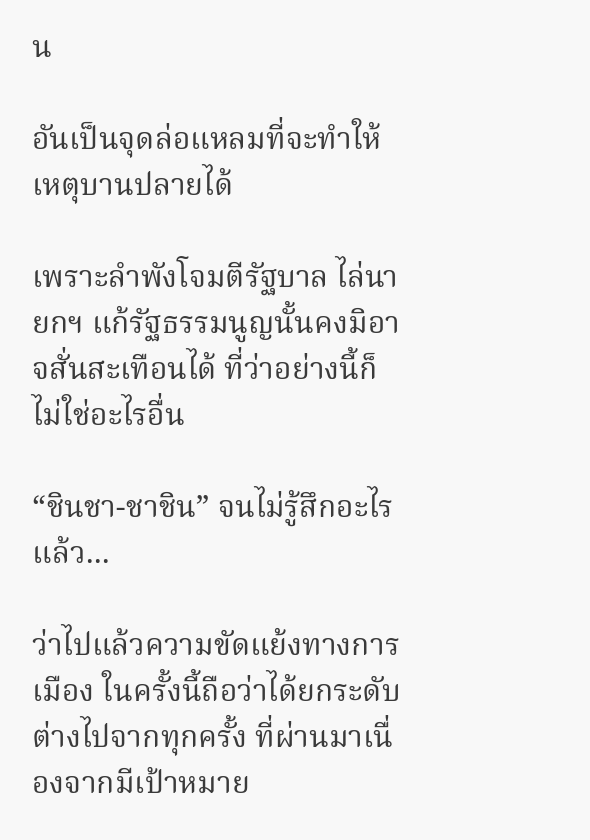น

อันเป็นจุดล่อแหลมที่จะทำให้เหตุบานปลายได้

เพราะลำพังโจมตีรัฐบาล ไล่นายกฯ แก้รัฐธรรมนูญนั้นคงมิอาจสั่นสะเทือนได้ ที่ว่าอย่างนี้ก็ไม่ใช่อะไรอื่น

“ชินชา-ชาชิน” จนไม่รู้สึกอะไรแล้ว...

ว่าไปแล้วความขัดแย้งทางการเมือง ในครั้งนี้ถือว่าได้ยกระดับต่างไปจากทุกครั้ง ที่ผ่านมาเนื่องจากมีเป้าหมาย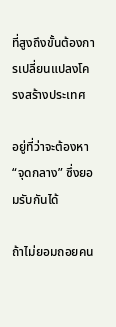ที่สูงถึงขั้นต้องการเปลี่ยนแปลงโครงสร้างประเทศ

อยู่ที่ว่าจะต้องหา “จุดกลาง” ซึ่งยอมรับกันได้

ถ้าไม่ยอมถอยคน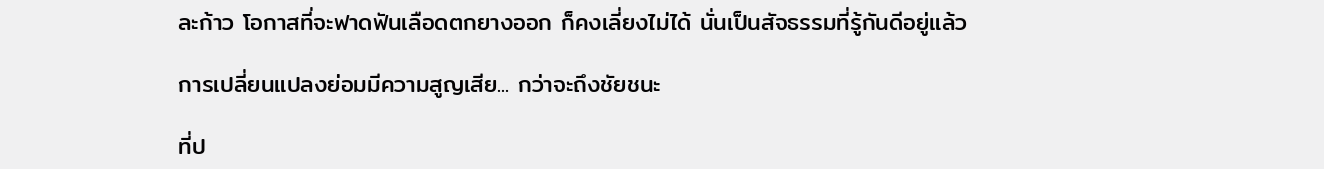ละก้าว โอกาสที่จะฟาดฟันเลือดตกยางออก ก็คงเลี่ยงไม่ได้ นั่นเป็นสัจธรรมที่รู้กันดีอยู่แล้ว

การเปลี่ยนแปลงย่อมมีความสูญเสีย... กว่าจะถึงชัยชนะ

ที่ป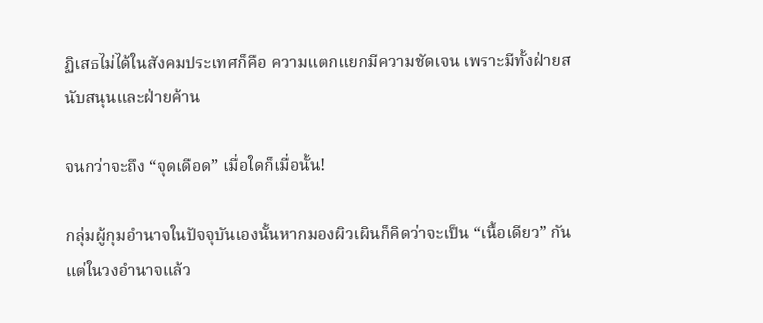ฏิเสธไม่ได้ในสังคมประเทศก็คือ ความแตกแยกมีความชัดเจน เพราะมีทั้งฝ่ายสนับสนุนและฝ่ายค้าน

จนกว่าจะถึง “จุดเดือด” เมื่อใดก็เมื่อนั้น!

กลุ่มผู้กุมอำนาจในปัจจุบันเองนั้นหากมองผิวเผินก็คิดว่าจะเป็น “เนื้อเดียว” กัน แต่ในวงอำนาจแล้ว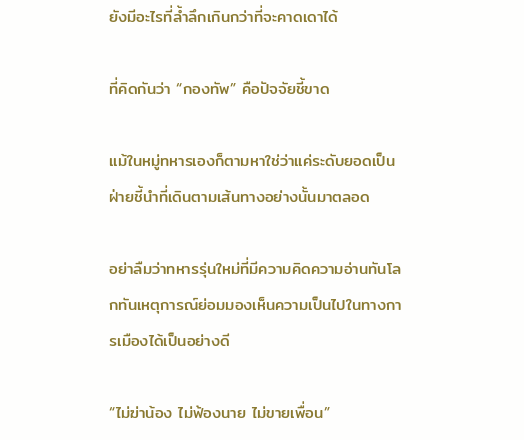ยังมีอะไรที่ล้ำลึกเกินกว่าที่จะคาดเดาได้

ที่คิดกันว่า “กองทัพ” คือปัจจัยชี้ขาด

แม้ในหมู่ทหารเองก็ตามหาใช่ว่าแค่ระดับยอดเป็นฝ่ายชี้นำที่เดินตามเส้นทางอย่างนั้นมาตลอด

อย่าลืมว่าทหารรุ่นใหม่ที่มีความคิดความอ่านทันโลกทันเหตุการณ์ย่อมมองเห็นความเป็นไปในทางการเมืองได้เป็นอย่างดี

“ไม่ฆ่าน้อง ไม่ฟ้องนาย ไม่ขายเพื่อน”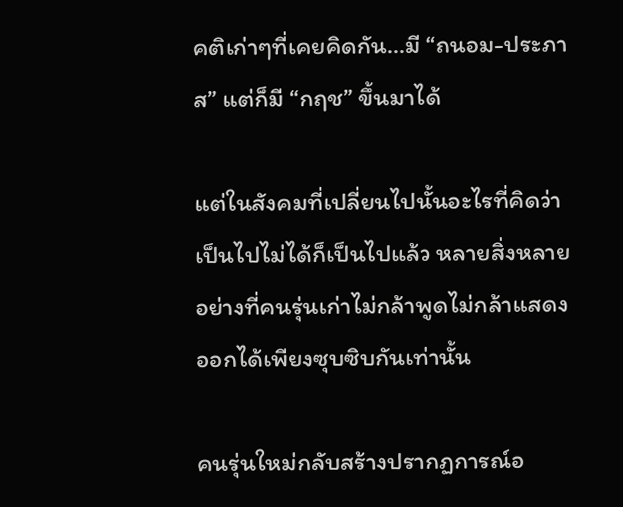คติเก่าๆที่เคยคิดกัน...มี “ถนอม-ประภาส” แต่ก็มี “กฤช” ขึ้นมาได้

แต่ในสังคมที่เปลี่ยนไปนั้นอะไรที่คิดว่าเป็นไปไม่ได้ก็เป็นไปแล้ว หลายสิ่งหลายอย่างที่คนรุ่นเก่าไม่กล้าพูดไม่กล้าแสดงออกได้เพียงซุบซิบกันเท่านั้น

คนรุ่นใหม่กลับสร้างปรากฏการณ์อ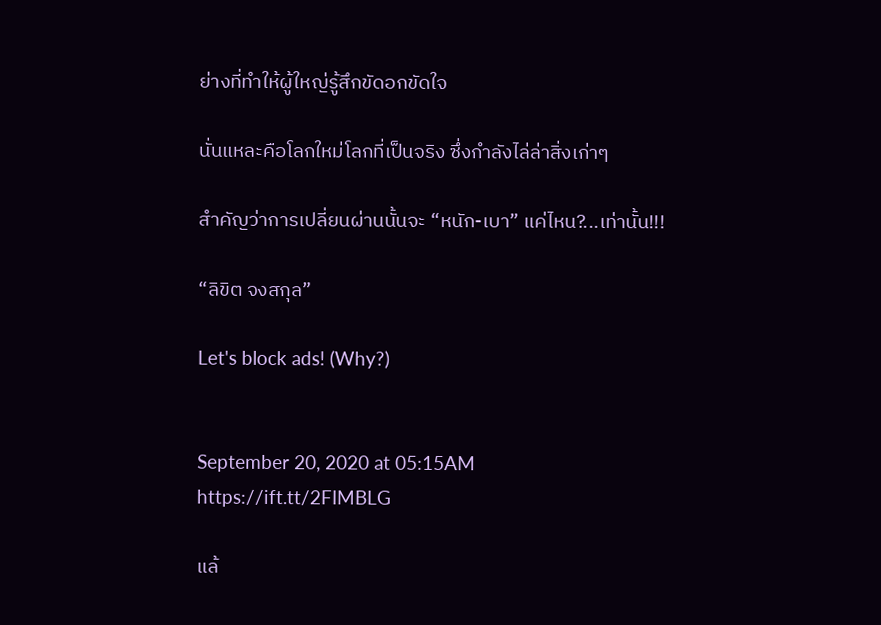ย่างที่ทำให้ผู้ใหญ่รู้สึกขัดอกขัดใจ

นั่นแหละคือโลกใหม่โลกที่เป็นจริง ซึ่งกำลังไล่ล่าสิ่งเก่าๆ

สำคัญว่าการเปลี่ยนผ่านนั้นจะ “หนัก-เบา” แค่ไหน?...เท่านั้น!!!

“ลิขิต จงสกุล”

Let's block ads! (Why?)


September 20, 2020 at 05:15AM
https://ift.tt/2FIMBLG

แล้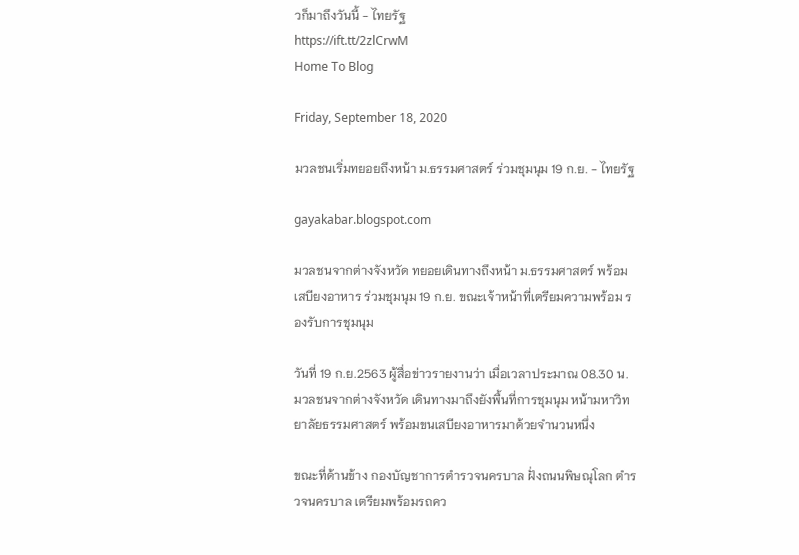วก็มาถึงวันนี้ - ไทยรัฐ
https://ift.tt/2zlCrwM
Home To Blog

Friday, September 18, 2020

มวลชนเริ่มทยอยถึงหน้า ม.ธรรมศาสตร์ ร่วมชุมนุม 19 ก.ย. - ไทยรัฐ

gayakabar.blogspot.com

มวลชนจากต่างจังหวัด ทยอยเดินทางถึงหน้า ม.ธรรมศาสตร์ พร้อมเสบียงอาหาร ร่วมชุมนุม 19 ก.ย. ขณะเจ้าหน้าที่เตรียมความพร้อม รองรับการชุมนุม

วันที่ 19 ก.ย.2563 ผู้สื่อข่าวรายงานว่า เมื่อเวลาประมาณ 08.30 น. มวลชนจากต่างจังหวัด เดินทางมาถึงยังพื้นที่การชุมนุม หน้ามหาวิทยาลัยธรรมศาสตร์ พร้อมขนเสบียงอาหารมาด้วยจำนวนหนึ่ง

ขณะที่ด้านข้าง กองบัญชาการตำรวจนครบาล ฝั่งถนนพิษณุโลก ตำรวจนครบาล เตรียมพร้อมรถคว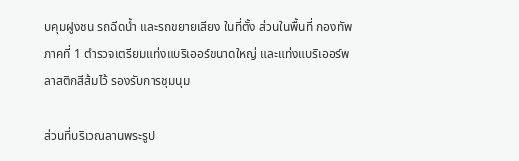บคุมฝูงชน รถฉีดน้ำ และรถขยายเสียง ในที่ตั้ง ส่วนในพื้นที่ กองทัพภาคที่ 1 ตำรวจเตรียมแท่งแบริเออร์ขนาดใหญ่ และแท่งแบริเออร์พลาสติกสีส้มไว้ รองรับการชุมนุม

ส่วนที่บริเวณลานพระรูป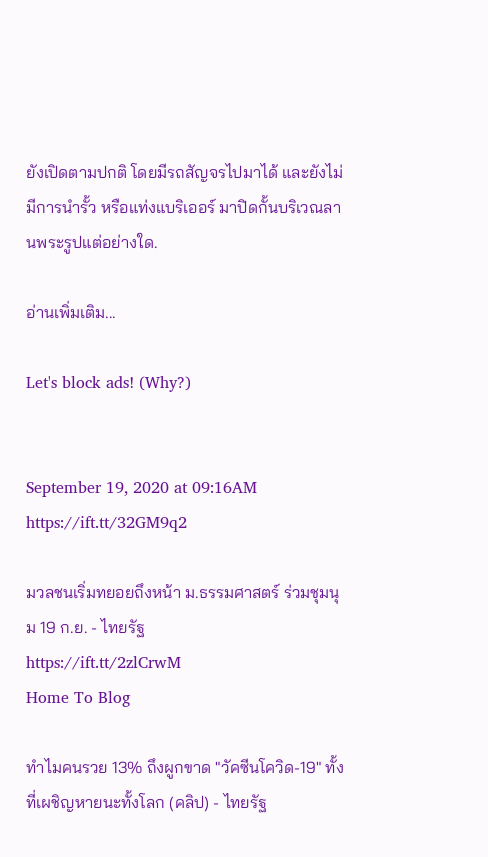ยังเปิดตามปกติ โดยมีรถสัญจรไปมาได้ และยังไม่มีการนำรั้ว หรือแท่งแบริเออร์ มาปิดกั้นบริเวณลานพระรูปแต่อย่างใด.

อ่านเพิ่มเติม...

Let's block ads! (Why?)


September 19, 2020 at 09:16AM
https://ift.tt/32GM9q2

มวลชนเริ่มทยอยถึงหน้า ม.ธรรมศาสตร์ ร่วมชุมนุม 19 ก.ย. - ไทยรัฐ
https://ift.tt/2zlCrwM
Home To Blog

ทำไมคนรวย 13% ถึงผูกขาด "วัคซีนโควิด-19" ทั้งที่เผชิญหายนะทั้งโลก (คลิป) - ไทยรัฐ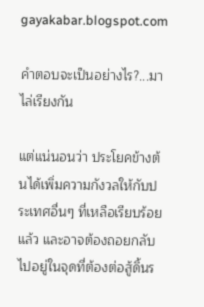gayakabar.blogspot.com

คำตอบจะเป็นอย่างไร?...มาไล่เรียงกัน

แต่แน่นอนว่า ประโยคข้างต้นได้เพิ่มความกังวลให้กับประเทศอื่นๆ ที่เหลือเรียบร้อยแล้ว และอาจต้องถอยกลับไปอยู่ในจุดที่ต้องต่อสู้ดิ้นร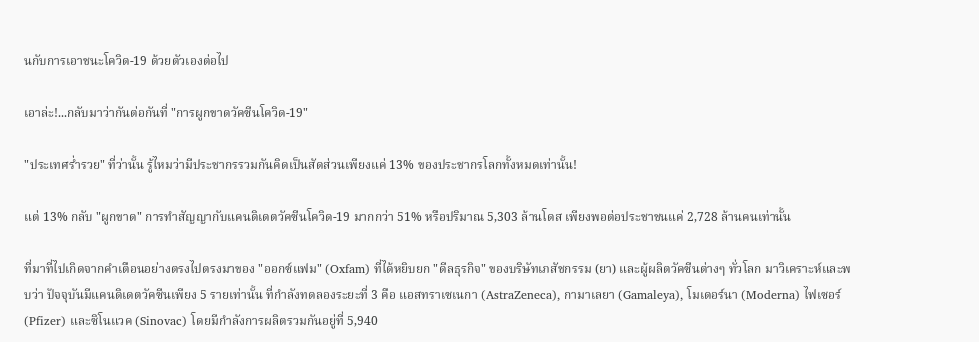นกับการเอาชนะโควิด-19 ด้วยตัวเองต่อไป

เอาล่ะ!...กลับมาว่ากันต่อกันที่ "การผูกขาดวัคซีนโควิด-19"

"ประเทศร่ำรวย" ที่ว่านั้น รู้ไหมว่ามีประชากรรวมกันคิดเป็นสัดส่วนเพียงแค่ 13% ของประชากรโลกทั้งหมดเท่านั้น!

แต่ 13% กลับ "ผูกขาด" การทำสัญญากับแคนดิเดตวัคซีนโควิด-19 มากกว่า 51% หรือปริมาณ 5,303 ล้านโดส เพียงพอต่อประชาชนแค่ 2,728 ล้านคนเท่านั้น

ที่มาที่ไปเกิดจากคำเตือนอย่างตรงไปตรงมาของ "ออกซ์แฟม" (Oxfam) ที่ได้หยิบยก "ดีลธุรกิจ" ของบริษัทเภสัชกรรม (ยา) และผู้ผลิตวัคซีนต่างๆ ทั่วโลก มาวิเคราะห์และพบว่า ปัจจุบันมีแคนดิเดตวัคซีนเพียง 5 รายเท่านั้น ที่กำลังทดลองระยะที่ 3 คือ แอสทราเซเนกา (AstraZeneca), กามาเลยา (Gamaleya), โมเดอร์นา (Moderna) ไฟเซอร์ (Pfizer) และซิโนแวค (Sinovac) โดยมีกำลังการผลิตรวมกันอยู่ที่ 5,940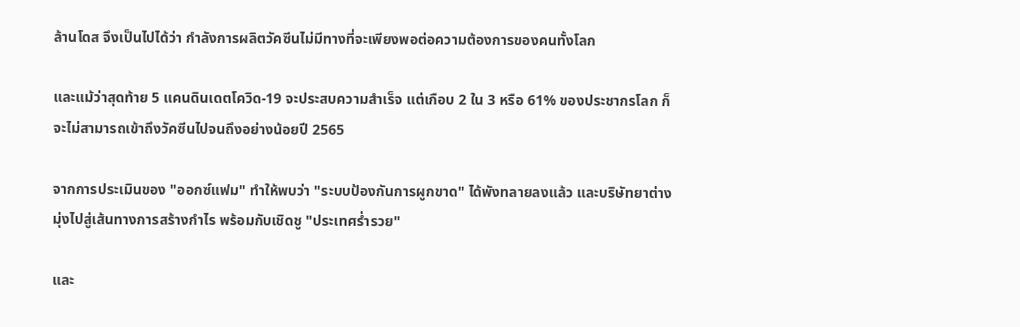ล้านโดส จึงเป็นไปได้ว่า กำลังการผลิตวัคซีนไม่มีทางที่จะเพียงพอต่อความต้องการของคนทั้งโลก

และแม้ว่าสุดท้าย 5 แคนดินเดตโควิด-19 จะประสบความสำเร็จ แต่เกือบ 2 ใน 3 หรือ 61% ของประชากรโลก ก็จะไม่สามารถเข้าถึงวัคซีนไปจนถึงอย่างน้อยปี 2565

จากการประเมินของ "ออกซ์แฟม" ทำให้พบว่า "ระบบป้องกันการผูกขาด" ได้พังทลายลงแล้ว และบริษัทยาต่างมุ่งไปสู่เส้นทางการสร้างกำไร พร้อมกับเชิดชู "ประเทศร่ำรวย"

และ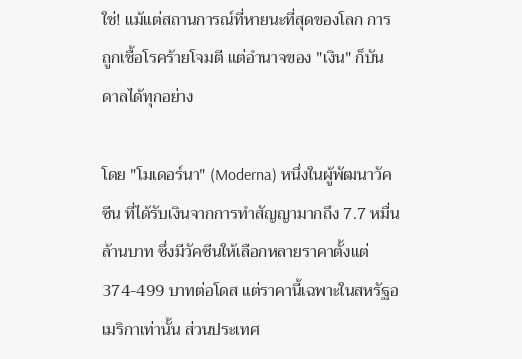ใช่! แม้แต่สถานการณ์ที่หายนะที่สุดของโลก การถูกเชื้อโรคร้ายโจมตี แต่อำนาจของ "เงิน" ก็บันดาลได้ทุกอย่าง

โดย "โมเดอร์นา" (Moderna) หนึ่งในผู้พัฒนาวัคซีน ที่ได้รับเงินจากการทำสัญญามากถึง 7.7 หมื่นล้านบาท ซึ่งมีวัคซีนให้เลือกหลายราคาตั้งแต่ 374-499 บาทต่อโดส แต่ราคานี้เฉพาะในสหรัฐอเมริกาเท่านั้น ส่วนประเทศ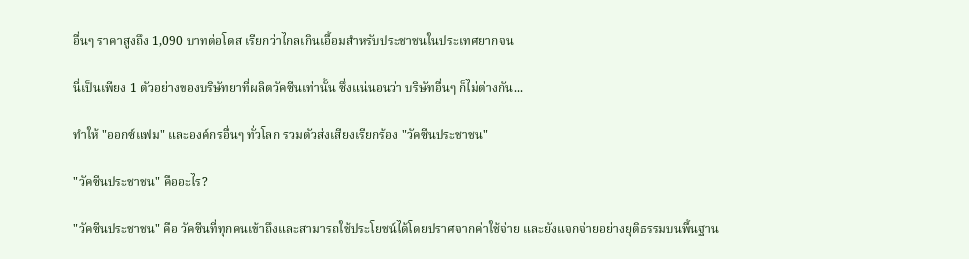อื่นๆ ราคาสูงถึง 1,090 บาทต่อโดส เรียกว่าไกลเกินเอื้อมสำหรับประชาชนในประเทศยากจน

นี่เป็นเพียง 1 ตัวอย่างของบริษัทยาที่ผลิตวัคซีนเท่านั้น ซึ่งแน่นอนว่า บริษัทอื่นๆ ก็ไม่ต่างกัน...

ทำให้ "ออกซ์แฟม" และองค์กรอื่นๆ ทั่วโลก รวมตัวส่งเสียงเรียกร้อง "วัคซีนประชาชน"

"วัคซีนประชาชน" คืออะไร?

"วัคซีนประชาชน" คือ วัคซีนที่ทุกคนเข้าถึงและสามารถใช้ประโยชน์ได้โดยปราศจากค่าใช้จ่าย และยังแจกจ่ายอย่างยุติธรรมบนพื้นฐาน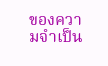ของความจำเป็น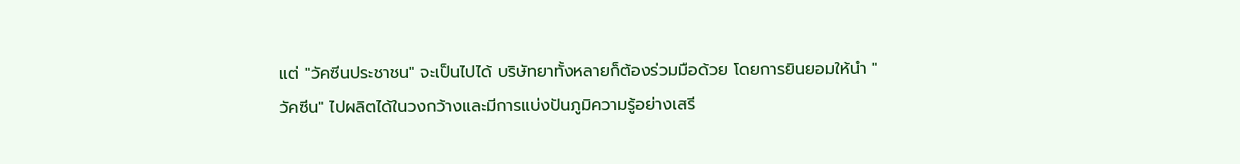แต่ "วัคซีนประชาชน" จะเป็นไปได้ บริษัทยาทั้งหลายก็ต้องร่วมมือด้วย โดยการยินยอมให้นำ "วัคซีน" ไปผลิตได้ในวงกว้างและมีการแบ่งปันภูมิความรู้อย่างเสรี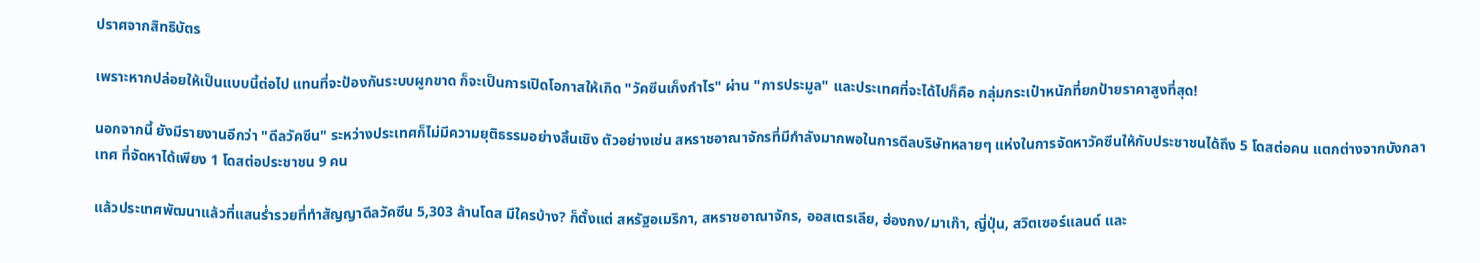ปราศจากสิทธิบัตร

เพราะหากปล่อยให้เป็นแบบนี้ต่อไป แทนที่จะป้องกันระบบผูกขาด ก็จะเป็นการเปิดโอกาสให้เกิด "วัคซีนเก็งกำไร" ผ่าน "การประมูล" และประเทศที่จะได้ไปก็คือ กลุ่มกระเป๋าหนักที่ยกป้ายราคาสูงที่สุด!

นอกจากนี้ ยังมีรายงานอีกว่า "ดีลวัคซีน" ระหว่างประเทศก็ไม่มีความยุติธรรมอย่างสิ้นเชิง ตัวอย่างเช่น สหราชอาณาจักรที่มีกำลังมากพอในการดีลบริษัทหลายๆ แห่งในการจัดหาวัคซีนให้กับประชาชนได้ถึง 5 โดสต่อคน แตกต่างจากบังกลาเทศ ที่จัดหาได้เพียง 1 โดสต่อประชาชน 9 คน

แล้วประเทศพัฒนาแล้วที่แสนร่ำรวยที่ทำสัญญาดีลวัคซีน 5,303 ล้านโดส มีใครบ้าง? ก็ตั้งแต่ สหรัฐอเมริกา, สหราชอาณาจักร, ออสเตรเลีย, ฮ่องกง/มาเก๊า, ญี่ปุ่น, สวิตเซอร์แลนด์ และ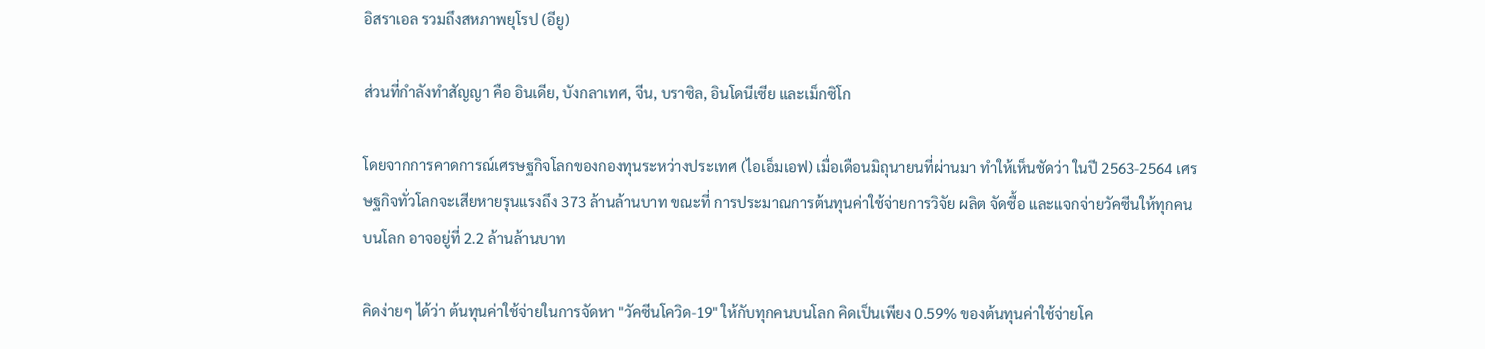อิสราเอล รวมถึงสหภาพยุโรป (อียู)

ส่วนที่กำลังทำสัญญา คือ อินเดีย, บังกลาเทศ, จีน, บราซิล, อินโดนีเซีย และเม็กซิโก

โดยจากการคาดการณ์เศรษฐกิจโลกของกองทุนระหว่างประเทศ (ไอเอ็มเอฟ) เมื่อเดือนมิถุนายนที่ผ่านมา ทำให้เห็นชัดว่า ในปี 2563-2564 เศรษฐกิจทั่วโลกจะเสียหายรุนแรงถึง 373 ล้านล้านบาท ขณะที่ การประมาณการต้นทุนค่าใช้จ่ายการวิจัย ผลิต จัดซื้อ และแจกจ่ายวัคซีนให้ทุกคนบนโลก อาจอยู่ที่ 2.2 ล้านล้านบาท

คิดง่ายๆ ได้ว่า ต้นทุนค่าใช้จ่ายในการจัดหา "วัคซีนโควิด-19" ให้กับทุกคนบนโลก คิดเป็นเพียง 0.59% ของต้นทุนค่าใช้จ่ายโค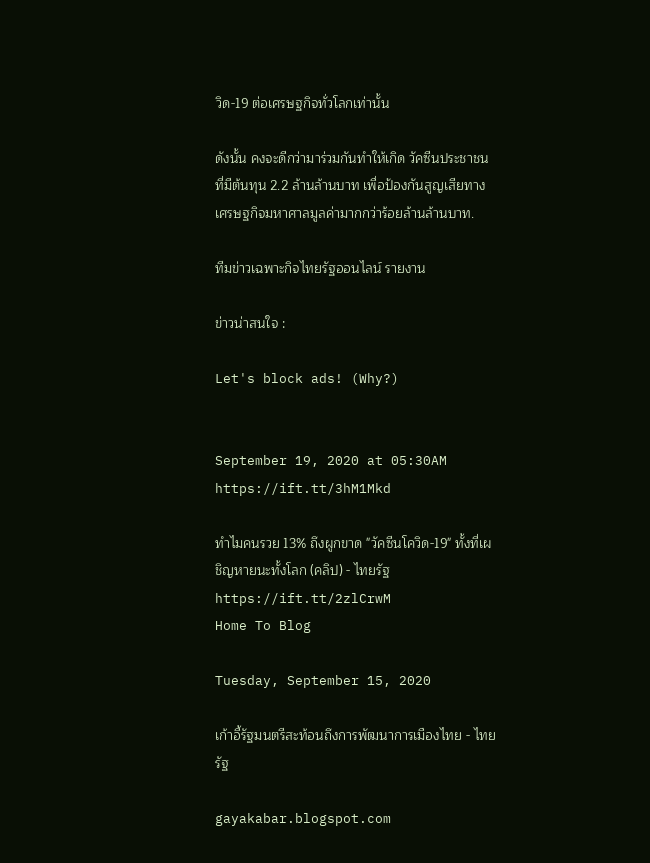วิด-19 ต่อเศรษฐกิจทั่วโลกเท่านั้น

ดังนั้น คงจะดีกว่ามาร่วมกันทำให้เกิด วัคซีนประชาชน ที่มีต้นทุน 2.2 ล้านล้านบาท เพื่อป้องกันสูญเสียทางเศรษฐกิจมหาศาลมูลค่ามากกว่าร้อยล้านล้านบาท.

ทีมข่าวเฉพาะกิจไทยรัฐออนไลน์ รายงาน

ข่าวน่าสนใจ :

Let's block ads! (Why?)


September 19, 2020 at 05:30AM
https://ift.tt/3hM1Mkd

ทำไมคนรวย 13% ถึงผูกขาด "วัคซีนโควิด-19" ทั้งที่เผชิญหายนะทั้งโลก (คลิป) - ไทยรัฐ
https://ift.tt/2zlCrwM
Home To Blog

Tuesday, September 15, 2020

เก้าอี้รัฐมนตรีสะท้อนถึงการพัฒนาการเมืองไทย - ไทยรัฐ

gayakabar.blogspot.com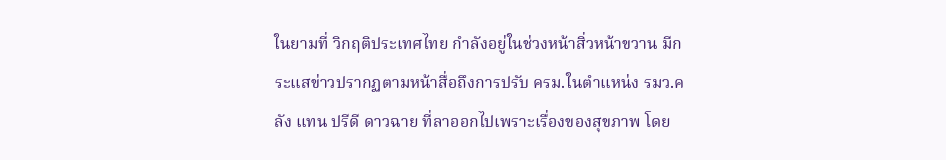ในยามที่ วิกฤติประเทศไทย กำลังอยู่ในช่วงหน้าสิ่วหน้าขวาน มีกระแสข่าวปรากฏตามหน้าสื่อถึงการปรับ ครม.ในตำแหน่ง รมว.คลัง แทน ปรีดี ดาวฉาย ที่ลาออกไปเพราะเรื่องของสุขภาพ โดย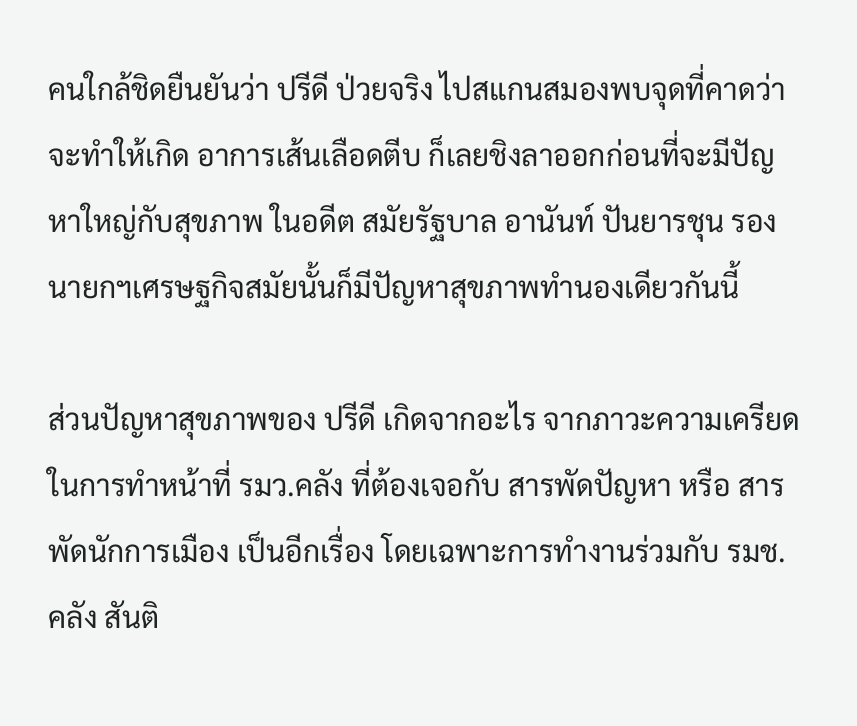คนใกล้ชิดยืนยันว่า ปรีดี ป่วยจริง ไปสแกนสมองพบจุดที่คาดว่าจะทำให้เกิด อาการเส้นเลือดตีบ ก็เลยชิงลาออกก่อนที่จะมีปัญหาใหญ่กับสุขภาพ ในอดีต สมัยรัฐบาล อานันท์ ปันยารชุน รองนายกฯเศรษฐกิจสมัยนั้นก็มีปัญหาสุขภาพทำนองเดียวกันนี้

ส่วนปัญหาสุขภาพของ ปรีดี เกิดจากอะไร จากภาวะความเครียดในการทำหน้าที่ รมว.คลัง ที่ต้องเจอกับ สารพัดปัญหา หรือ สารพัดนักการเมือง เป็นอีกเรื่อง โดยเฉพาะการทำงานร่วมกับ รมช.คลัง สันติ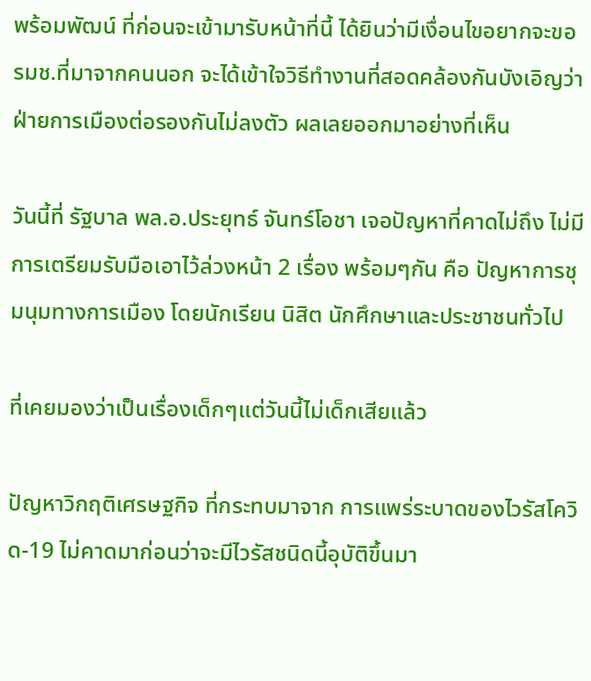พร้อมพัฒน์ ที่ก่อนจะเข้ามารับหน้าที่นี้ ได้ยินว่ามีเงื่อนไขอยากจะขอ รมช.ที่มาจากคนนอก จะได้เข้าใจวิธีทำงานที่สอดคล้องกันบังเอิญว่า ฝ่ายการเมืองต่อรองกันไม่ลงตัว ผลเลยออกมาอย่างที่เห็น

วันนี้ที่ รัฐบาล พล.อ.ประยุทธ์ จันทร์โอชา เจอปัญหาที่คาดไม่ถึง ไม่มีการเตรียมรับมือเอาไว้ล่วงหน้า 2 เรื่อง พร้อมๆกัน คือ ปัญหาการชุมนุมทางการเมือง โดยนักเรียน นิสิต นักศึกษาและประชาชนทั่วไป

ที่เคยมองว่าเป็นเรื่องเด็กๆแต่วันนี้ไม่เด็กเสียแล้ว

ปัญหาวิกฤติเศรษฐกิจ ที่กระทบมาจาก การแพร่ระบาดของไวรัสโควิด-19 ไม่คาดมาก่อนว่าจะมีไวรัสชนิดนี้อุบัติขึ้นมา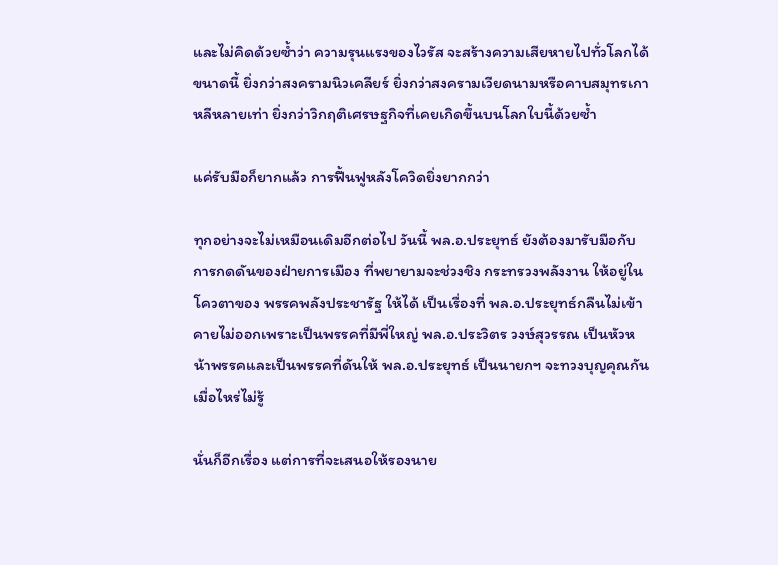และไม่คิดด้วยซ้ำว่า ความรุนแรงของไวรัส จะสร้างความเสียหายไปทั่วโลกได้ขนาดนี้ ยิ่งกว่าสงครามนิวเคลียร์ ยิ่งกว่าสงครามเวียดนามหรือคาบสมุทรเกาหลีหลายเท่า ยิ่งกว่าวิกฤติเศรษฐกิจที่เคยเกิดขึ้นบนโลกใบนี้ด้วยซ้ำ

แค่รับมือก็ยากแล้ว การฟื้นฟูหลังโควิดยิ่งยากกว่า

ทุกอย่างจะไม่เหมือนเดิมอีกต่อไป วันนี้ พล.อ.ประยุทธ์ ยังต้องมารับมือกับ การกดดันของฝ่ายการเมือง ที่พยายามจะช่วงชิง กระทรวงพลังงาน ให้อยู่ในโควตาของ พรรคพลังประชารัฐ ให้ได้ เป็นเรื่องที่ พล.อ.ประยุทธ์กลืนไม่เข้าคายไม่ออกเพราะเป็นพรรคที่มีพี่ใหญ่ พล.อ.ประวิตร วงษ์สุวรรณ เป็นหัวหน้าพรรคและเป็นพรรคที่ดันให้ พล.อ.ประยุทธ์ เป็นนายกฯ จะทวงบุญคุณกันเมื่อไหร่ไม่รู้

นั่นก็อีกเรื่อง แต่การที่จะเสนอให้รองนาย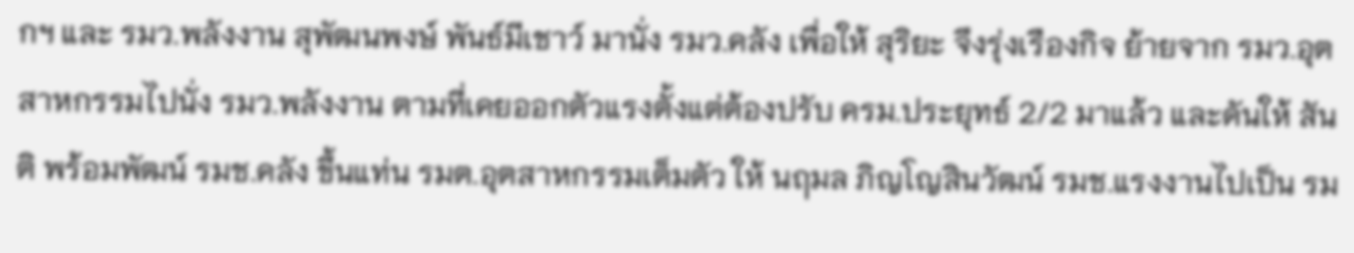กฯ และ รมว.พลังงาน สุพัฒนพงษ์ พันธ์มีเชาว์ มานั่ง รมว.คลัง เพื่อให้ สุริยะ จึงรุ่งเรืองกิจ ย้ายจาก รมว.อุตสาหกรรมไปนั่ง รมว.พลังงาน ตามที่เคยออกตัวแรงตั้งแต่ต้องปรับ ครม.ประยุทธ์ 2/2 มาแล้ว และดันให้ สันติ พร้อมพัฒน์ รมช.คลัง ขึ้นแท่น รมต.อุตสาหกรรมเต็มตัว ให้ นฤมล ภิญโญสินวัฒน์ รมช.แรงงานไปเป็น รม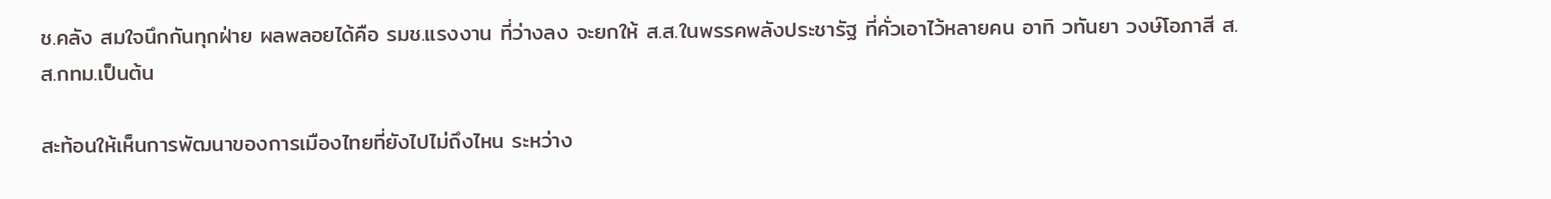ช.คลัง สมใจนึกกันทุกฝ่าย ผลพลอยได้คือ รมช.แรงงาน ที่ว่างลง จะยกให้ ส.ส.ในพรรคพลังประชารัฐ ที่คั่วเอาไว้หลายคน อาทิ วทันยา วงษ์โอภาสี ส.ส.กทม.เป็นต้น

สะท้อนให้เห็นการพัฒนาของการเมืองไทยที่ยังไปไม่ถึงไหน ระหว่าง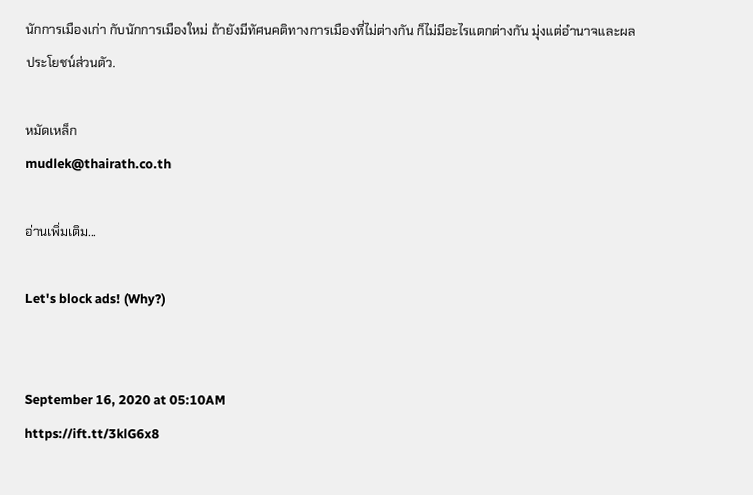นักการเมืองเก่า กับนักการเมืองใหม่ ถ้ายังมีทัศนคติทางการเมืองที่ไม่ต่างกัน ก็ไม่มีอะไรแตกต่างกัน มุ่งแต่อำนาจและผลประโยชน์ส่วนตัว.

หมัดเหล็ก
mudlek@thairath.co.th

อ่านเพิ่มเติม...

Let's block ads! (Why?)


September 16, 2020 at 05:10AM
https://ift.tt/3klG6x8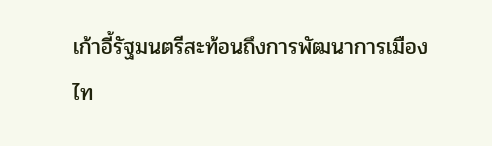เก้าอี้รัฐมนตรีสะท้อนถึงการพัฒนาการเมืองไท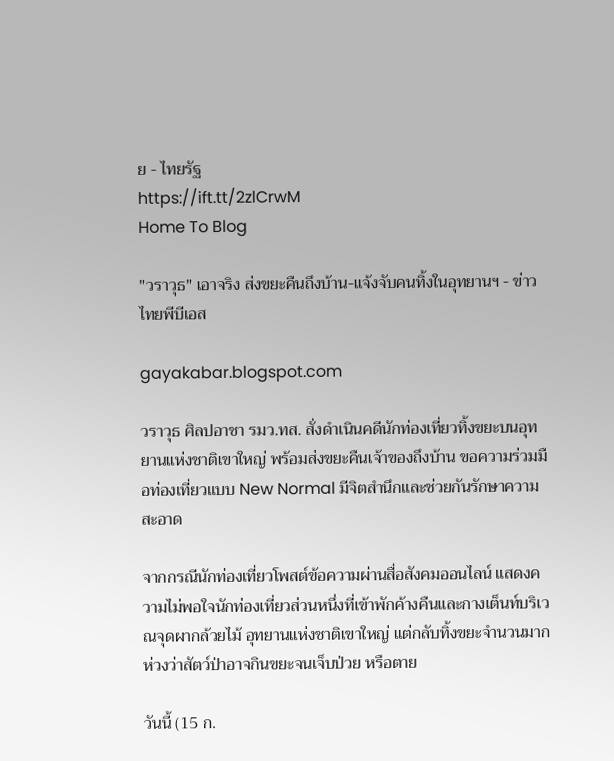ย - ไทยรัฐ
https://ift.tt/2zlCrwM
Home To Blog

"วราวุธ" เอาจริง ส่งขยะคืนถึงบ้าน-แจ้งจับคนทิ้งในอุทยานฯ - ข่าวไทยพีบีเอส

gayakabar.blogspot.com

วราวุธ ศิลปอาชา รมว.ทส. สั่งดำเนินคดีนักท่องเที่ยวทิ้งขยะบนอุทยานแห่งชาติเขาใหญ่ พร้อมส่งขยะคืนเจ้าของถึงบ้าน ขอความร่วมมือท่องเที่ยวแบบ New Normal มีจิตสำนึกและช่วยกันรักษาความสะอาด

จากกรณีนักท่องเที่ยวโพสต์ข้อความผ่านสื่อสังคมออนไลน์ แสดงความไม่พอใจนักท่องเที่ยวส่วนหนึ่งที่เข้าพักค้างคืนและกางเต็นท์บริเวณจุดผากล้วยไม้ อุทยานแห่งชาติเขาใหญ่ แต่กลับทิ้งขยะจำนวนมาก ห่วงว่าสัตว์ป่าอาจกินขยะจนเจ็บป่วย หรือตาย

วันนี้ (15 ก.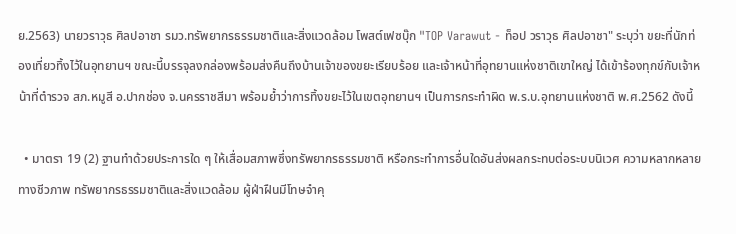ย.2563) นายวราวุธ ศิลปอาชา รมว.ทรัพยากรธรรมชาติและสิ่งแวดล้อม โพสต์เฟซบุ๊ก "TOP Varawut - ท็อป วราวุธ ศิลปอาชา" ระบุว่า ขยะที่นักท่องเที่ยวทิ้งไว้ในอุทยานฯ ขณะนี้บรรจุลงกล่องพร้อมส่งคืนถึงบ้านเจ้าของขยะเรียบร้อย และเจ้าหน้าที่อุทยานแห่งชาติเขาใหญ่ ได้เข้าร้องทุกข์กับเจ้าหน้าที่ตำรวจ สภ.หมูสี อ.ปากช่อง จ.นครราชสีมา พร้อมย้ำว่าการทิ้งขยะไว้ในเขตอุทยานฯ เป็นการกระทำผิด พ.ร.บ.อุทยานแห่งชาติ พ.ศ.2562 ดังนี้

  • มาตรา 19 (2) ฐานทำด้วยประการใด ๆ ให้เสื่อมสภาพซึ่งทรัพยากรธรรมชาติ หรือกระทำการอื่นใดอันส่งผลกระทบต่อระบบนิเวศ ความหลากหลายทางชีวภาพ ทรัพยากรธรรมชาติและสิ่งแวดล้อม ผู้ฝ่าฝืนมีโทษจำคุ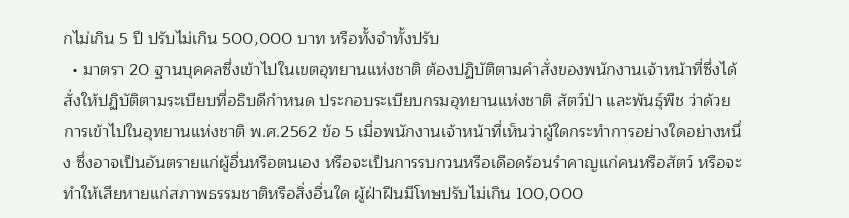กไม่เกิน 5 ปี ปรับไม่เกิน 500,000 บาท หรือทั้งจำทั้งปรับ
  • มาตรา 20 ฐานบุคคลซึ่งเข้าไปในเขตอุทยานแห่งชาติ ต้องปฏิบัติตามคำสั่งของพนักงานเจ้าหน้าที่ซึ่งได้สั่งให้ปฏิบัติตามระเบียบที่อธิบดีกำหนด ประกอบระเบียบกรมอุทยานแห่งชาติ สัตว์ป่า และพันธุ์พืช ว่าด้วยการเข้าไปในอุทยานแห่งชาติ พ.ศ.2562 ข้อ 5 เมื่อพนักงานเจ้าหน้าที่เห็นว่าผู้ใดกระทำการอย่างใดอย่างหนึ่ง ซึ่งอาจเป็นอันตรายแก่ผู้อื่นหรือตนเอง หรือจะเป็นการรบกวนหรือเดือดร้อนรำคาญแก่คนหรือสัตว์ หรือจะทำให้เสียหายแก่สภาพธรรมชาติหรือสิ่งอื่นใด ผู้ฝ่าฝืนมีโทษปรับไม่เกิน 100,000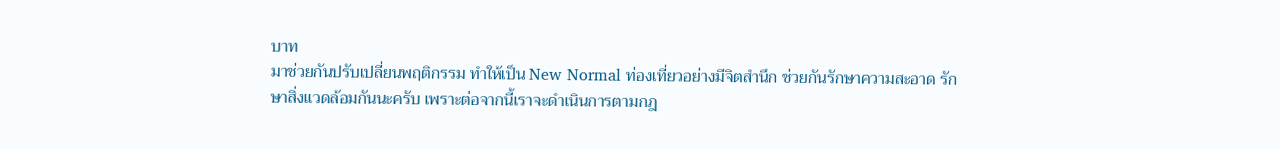บาท
มาช่วยกันปรับเปลี่ยนพฤติกรรม ทำให้เป็น New Normal ท่องเที่ยวอย่างมีจิตสำนึก ช่วยกันรักษาความสะอาด รักษาสิ่งแวดล้อมกันนะครับ เพราะต่อจากนี้เราจะดำเนินการตามกฎ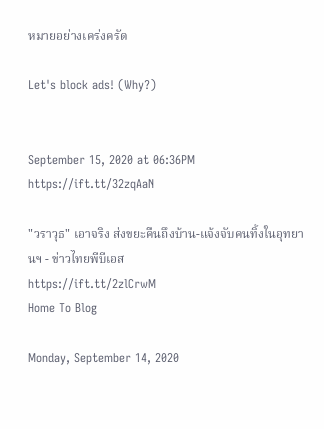หมายอย่างเคร่งครัด

Let's block ads! (Why?)


September 15, 2020 at 06:36PM
https://ift.tt/32zqAaN

"วราวุธ" เอาจริง ส่งขยะคืนถึงบ้าน-แจ้งจับคนทิ้งในอุทยานฯ - ข่าวไทยพีบีเอส
https://ift.tt/2zlCrwM
Home To Blog

Monday, September 14, 2020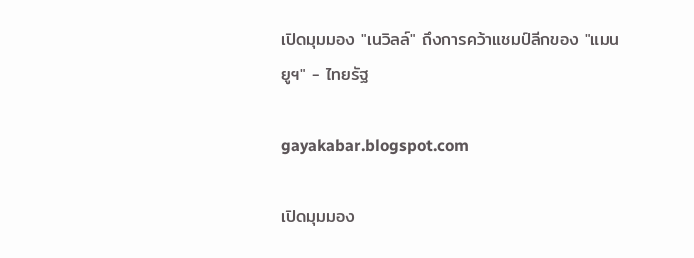เปิดมุมมอง "เนวิลล์" ถึงการคว้าแชมป์ลีกของ "แมนยูฯ" - ไทยรัฐ

gayakabar.blogspot.com

เปิดมุมมอง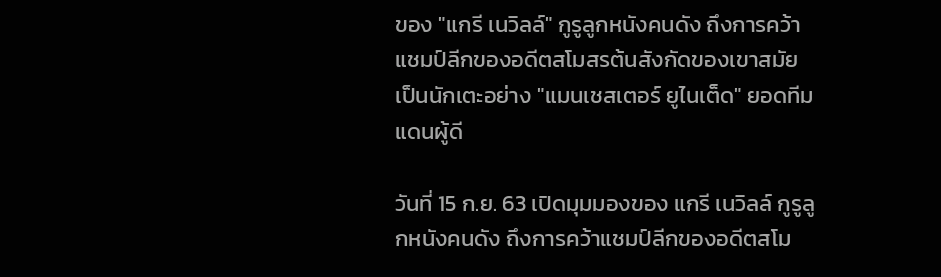ของ "แกรี เนวิลล์" กูรูลูกหนังคนดัง ถึงการคว้าแชมป์ลีกของอดีตสโมสรต้นสังกัดของเขาสมัยเป็นนักเตะอย่าง "แมนเชสเตอร์ ยูไนเต็ด" ยอดทีมแดนผู้ดี

วันที่ 15 ก.ย. 63 เปิดมุมมองของ แกรี เนวิลล์ กูรูลูกหนังคนดัง ถึงการคว้าแชมป์ลีกของอดีตสโม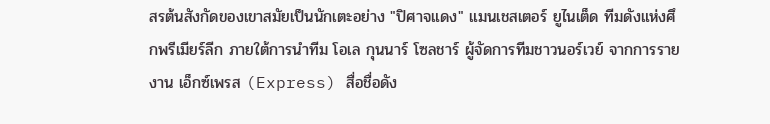สรต้นสังกัดของเขาสมัยเป็นนักเตะอย่าง "ปิศาจแดง" แมนเชสเตอร์ ยูไนเต็ด ทีมดังแห่งศึกพรีเมียร์ลีก ภายใต้การนำทีม โอเล กุนนาร์ โซลชาร์ ผู้จัดการทีมชาวนอร์เวย์ จากการรายงาน เอ็กซ์เพรส (Express) สื่อชื่อดัง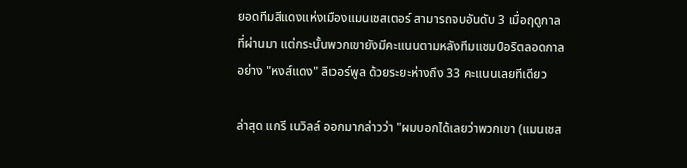ยอดทีมสีแดงแห่งเมืองแมนเชสเตอร์ สามารถจบอันดับ 3 เมื่อฤดูกาลที่ผ่านมา แต่กระนั้นพวกเขายังมีคะแนนตามหลังทีมแชมป์อริตลอดกาลอย่าง "หงส์แดง" ลิเวอร์พูล ด้วยระยะห่างถึง 33 คะแนนเลยทีเดียว

ล่าสุด แกรี เนวิลล์ ออกมากล่าวว่า "ผมบอกได้เลยว่าพวกเขา (แมนเชส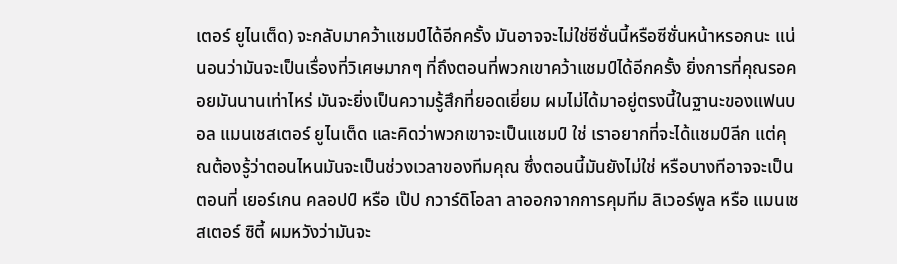เตอร์ ยูไนเต็ด) จะกลับมาคว้าแชมป์ได้อีกครั้ง มันอาจจะไม่ใช่ซีซั่นนี้หรือซีซั่นหน้าหรอกนะ แน่นอนว่ามันจะเป็นเรื่องที่วิเศษมากๆ ที่ถึงตอนที่พวกเขาคว้าแชมป์ได้อีกครั้ง ยิ่งการที่คุณรอคอยมันนานเท่าไหร่ มันจะยิ่งเป็นความรู้สึกที่ยอดเยี่ยม ผมไม่ได้มาอยู่ตรงนี้ในฐานะของแฟนบอล แมนเชสเตอร์ ยูไนเต็ด และคิดว่าพวกเขาจะเป็นแชมป์ ใช่ เราอยากที่จะได้แชมป์ลีก แต่คุณต้องรู้ว่าตอนไหนมันจะเป็นช่วงเวลาของทีมคุณ ซึ่งตอนนี้มันยังไม่ใช่ หรือบางทีอาจจะเป็นตอนที่ เยอร์เกน คลอปป์ หรือ เป๊ป กวาร์ดิโอลา ลาออกจากการคุมทีม ลิเวอร์พูล หรือ แมนเชสเตอร์ ซิตี้ ผมหวังว่ามันจะ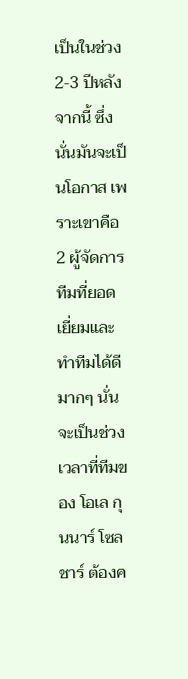เป็นในช่วง 2-3 ปีหลังจากนี้ ซึ่งนั่นมันจะเป็นโอกาส เพราะเขาคือ 2 ผู้จัดการทีมที่ยอดเยี่ยมและทำทีมได้ดีมากๆ นั่นจะเป็นช่วงเวลาที่ทีมของ โอเล กุนนาร์ โซลชาร์ ต้องค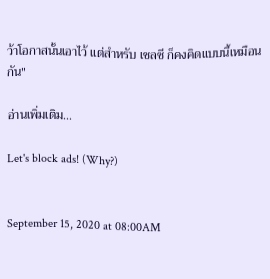ว้าโอกาสนั้นเอาไว้ แต่สำหรับ เชลซี ก็คงคิดแบบนี้เหมือนกัน"

อ่านเพิ่มเติม...

Let's block ads! (Why?)


September 15, 2020 at 08:00AM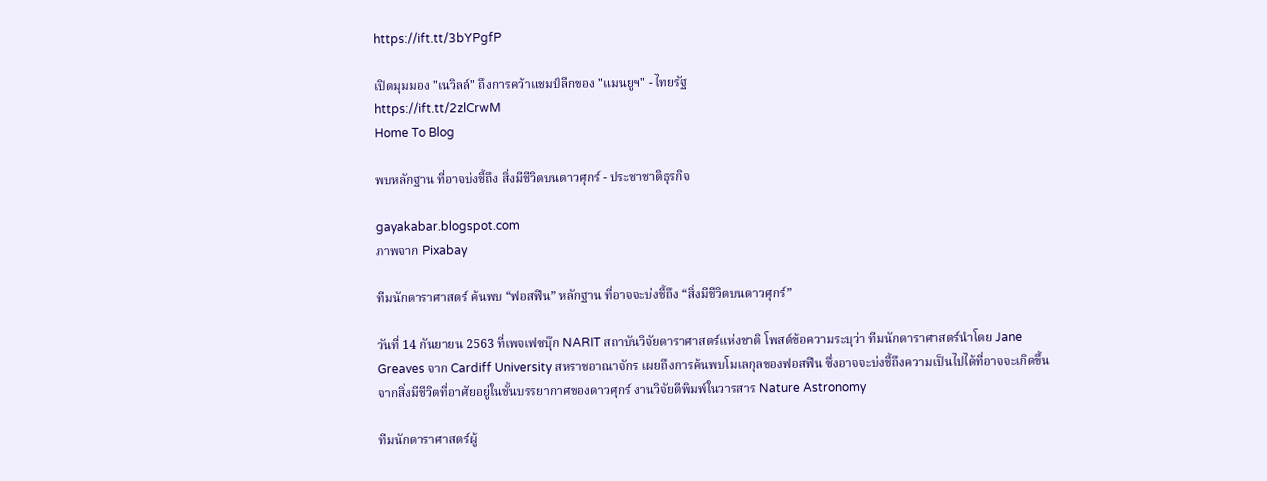https://ift.tt/3bYPgfP

เปิดมุมมอง "เนวิลล์" ถึงการคว้าแชมป์ลีกของ "แมนยูฯ" - ไทยรัฐ
https://ift.tt/2zlCrwM
Home To Blog

พบหลักฐาน ที่อาจบ่งชี้ถึง สิ่งมีชีวิตบนดาวศุกร์ - ประชาชาติธุรกิจ

gayakabar.blogspot.com
ภาพจาก Pixabay

ทีมนักดาราศาสตร์ ค้นพบ “ฟอสฟีน” หลักฐาน ที่อาจจะบ่งชี้ถึง “สิ่งมีชีวิตบนดาวศุกร์”

วันที่ 14 กันยายน 2563 ที่เพจเฟซบุ๊ก NARIT สถาบันวิจัยดาราศาสตร์แห่งชาติ โพสต์ข้อความระบุว่า ทีมนักดาราศาสตร์นำโดย Jane Greaves จาก Cardiff University สหราชอาณาจักร เผยถึงการค้นพบโมเลกุลของฟอสฟีน ซึ่งอาจจะบ่งชี้ถึงความเป็นไปได้ที่อาจจะเกิดขึ้นจากสิ่งมีชีวิตที่อาศัยอยู่ในชั้นบรรยากาศของดาวศุกร์ งานวิจัยตีพิมพ์ในวารสาร Nature Astronomy

ทีมนักดาราศาสตร์ผู้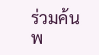ร่วมค้นพ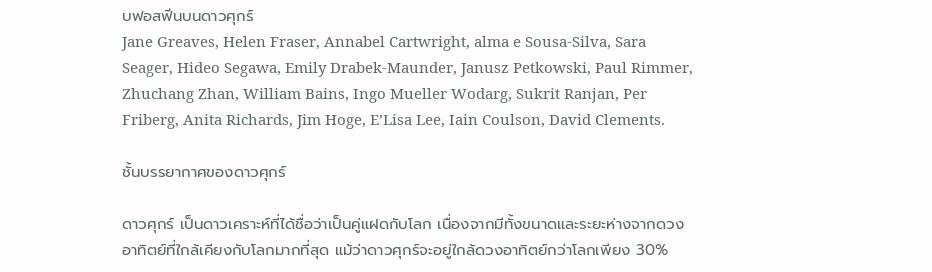บฟอสฟีนบนดาวศุกร์
Jane Greaves, Helen Fraser, Annabel Cartwright, alma e Sousa-Silva, Sara Seager, Hideo Segawa, Emily Drabek-Maunder, Janusz Petkowski, Paul Rimmer, Zhuchang Zhan, William Bains, Ingo Mueller Wodarg, Sukrit Ranjan, Per Friberg, Anita Richards, Jim Hoge, E’Lisa Lee, Iain Coulson, David Clements.

ชั้นบรรยากาศของดาวศุกร์

ดาวศุกร์ เป็นดาวเคราะห์ที่ได้ชื่อว่าเป็นคู่แฝดกับโลก เนื่องจากมีทั้งขนาดและระยะห่างจากดวงอาทิตย์ที่ใกล้เคียงกับโลกมากที่สุด แม้ว่าดาวศุกร์จะอยู่ใกล้ดวงอาทิตย์กว่าโลกเพียง 30%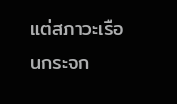แต่สภาวะเรือนกระจก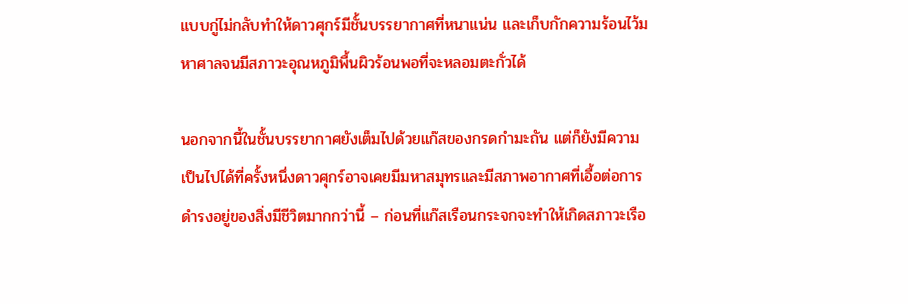แบบกู่ไม่กลับทำให้ดาวศุกร์มีชั้นบรรยากาศที่หนาแน่น และเก็บกักความร้อนไว้มหาศาลจนมีสภาวะอุณหภูมิพื้นผิวร้อนพอที่จะหลอมตะกั่วได้

นอกจากนี้ในชั้นบรรยากาศยังเต็มไปด้วยแก๊สของกรดกำมะถัน แต่ก็ยังมีความเป็นไปได้ที่ครั้งหนึ่งดาวศุกร์อาจเคยมีมหาสมุทรและมีสภาพอากาศที่เอื้อต่อการดำรงอยู่ของสิ่งมีชีวิตมากกว่านี้ – ก่อนที่แก๊สเรือนกระจกจะทำให้เกิดสภาวะเรือ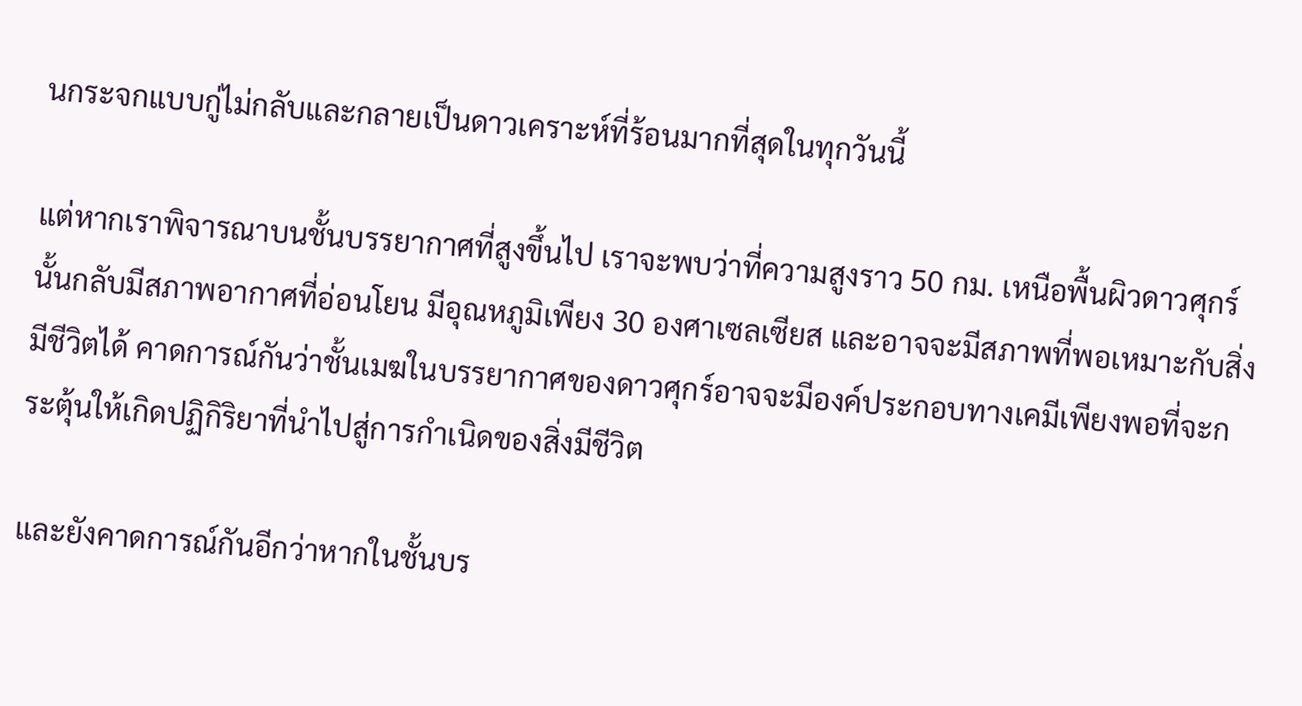นกระจกแบบกู่ไม่กลับและกลายเป็นดาวเคราะห์ที่ร้อนมากที่สุดในทุกวันนี้

แต่หากเราพิจารณาบนชั้นบรรยากาศที่สูงขึ้นไป เราจะพบว่าที่ความสูงราว 50 กม. เหนือพื้นผิวดาวศุกร์นั้นกลับมีสภาพอากาศที่อ่อนโยน มีอุณหภูมิเพียง 30 องศาเซลเซียส และอาจจะมีสภาพที่พอเหมาะกับสิ่งมีชีวิตได้ คาดการณ์กันว่าชั้นเมฆในบรรยากาศของดาวศุกร์อาจจะมีองค์ประกอบทางเคมีเพียงพอที่จะกระตุ้นให้เกิดปฏิกิริยาที่นำไปสู่การกำเนิดของสิ่งมีชีวิต

และยังคาดการณ์กันอีกว่าหากในชั้นบร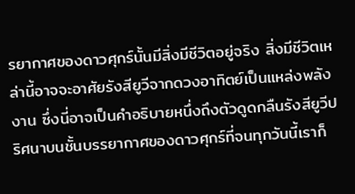รยากาศของดาวศุกร์นั้นมีสิ่งมีชีวิตอยู่จริง สิ่งมีชีวิตเหล่านี้อาจจะอาศัยรังสียูวีจากดวงอาทิตย์เป็นแหล่งพลังงาน ซึ่งนี่อาจเป็นคำอธิบายหนึ่งถึงตัวดูดกลืนรังสียูวีปริศนาบนชั้นบรรยากาศของดาวศุกร์ที่จนทุกวันนี้เราก็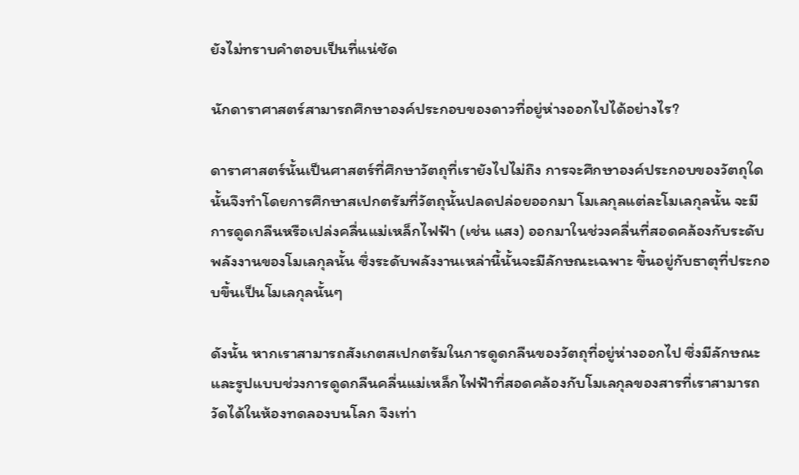ยังไม่ทราบคำตอบเป็นที่แน่ชัด

นักดาราศาสตร์สามารถศึกษาองค์ประกอบของดาวที่อยู่ห่างออกไปได้อย่างไร?

ดาราศาสตร์นั้นเป็นศาสตร์ที่ศึกษาวัตถุที่เรายังไปไม่ถึง การจะศึกษาองค์ประกอบของวัตถุใดนั้นจึงทำโดยการศึกษาสเปกตรัมที่วัตถุนั้นปลดปล่อยออกมา โมเลกุลแต่ละโมเลกุลนั้น จะมีการดูดกลืนหรือเปล่งคลื่นแม่เหล็กไฟฟ้า (เช่น แสง) ออกมาในช่วงคลื่นที่สอดคล้องกับระดับพลังงานของโมเลกุลนั้น ซึ่งระดับพลังงานเหล่านี้นั้นจะมีลักษณะเฉพาะ ขึ้นอยู่กับธาตุที่ประกอบขึ้นเป็นโมเลกุลนั้นๆ

ดังนั้น หากเราสามารถสังเกตสเปกตรัมในการดูดกลืนของวัตถุที่อยู่ห่างออกไป ซึ่งมีลักษณะ และรูปแบบช่วงการดูดกลืนคลื่นแม่เหล็กไฟฟ้าที่สอดคล้องกับโมเลกุลของสารที่เราสามารถวัดได้ในห้องทดลองบนโลก จึงเท่า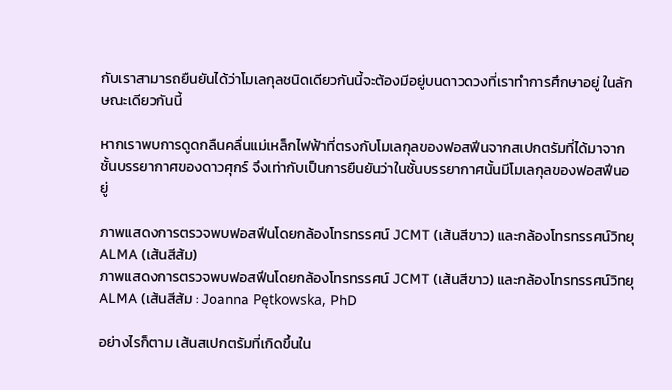กับเราสามารถยืนยันได้ว่าโมเลกุลชนิดเดียวกันนี้จะต้องมีอยู่บนดาวดวงที่เราทำการศึกษาอยู่ ในลักษณะเดียวกันนี้

หากเราพบการดูดกลืนคลื่นแม่เหล็กไฟฟ้าที่ตรงกับโมเลกุลของฟอสฟีนจากสเปกตรัมที่ได้มาจากชั้นบรรยากาศของดาวศุกร์ จึงเท่ากับเป็นการยืนยันว่าในชั้นบรรยากาศนั้นมีโมเลกุลของฟอสฟีนอยู่

ภาพแสดงการตรวจพบฟอสฟีนโดยกล้องโทรทรรศน์ JCMT (เส้นสีขาว) และกล้องโทรทรรศน์วิทยุ ALMA (เส้นสีส้ม)
ภาพแสดงการตรวจพบฟอสฟีนโดยกล้องโทรทรรศน์ JCMT (เส้นสีขาว) และกล้องโทรทรรศน์วิทยุ ALMA (เส้นสีส้ม : Joanna Pętkowska, PhD

อย่างไรก็ตาม เส้นสเปกตรัมที่เกิดขึ้นใน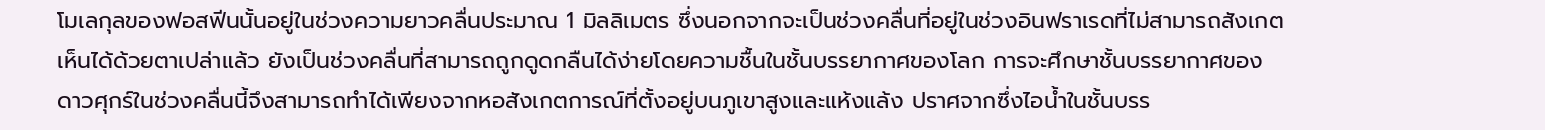โมเลกุลของฟอสฟีนนั้นอยู่ในช่วงความยาวคลื่นประมาณ 1 มิลลิเมตร ซึ่งนอกจากจะเป็นช่วงคลื่นที่อยู่ในช่วงอินฟราเรดที่ไม่สามารถสังเกตเห็นได้ด้วยตาเปล่าแล้ว ยังเป็นช่วงคลื่นที่สามารถถูกดูดกลืนได้ง่ายโดยความชื้นในชั้นบรรยากาศของโลก การจะศึกษาชั้นบรรยากาศของดาวศุกร์ในช่วงคลื่นนี้จึงสามารถทำได้เพียงจากหอสังเกตการณ์ที่ตั้งอยู่บนภูเขาสูงและแห้งแล้ง ปราศจากซึ่งไอน้ำในชั้นบรร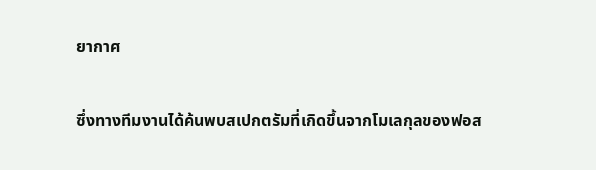ยากาศ

ซึ่งทางทีมงานได้ค้นพบสเปกตรัมที่เกิดขึ้นจากโมเลกุลของฟอส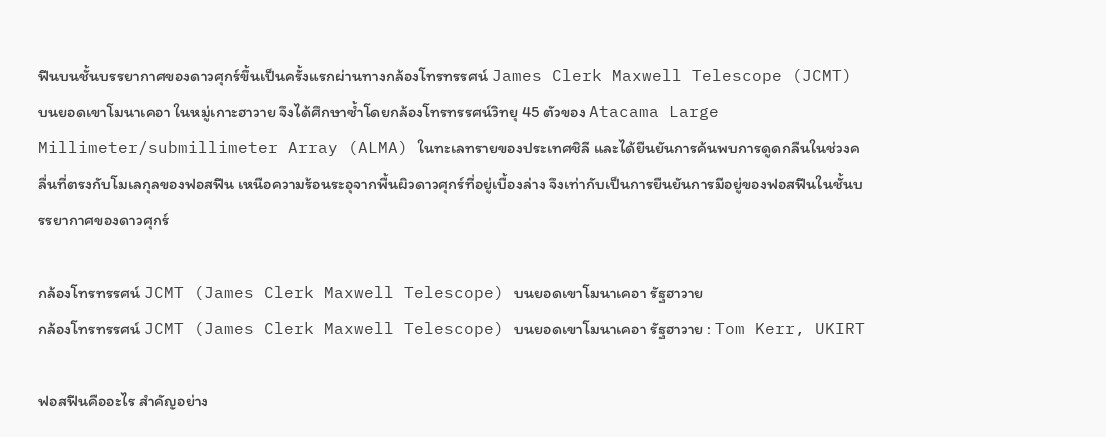ฟีนบนชั้นบรรยากาศของดาวศุกร์ขึ้นเป็นครั้งแรกผ่านทางกล้องโทรทรรศน์ James Clerk Maxwell Telescope (JCMT) บนยอดเขาโมนาเคอา ในหมู่เกาะฮาวาย จึงได้ศึกษาซ้ำโดยกล้องโทรทรรศน์วิทยุ 45 ตัวของ Atacama Large Millimeter/submillimeter Array (ALMA) ในทะเลทรายของประเทศชิลี และได้ยืนยันการค้นพบการดูดกลืนในช่วงคลื่นที่ตรงกับโมเลกุลของฟอสฟีน เหนือความร้อนระอุจากพื้นผิวดาวศุกร์ที่อยู่เบื้องล่าง จึงเท่ากับเป็นการยืนยันการมีอยู่ของฟอสฟีนในชั้นบรรยากาศของดาวศุกร์

กล้องโทรทรรศน์ JCMT (James Clerk Maxwell Telescope) บนยอดเขาโมนาเคอา รัฐฮาวาย
กล้องโทรทรรศน์ JCMT (James Clerk Maxwell Telescope) บนยอดเขาโมนาเคอา รัฐฮาวาย : Tom Kerr, UKIRT

ฟอสฟีนคืออะไร สำคัญอย่าง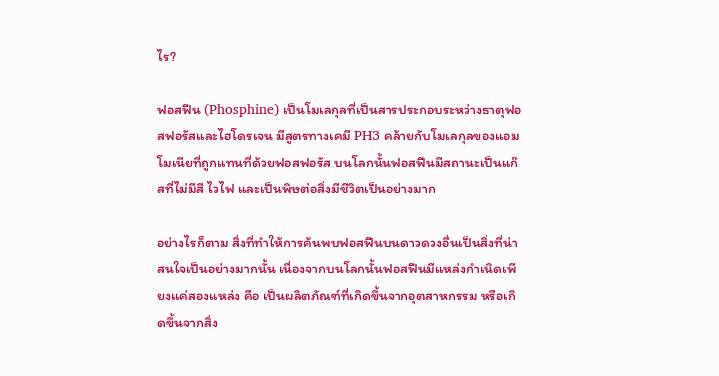ไร?

ฟอสฟีน (Phosphine) เป็นโมเลกุลที่เป็นสารประกอบระหว่างธาตุฟอสฟอรัสและไฮโดรเจน มีสูตรทางเคมี PH3 คล้ายกับโมเลกุลของแอมโมเนียที่ถูกแทนที่ด้วยฟอสฟอรัส บนโลกนั้นฟอสฟีนมีสถานะเป็นแก๊สที่ไม่มีสี ไวไฟ และเป็นพิษต่อสิ่งมีชีวิตเป็นอย่างมาก

อย่างไรก็ตาม สิ่งที่ทำให้การค้นพบฟอสฟีนบนดาวดวงอื่นเป็นสิ่งที่น่าสนใจเป็นอย่างมากนั้น เนื่องจากบนโลกนั้นฟอสฟีนมีแหล่งกำเนิดเพียงแค่สองแหล่ง คือ เป็นผลิตภัณฑ์ที่เกิดขึ้นจากอุตสาหกรรม หรือเกิดขึ้นจากสิ่ง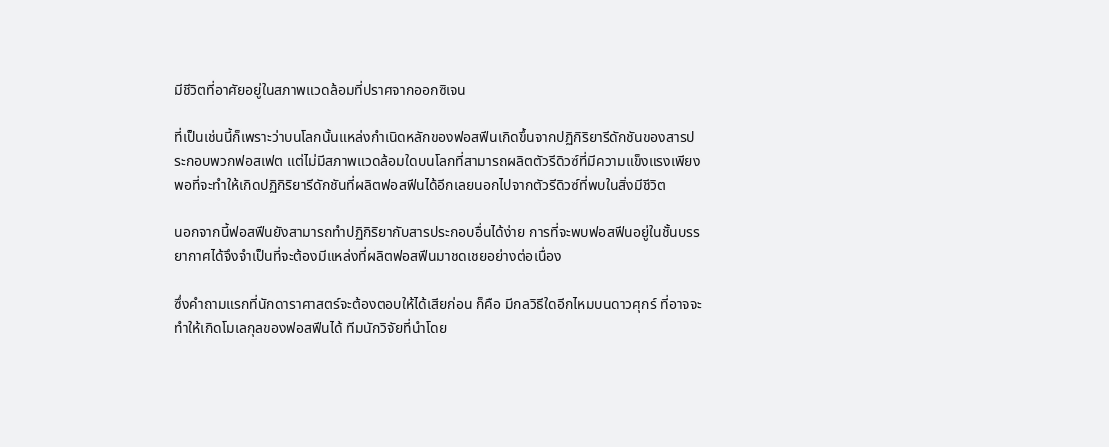มีชีวิตที่อาศัยอยู่ในสภาพแวดล้อมที่ปราศจากออกซิเจน

ที่เป็นเช่นนี้ก็เพราะว่าบนโลกนั้นแหล่งกำเนิดหลักของฟอสฟีนเกิดขึ้นจากปฏิกิริยารีดักชันของสารประกอบพวกฟอสเฟต แต่ไม่มีสภาพแวดล้อมใดบนโลกที่สามารถผลิตตัวรีดิวซ์ที่มีความแข็งแรงเพียงพอที่จะทำให้เกิดปฏิกิริยารีดักชันที่ผลิตฟอสฟีนได้อีกเลยนอกไปจากตัวรีดิวซ์ที่พบในสิ่งมีชีวิต

นอกจากนี้ฟอสฟีนยังสามารถทำปฏิกิริยากับสารประกอบอื่นได้ง่าย การที่จะพบฟอสฟีนอยู่ในชั้นบรรยากาศได้จึงจำเป็นที่จะต้องมีแหล่งที่ผลิตฟอสฟีนมาชดเชยอย่างต่อเนื่อง

ซึ่งคำถามแรกที่นักดาราศาสตร์จะต้องตอบให้ได้เสียก่อน ก็คือ มีกลวิธีใดอีกไหมบนดาวศุกร์ ที่อาจจะทำให้เกิดโมเลกุลของฟอสฟีนได้ ทีมนักวิจัยที่นำโดย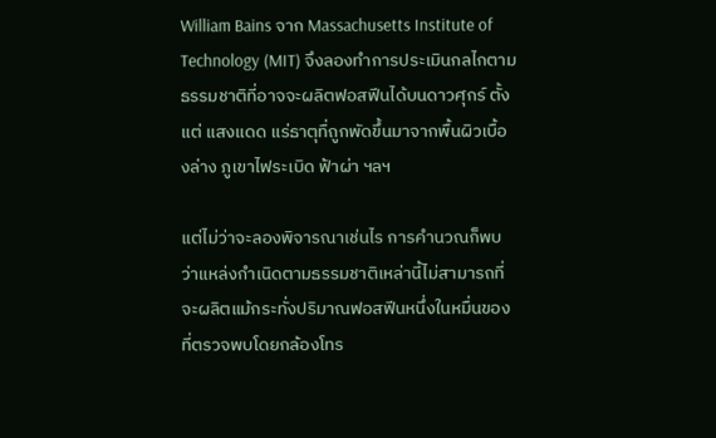William Bains จาก Massachusetts Institute of Technology (MIT) จึงลองทำการประเมินกลไกตามธรรมชาติที่อาจจะผลิตฟอสฟีนได้บนดาวศุกร์ ตั้งแต่ แสงแดด แร่ธาตุทื่ถูกพัดขึ้นมาจากพื้นผิวเบื้องล่าง ภูเขาไฟระเบิด ฟ้าผ่า ฯลฯ

แต่ไม่ว่าจะลองพิจารณาเช่นไร การคำนวณก็พบว่าแหล่งกำเนิดตามธรรมชาติเหล่านี้ไม่สามารถที่จะผลิตแม้กระทั่งปริมาณฟอสฟีนหนึ่งในหมื่นของที่ตรวจพบโดยกล้องโทร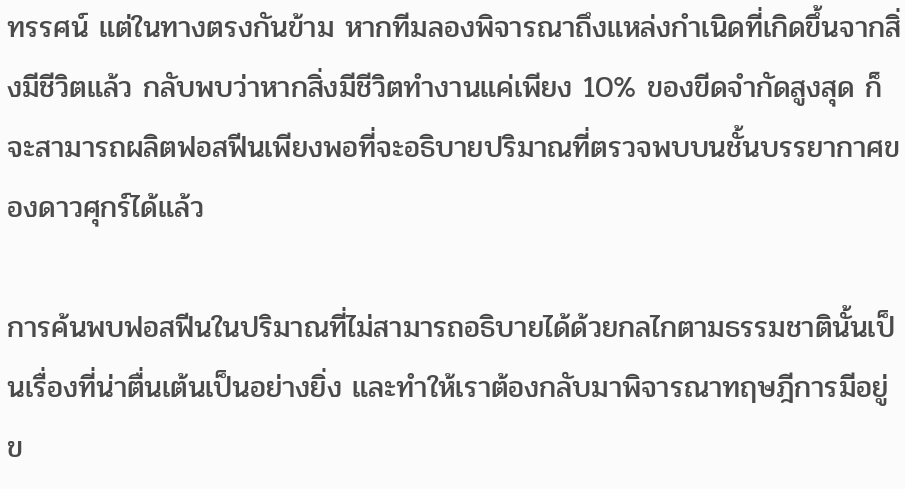ทรรศน์ แต่ในทางตรงกันข้าม หากทีมลองพิจารณาถึงแหล่งกำเนิดที่เกิดขึ้นจากสิ่งมีชีวิตแล้ว กลับพบว่าหากสิ่งมีชีวิตทำงานแค่เพียง 10% ของขีดจำกัดสูงสุด ก็จะสามารถผลิตฟอสฟีนเพียงพอที่จะอธิบายปริมาณที่ตรวจพบบนชั้นบรรยากาศของดาวศุกร์ได้แล้ว

การค้นพบฟอสฟีนในปริมาณที่ไม่สามารถอธิบายได้ด้วยกลไกตามธรรมชาตินั้นเป็นเรื่องที่น่าตื่นเต้นเป็นอย่างยิ่ง และทำให้เราต้องกลับมาพิจารณาทฤษฎีการมีอยู่ข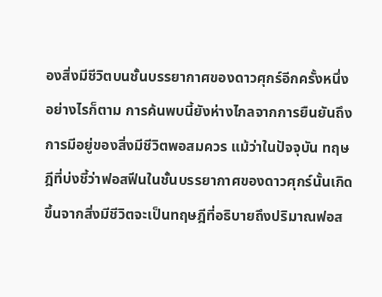องสิ่งมีชีวิตบนชั้นบรรยากาศของดาวศุกร์อีกครั้งหนึ่ง อย่างไรก็ตาม การค้นพบนี้ยังห่างไกลจากการยืนยันถึงการมีอยู่ของสิ่งมีชีวิตพอสมควร แม้ว่าในปัจจุบัน ทฤษฎีที่บ่งชี้ว่าฟอสฟีนในชั้นบรรยากาศของดาวศุกร์นั้นเกิดขึ้นจากสิ่งมีชีวิตจะเป็นทฤษฎีที่อธิบายถึงปริมาณฟอส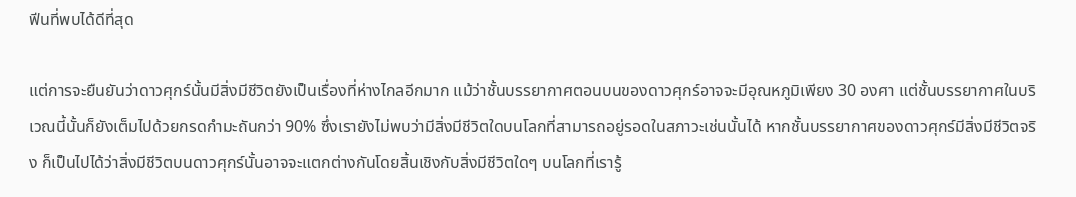ฟีนที่พบได้ดีที่สุด

แต่การจะยืนยันว่าดาวศุกร์นั้นมีสิ่งมีชีวิตยังเป็นเรื่องที่ห่างไกลอีกมาก แม้ว่าชั้นบรรยากาศตอนบนของดาวศุกร์อาจจะมีอุณหภูมิเพียง 30 องศา แต่ชั้นบรรยากาศในบริเวณนี้นั้นก็ยังเต็มไปด้วยกรดกำมะถันกว่า 90% ซึ่งเรายังไม่พบว่ามีสิ่งมีชีวิตใดบนโลกที่สามารถอยู่รอดในสภาวะเช่นนั้นได้ หากชั้นบรรยากาศของดาวศุกร์มีสิ่งมีชีวิตจริง ก็เป็นไปได้ว่าสิ่งมีชีวิตบนดาวศุกร์นั้นอาจจะแตกต่างกันโดยสิ้นเชิงกับสิ่งมีชีวิตใดๆ บนโลกที่เรารู้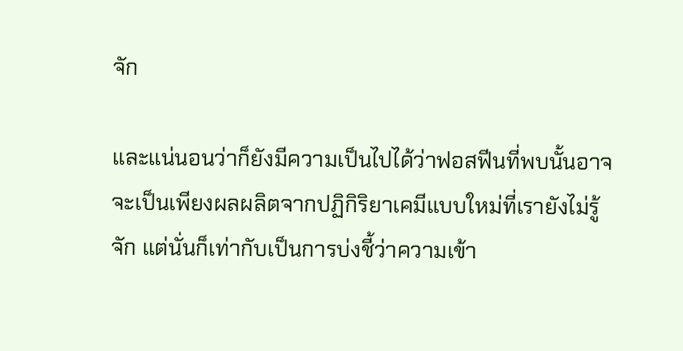จัก

และแน่นอนว่าก็ยังมีความเป็นไปได้ว่าฟอสฟีนที่พบนั้นอาจจะเป็นเพียงผลผลิตจากปฏิกิริยาเคมีแบบใหม่ที่เรายังไม่รู้จัก แต่นั่นก็เท่ากับเป็นการบ่งชี้ว่าความเข้า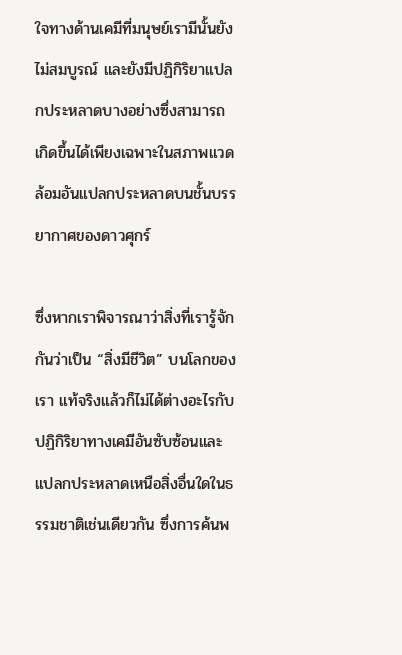ใจทางด้านเคมีที่มนุษย์เรามีนั้นยังไม่สมบูรณ์ และยังมีปฏิกิริยาแปลกประหลาดบางอย่างซึ่งสามารถเกิดขึ้นได้เพียงเฉพาะในสภาพแวดล้อมอันแปลกประหลาดบนชั้นบรรยากาศของดาวศุกร์

ซึ่งหากเราพิจารณาว่าสิ่งที่เรารู้จักกันว่าเป็น “สิ่งมีชีวิต” บนโลกของเรา แท้จริงแล้วก็ไม่ได้ต่างอะไรกับปฏิกิริยาทางเคมีอันซับซ้อนและแปลกประหลาดเหนือสิ่งอื่นใดในธรรมชาติเช่นเดียวกัน ซึ่งการค้นพ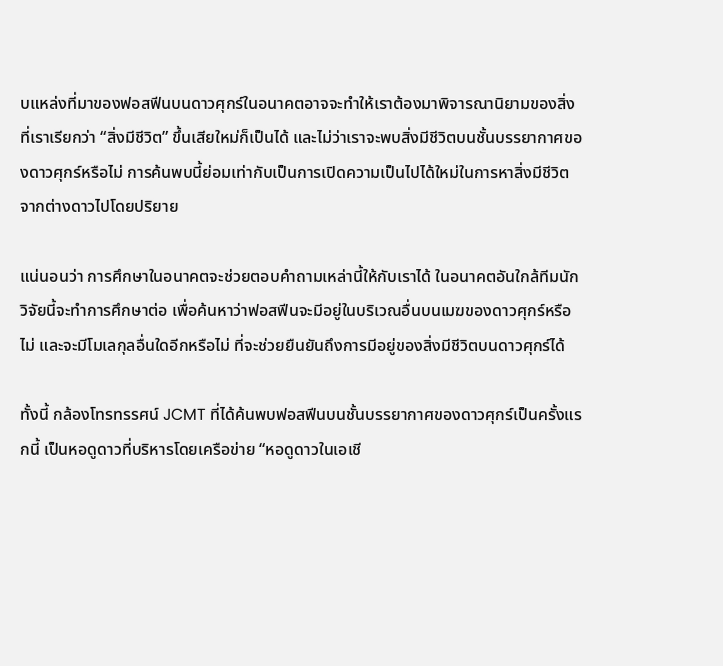บแหล่งที่มาของฟอสฟีนบนดาวศุกร์ในอนาคตอาจจะทำให้เราต้องมาพิจารณานิยามของสิ่งที่เราเรียกว่า “สิ่งมีชีวิต” ขึ้นเสียใหม่ก็เป็นได้ และไม่ว่าเราจะพบสิ่งมีชีวิตบนชั้นบรรยากาศของดาวศุกร์หรือไม่ การค้นพบนี้ย่อมเท่ากับเป็นการเปิดความเป็นไปได้ใหม่ในการหาสิ่งมีชีวิตจากต่างดาวไปโดยปริยาย

แน่นอนว่า การศึกษาในอนาคตจะช่วยตอบคำถามเหล่านี้ให้กับเราได้ ในอนาคตอันใกล้ทีมนักวิจัยนี้จะทำการศึกษาต่อ เพื่อค้นหาว่าฟอสฟีนจะมีอยู่ในบริเวณอื่นบนเมฆของดาวศุกร์หรือไม่ และจะมีโมเลกุลอื่นใดอีกหรือไม่ ที่จะช่วยยืนยันถึงการมีอยู่ของสิ่งมีชีวิตบนดาวศุกร์ได้

ทั้งนี้ กล้องโทรทรรศน์ JCMT ที่ได้ค้นพบฟอสฟีนบนชั้นบรรยากาศของดาวศุกร์เป็นครั้งแรกนี้ เป็นหอดูดาวที่บริหารโดยเครือข่าย “หอดูดาวในเอเชี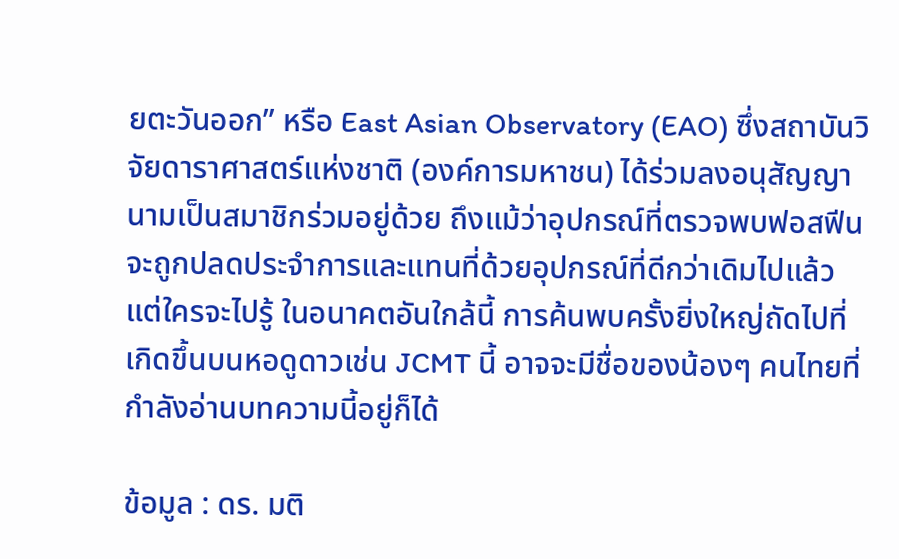ยตะวันออก” หรือ East Asian Observatory (EAO) ซึ่งสถาบันวิจัยดาราศาสตร์แห่งชาติ (องค์การมหาชน) ได้ร่วมลงอนุสัญญานามเป็นสมาชิกร่วมอยู่ด้วย ถึงแม้ว่าอุปกรณ์ที่ตรวจพบฟอสฟีน จะถูกปลดประจำการและแทนที่ด้วยอุปกรณ์ที่ดีกว่าเดิมไปแล้ว แต่ใครจะไปรู้ ในอนาคตอันใกล้นี้ การค้นพบครั้งยิ่งใหญ่ถัดไปที่เกิดขึ้นบนหอดูดาวเช่น JCMT นี้ อาจจะมีชื่อของน้องๆ คนไทยที่กำลังอ่านบทความนี้อยู่ก็ได้

ข้อมูล : ดร. มติ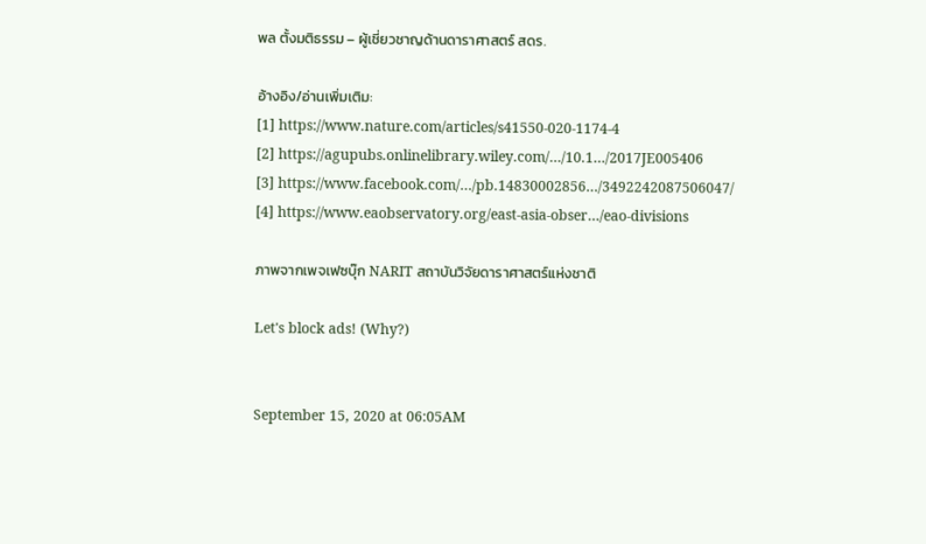พล ตั้งมติธรรม – ผู้เชี่ยวชาญด้านดาราศาสตร์ สดร.

อ้างอิง/อ่านเพิ่มเติม:
[1] https://www.nature.com/articles/s41550-020-1174-4
[2] https://agupubs.onlinelibrary.wiley.com/…/10.1…/2017JE005406
[3] https://www.facebook.com/…/pb.14830002856…/3492242087506047/
[4] https://www.eaobservatory.org/east-asia-obser…/eao-divisions

ภาพจากเพจเฟซบุ๊ก NARIT สถาบันวิจัยดาราศาสตร์แห่งชาติ

Let's block ads! (Why?)


September 15, 2020 at 06:05AM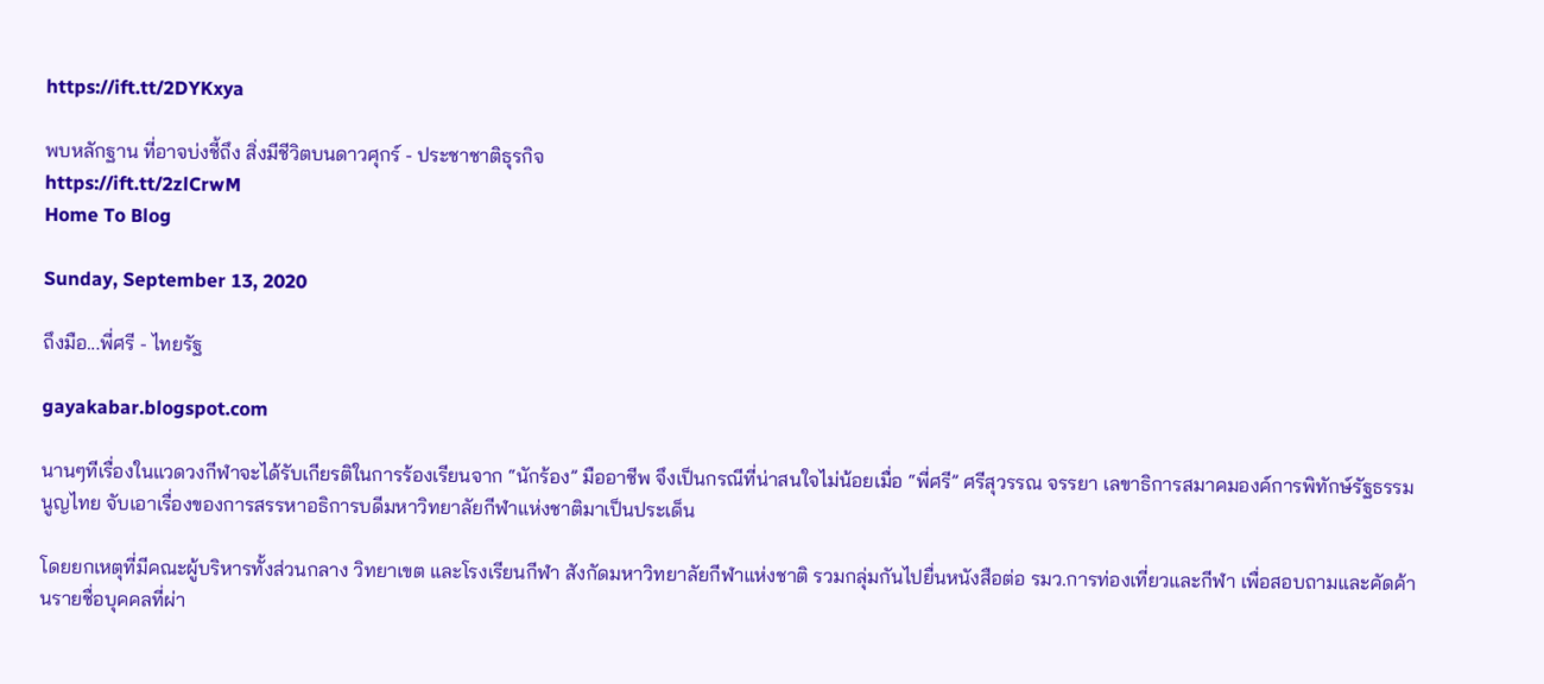https://ift.tt/2DYKxya

พบหลักฐาน ที่อาจบ่งชี้ถึง สิ่งมีชีวิตบนดาวศุกร์ - ประชาชาติธุรกิจ
https://ift.tt/2zlCrwM
Home To Blog

Sunday, September 13, 2020

ถึงมือ...พี่ศรี - ไทยรัฐ

gayakabar.blogspot.com

นานๆทีเรื่องในแวดวงกีฬาจะได้รับเกียรติในการร้องเรียนจาก “นักร้อง” มืออาชีพ จึงเป็นกรณีที่น่าสนใจไม่น้อยเมื่อ “พี่ศรี” ศรีสุวรรณ จรรยา เลขาธิการสมาคมองค์การพิทักษ์รัฐธรรมนูญไทย จับเอาเรื่องของการสรรหาอธิการบดีมหาวิทยาลัยกีฬาแห่งชาติมาเป็นประเด็น

โดยยกเหตุที่มีคณะผู้บริหารทั้งส่วนกลาง วิทยาเขต และโรงเรียนกีฬา สังกัดมหาวิทยาลัยกีฬาแห่งชาติ รวมกลุ่มกันไปยื่นหนังสือต่อ รมว.การท่องเที่ยวและกีฬา เพื่อสอบถามและคัดค้านรายชื่อบุคคลที่ผ่า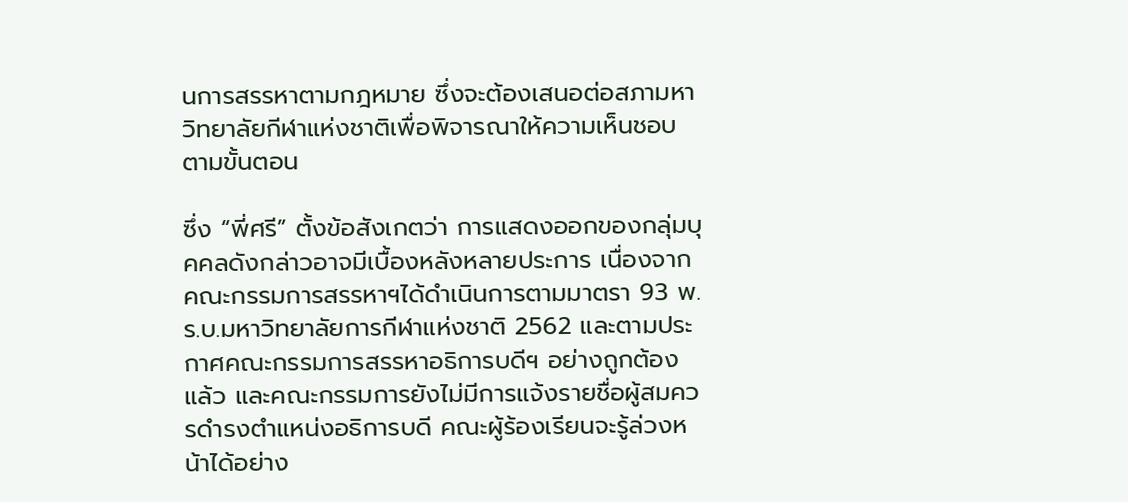นการสรรหาตามกฎหมาย ซึ่งจะต้องเสนอต่อสภามหาวิทยาลัยกีฬาแห่งชาติเพื่อพิจารณาให้ความเห็นชอบตามขั้นตอน

ซึ่ง “พี่ศรี” ตั้งข้อสังเกตว่า การแสดงออกของกลุ่มบุคคลดังกล่าวอาจมีเบื้องหลังหลายประการ เนื่องจากคณะกรรมการสรรหาฯได้ดำเนินการตามมาตรา 93 พ.ร.บ.มหาวิทยาลัยการกีฬาแห่งชาติ 2562 และตามประกาศคณะกรรมการสรรหาอธิการบดีฯ อย่างถูกต้องแล้ว และคณะกรรมการยังไม่มีการแจ้งรายชื่อผู้สมควรดำรงตำแหน่งอธิการบดี คณะผู้ร้องเรียนจะรู้ล่วงหน้าได้อย่าง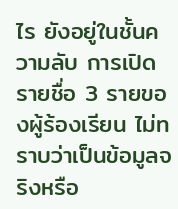ไร ยังอยู่ในชั้นความลับ การเปิดรายชื่อ 3 รายของผู้ร้องเรียน ไม่ทราบว่าเป็นข้อมูลจริงหรือ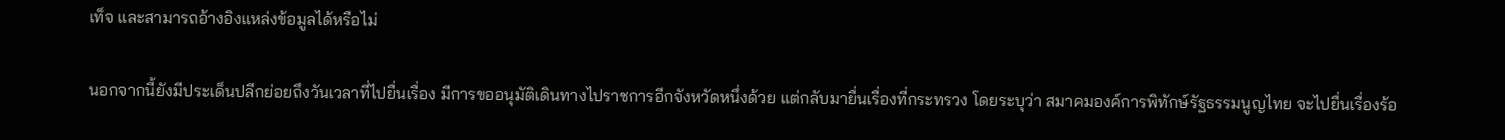เท็จ และสามารถอ้างอิงแหล่งข้อมูลได้หรือไม่

นอกจากนี้ยังมีประเด็นปลีกย่อยถึงวันเวลาที่ไปยื่นเรื่อง มีการขออนุมัติเดินทางไปราชการอีกจังหวัดหนึ่งด้วย แต่กลับมายื่นเรื่องที่กระทรวง โดยระบุว่า สมาคมองค์การพิทักษ์รัฐธรรมนูญไทย จะไปยื่นเรื่องร้อ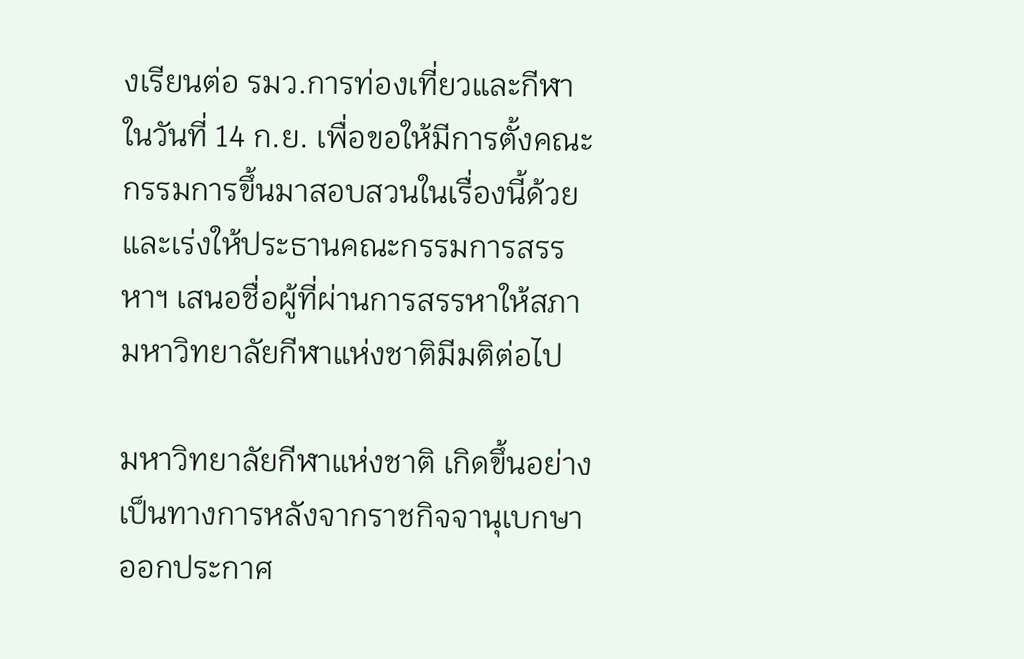งเรียนต่อ รมว.การท่องเที่ยวและกีฬา ในวันที่ 14 ก.ย. เพื่อขอให้มีการตั้งคณะกรรมการขึ้นมาสอบสวนในเรื่องนี้ด้วย และเร่งให้ประธานคณะกรรมการสรรหาฯ เสนอชื่อผู้ที่ผ่านการสรรหาให้สภามหาวิทยาลัยกีฬาแห่งชาติมีมติต่อไป

มหาวิทยาลัยกีฬาแห่งชาติ เกิดขึ้นอย่างเป็นทางการหลังจากราชกิจจานุเบกษาออกประกาศ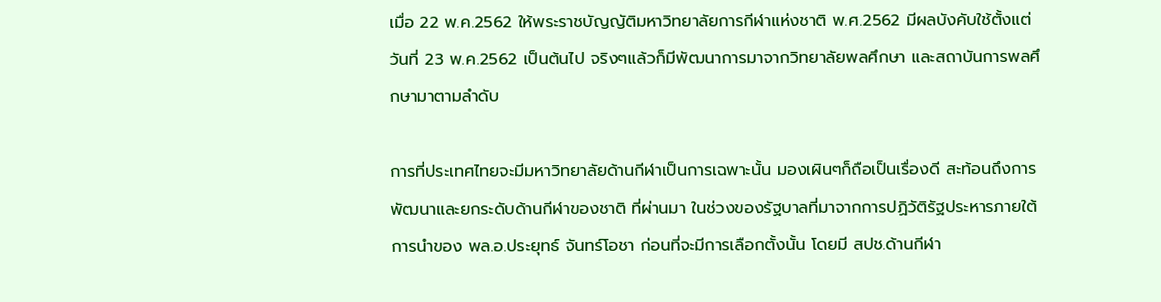เมื่อ 22 พ.ค.2562 ให้พระราชบัญญัติมหาวิทยาลัยการกีฬาแห่งชาติ พ.ศ.2562 มีผลบังคับใช้ตั้งแต่วันที่ 23 พ.ค.2562 เป็นต้นไป จริงๆแล้วก็มีพัฒนาการมาจากวิทยาลัยพลศึกษา และสถาบันการพลศึกษามาตามลำดับ

การที่ประเทศไทยจะมีมหาวิทยาลัยด้านกีฬาเป็นการเฉพาะนั้น มองเผินๆก็ถือเป็นเรื่องดี สะท้อนถึงการพัฒนาและยกระดับด้านกีฬาของชาติ ที่ผ่านมา ในช่วงของรัฐบาลที่มาจากการปฏิวัติรัฐประหารภายใต้การนำของ พล.อ.ประยุทธ์ จันทร์โอชา ก่อนที่จะมีการเลือกตั้งนั้น โดยมี สปช.ด้านกีฬา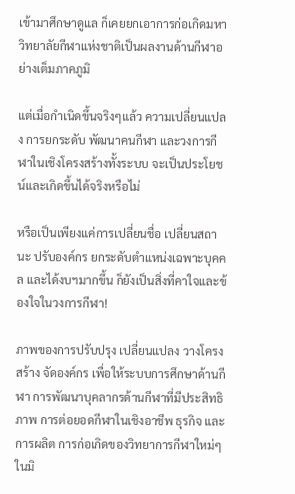เข้ามาศึกษาดูแล ก็เคยยกเอาการก่อเกิดมหาวิทยาลัยกีฬาแห่งชาติเป็นผลงานด้านกีฬาอย่างเต็มภาคภูมิ

แต่เมื่อกำเนิดขึ้นจริงๆแล้ว ความเปลี่ยนแปลง การยกระดับ พัฒนาคนกีฬา และวงการกีฬาในเชิงโครงสร้างทั้งระบบ จะเป็นประโยชน์และเกิดขึ้นได้จริงหรือไม่

หรือเป็นเพียงแค่การเปลี่ยนชื่อ เปลี่ยนสถานะ ปรับองค์กร ยกระดับตำแหน่งเฉพาะบุคคล และได้งบฯมากขึ้น ก็ยังเป็นสิ่งที่คาใจและข้องใจในวงการกีฬา!

ภาพของการปรับปรุง เปลี่ยนแปลง วางโครงสร้าง จัดองค์กร เพื่อให้ระบบการศึกษาด้านกีฬา การพัฒนาบุคลากรด้านกีฬาที่มีประสิทธิภาพ การต่อยอดกีฬาในเชิงอาชีพ ธุรกิจ และการผลิต การก่อเกิดของวิทยาการกีฬาใหม่ๆ ในมิ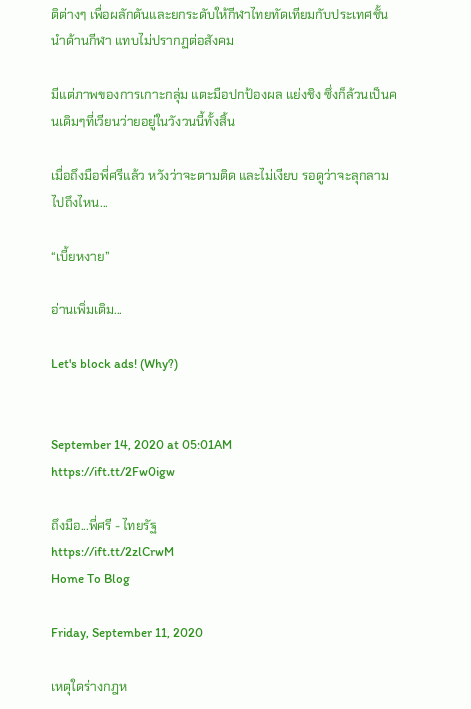ติต่างๆ เพื่อผลักดันและยกระดับให้กีฬาไทยทัดเทียมกับประเทศชั้นนำด้านกีฬา แทบไม่ปรากฏต่อสังคม

มีแต่ภาพของการเกาะกลุ่ม แตะมือปกป้องผล แย่งชิง ซึ่งก็ล้วนเป็นคนเดิมๆที่เวียนว่ายอยู่ในวังวนนี้ทั้งสิ้น

เมื่อถึงมือพี่ศรีแล้ว หวังว่าจะตามติด และไม่เงียบ รอดูว่าจะลุกลามไปถึงไหน...

“เบี้ยหงาย”

อ่านเพิ่มเติม...

Let's block ads! (Why?)


September 14, 2020 at 05:01AM
https://ift.tt/2Fw0igw

ถึงมือ...พี่ศรี - ไทยรัฐ
https://ift.tt/2zlCrwM
Home To Blog

Friday, September 11, 2020

เหตุใดร่างกฎห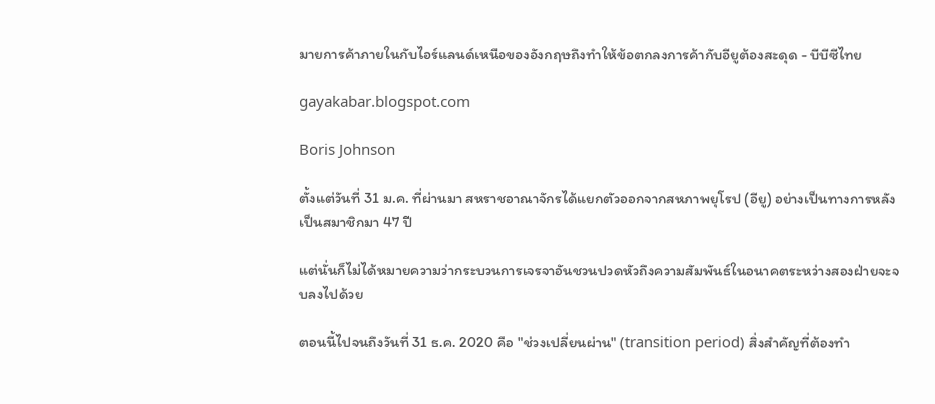มายการค้าภายในกับไอร์แลนด์เหนือของอังกฤษถึงทำให้ข้อตกลงการค้ากับอียูต้องสะดุด - บีบีซีไทย

gayakabar.blogspot.com

Boris Johnson

ตั้งแต่วันที่ 31 ม.ค. ที่ผ่านมา สหราชอาณาจักรได้แยกตัวออกจากสหภาพยุโรป (อียู) อย่างเป็นทางการหลังเป็นสมาชิกมา 47 ปี

แต่นั่นก็ไม่ได้หมายความว่ากระบวนการเจรจาอันชวนปวดหัวถึงความสัมพันธ์ในอนาคตระหว่างสองฝ่ายจะจบลงไปด้วย

ตอนนี้ไปจนถึงวันที่ 31 ธ.ค. 2020 คือ "ช่วงเปลี่ยนผ่าน" (transition period) สิ่งสำคัญที่ต้องทำ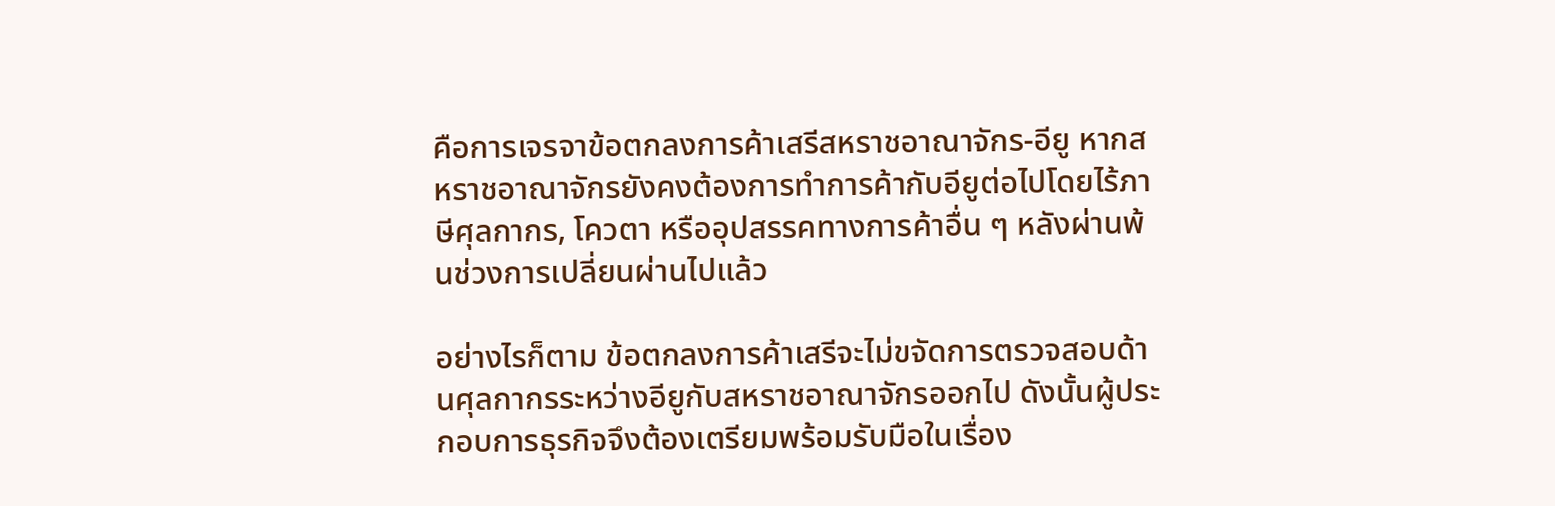คือการเจรจาข้อตกลงการค้าเสรีสหราชอาณาจักร-อียู หากสหราชอาณาจักรยังคงต้องการทำการค้ากับอียูต่อไปโดยไร้ภาษีศุลกากร, โควตา หรืออุปสรรคทางการค้าอื่น ๆ หลังผ่านพ้นช่วงการเปลี่ยนผ่านไปแล้ว

อย่างไรก็ตาม ข้อตกลงการค้าเสรีจะไม่ขจัดการตรวจสอบด้านศุลกากรระหว่างอียูกับสหราชอาณาจักรออกไป ดังนั้นผู้ประกอบการธุรกิจจึงต้องเตรียมพร้อมรับมือในเรื่อง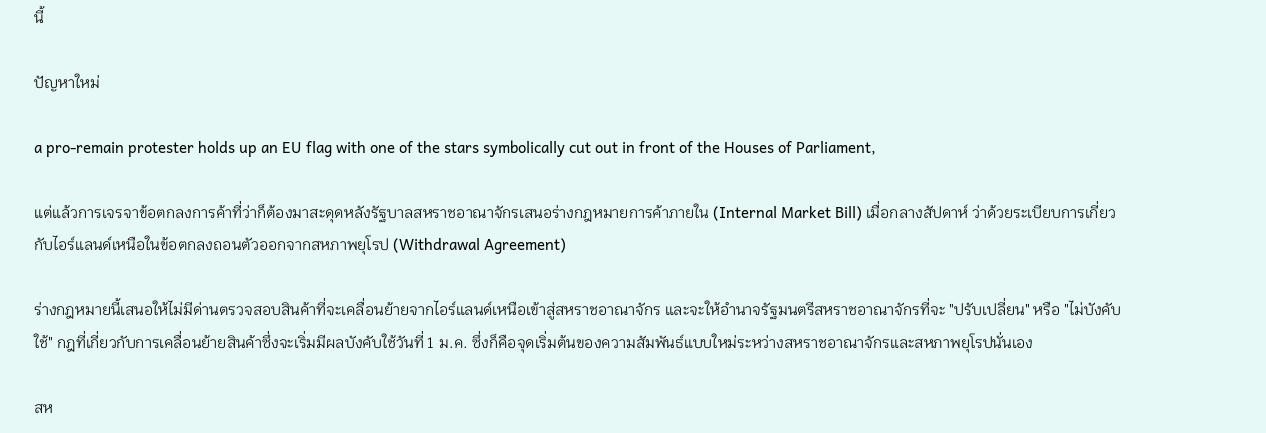นี้

ปัญหาใหม่

a pro-remain protester holds up an EU flag with one of the stars symbolically cut out in front of the Houses of Parliament,

แต่แล้วการเจรจาข้อตกลงการค้าที่ว่าก็ต้องมาสะดุดหลังรัฐบาลสหราชอาณาจักรเสนอร่างกฎหมายการค้าภายใน (Internal Market Bill) เมื่อกลางสัปดาห์ ว่าด้วยระเบียบการเกี่ยวกับไอร์แลนด์เหนือในข้อตกลงถอนตัวออกจากสหภาพยุโรป (Withdrawal Agreement)

ร่างกฎหมายนี้เสนอให้ไม่มีด่านตรวจสอบสินค้าที่จะเคลื่อนย้ายจากไอร์แลนด์เหนือเข้าสู่สหราชอาณาจักร และจะให้อำนาจรัฐมนตรีสหราชอาณาจักรที่จะ "ปรับเปลี่ยน" หรือ "ไม่บังคับใช้" กฎที่เกี่ยวกับการเคลื่อนย้ายสินค้าซึ่งจะเริ่มมีผลบังคับใช้วันที่ 1 ม.ค. ซึ่งก็คือจุดเริ่มต้นของความสัมพันธ์แบบใหม่ระหว่างสหราชอาณาจักรและสหภาพยุโรปนั่นเอง

สห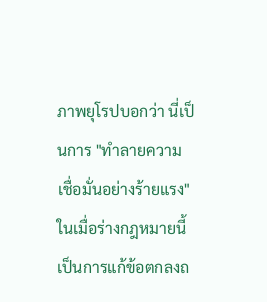ภาพยุโรปบอกว่า นี่เป็นการ "ทำลายความเชื่อมั่นอย่างร้ายแรง" ในเมื่อร่างกฎหมายนี้เป็นการแก้ข้อตกลงถ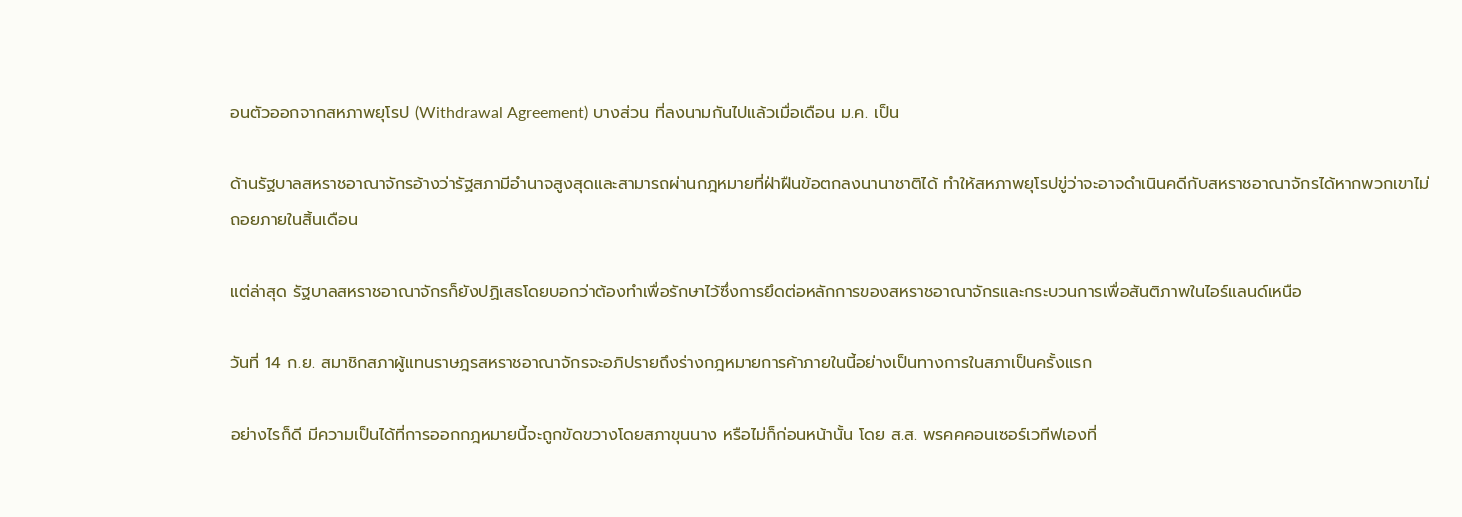อนตัวออกจากสหภาพยุโรป (Withdrawal Agreement) บางส่วน ที่ลงนามกันไปแล้วเมื่อเดือน ม.ค. เป็น

ด้านรัฐบาลสหราชอาณาจักรอ้างว่ารัฐสภามีอำนาจสูงสุดและสามารถผ่านกฎหมายที่ฝ่าฝืนข้อตกลงนานาชาติได้ ทำให้สหภาพยุโรปขู่ว่าจะอาจดำเนินคดีกับสหราชอาณาจักรได้หากพวกเขาไม่ถอยภายในสิ้นเดือน

แต่ล่าสุด รัฐบาลสหราชอาณาจักรก็ยังปฏิเสธโดยบอกว่าต้องทำเพื่อรักษาไว้ซึ่งการยึดต่อหลักการของสหราชอาณาจักรและกระบวนการเพื่อสันติภาพในไอร์แลนด์เหนือ

วันที่ 14 ก.ย. สมาชิกสภาผู้แทนราษฎรสหราชอาณาจักรจะอภิปรายถึงร่างกฎหมายการค้าภายในนี้อย่างเป็นทางการในสภาเป็นครั้งแรก

อย่างไรก็ดี มีความเป็นได้ที่การออกกฎหมายนี้จะถูกขัดขวางโดยสภาขุนนาง หรือไม่ก็ก่อนหน้านั้น โดย ส.ส. พรคคคอนเซอร์เวทีฟเองที่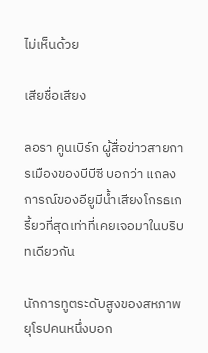ไม่เห็นด้วย

เสียชื่อเสียง

ลอรา คูนเบิร์ก ผู้สื่อข่าวสายการเมืองของบีบีซี บอกว่า แถลงการณ์ของอียูมีน้ำเสียงโกรธเกรี้ยวที่สุดเท่าที่เคยเจอมาในบริบทเดียวกัน

นักการทูตระดับสูงของสหภาพยุโรปคนหนึ่งบอก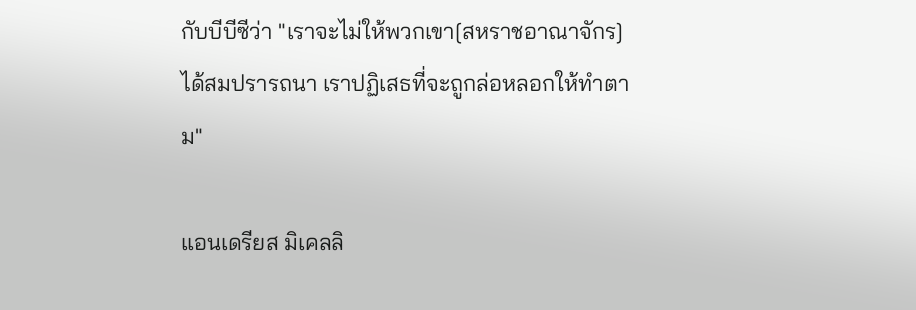กับบีบีซีว่า "เราจะไม่ให้พวกเขา[สหราชอาณาจักร]ได้สมปรารถนา เราปฏิเสธที่จะถูกล่อหลอกให้ทำตาม"

แอนเดรียส มิเคลลิ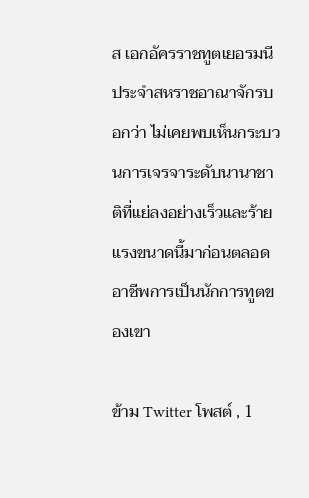ส เอกอัครราชทูตเยอรมนีประจำสหราชอาณาจักรบอกว่า ไม่เคยพบเห็นกระบวนการเจรจาระดับนานาชาติที่แย่ลงอย่างเร็วและร้ายแรงขนาดนี้มาก่อนตลอดอาชีพการเป็นนักการทูตของเขา

ข้าม Twitter โพสต์ , 1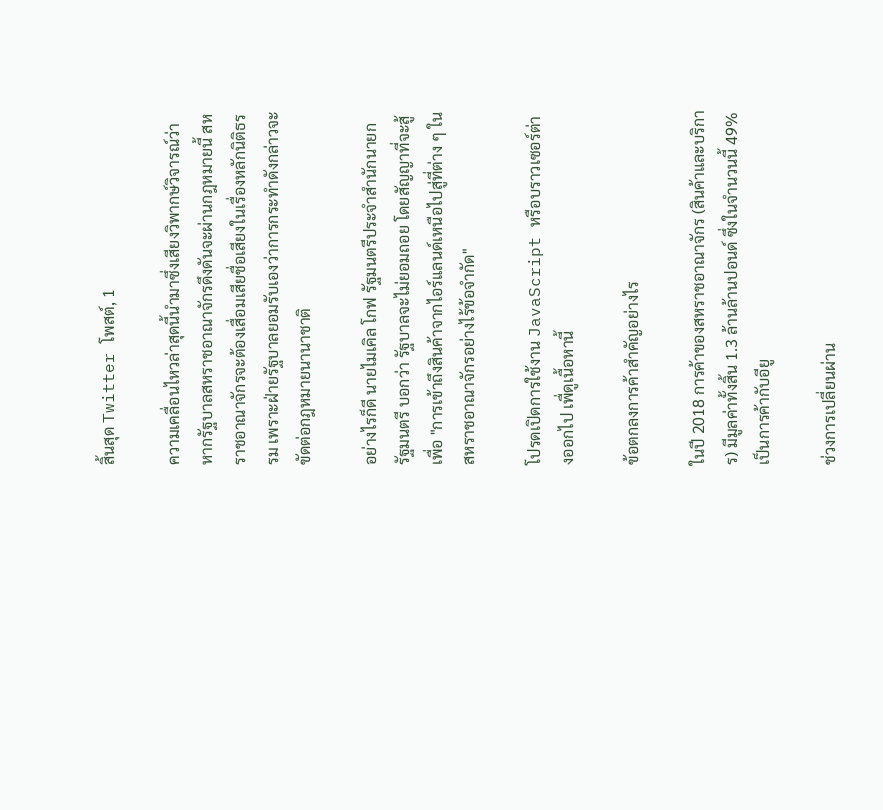สิ้นสุด Twitter โพสต์, 1

ความเคลื่อนไหวล่าสุดนี้นำมาซึ่งเสียงวิพากษ์วิจารณ์ว่าหากรัฐบาลสหราชอาณาจักรดึงดันจะผ่านกฎหมายนี้ สหราชอาณาจักรจะต้องเสื่อมเสียชื่อเสียงในเรื่องหลักนิติธรรม เพราะฝ่ายรัฐบาลยอมรับเองว่าการกระทำดังกล่าวจะขัดต่อกฎหมายนานาชาติ

อย่างไรก็ดี นายไมเคิล โกฟ รัฐมนตรีประจำสำนักนายกรัฐมนตรี บอกว่า รัฐบาลจะไม่ยอมถอย โดยสัญญาที่จะสู้เพื่อ "การเข้าถึงสินค้าจากไอร์แลนด์เหนือไปสู่ที่ต่าง ๆ ในสหราชอาณาจักรอย่างไร้ข้อจำกัด"

โปรดเปิดการใช้งาน JavaScript หรือบราวเซอร์ต่างออกไป เพื่ดูเนื้อหานี้

ข้อตกลงการค้าสำคัญอย่างไร

ในปี 2018 การค้าของสหราชอาณาจักร (สินค้าและบริการ) มีมูลค่าทั้งสิ้น 1.3 ล้านล้านปอนด์ ซึ่งในจำนวนนี้ 49% เป็นการค้ากับอียู

ช่วงการเปลี่ยนผ่าน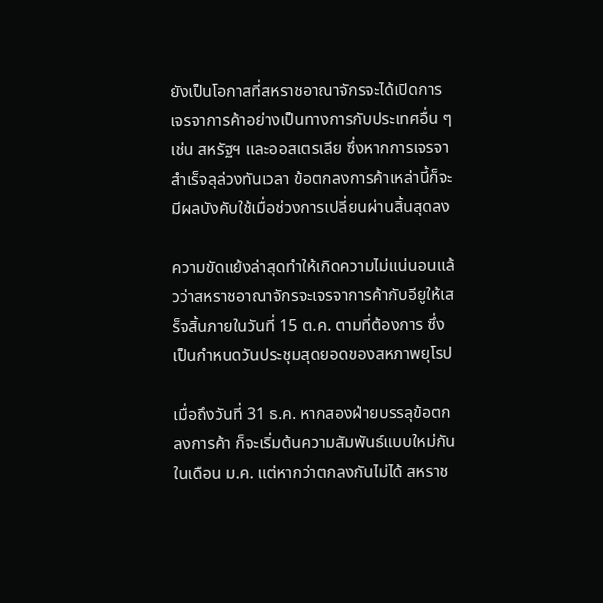ยังเป็นโอกาสที่สหราชอาณาจักรจะได้เปิดการเจรจาการค้าอย่างเป็นทางการกับประเทศอื่น ๆ เช่น สหรัฐฯ และออสเตรเลีย ซึ่งหากการเจรจาสำเร็จลุล่วงทันเวลา ข้อตกลงการค้าเหล่านี้ก็จะมีผลบังคับใช้เมื่อช่วงการเปลี่ยนผ่านสิ้นสุดลง

ความขัดแย้งล่าสุดทำให้เกิดความไม่แน่นอนแล้วว่าสหราชอาณาจักรจะเจรจาการค้ากับอียูให้เสร็จสิ้นภายในวันที่ 15 ต.ค. ตามที่ต้องการ ซึ่งเป็นกำหนดวันประชุมสุดยอดของสหภาพยุโรป

เมื่อถึงวันที่ 31 ธ.ค. หากสองฝ่ายบรรลุข้อตกลงการค้า ก็จะเริ่มต้นความสัมพันธ์แบบใหม่กันในเดือน ม.ค. แต่หากว่าตกลงกันไม่ได้ สหราช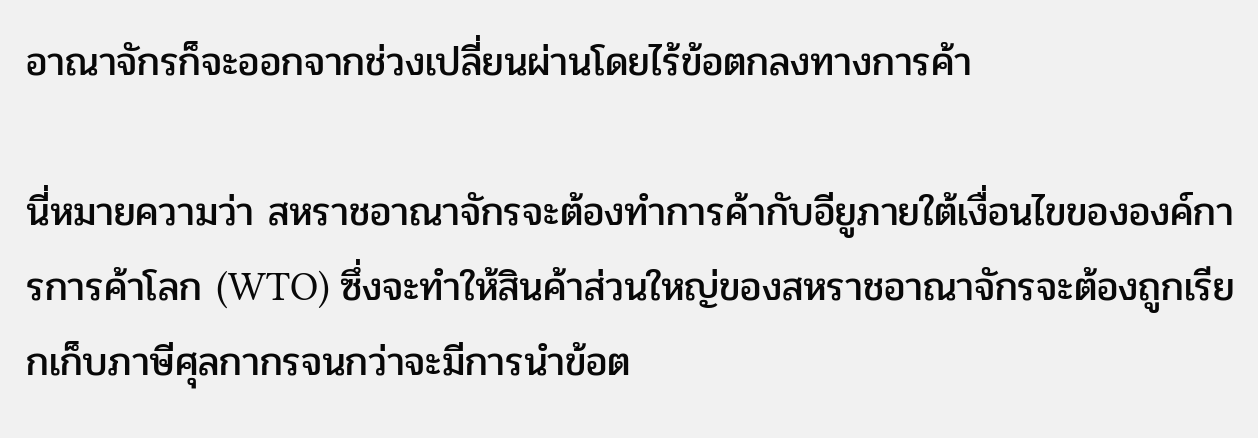อาณาจักรก็จะออกจากช่วงเปลี่ยนผ่านโดยไร้ข้อตกลงทางการค้า

นี่หมายความว่า สหราชอาณาจักรจะต้องทำการค้ากับอียูภายใต้เงื่อนไขขององค์การการค้าโลก (WTO) ซึ่งจะทำให้สินค้าส่วนใหญ่ของสหราชอาณาจักรจะต้องถูกเรียกเก็บภาษีศุลกากรจนกว่าจะมีการนำข้อต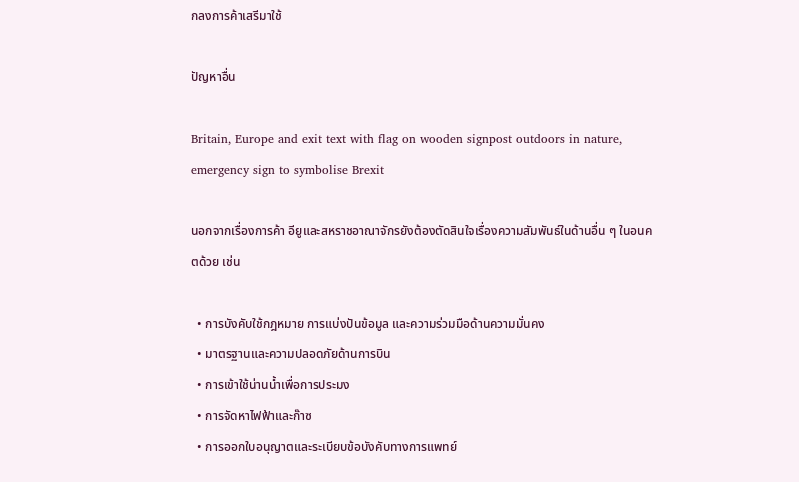กลงการค้าเสรีมาใช้

ปัญหาอื่น

Britain, Europe and exit text with flag on wooden signpost outdoors in nature, emergency sign to symbolise Brexit

นอกจากเรื่องการค้า อียูและสหราชอาณาจักรยังต้องตัดสินใจเรื่องความสัมพันธ์ในด้านอื่น ๆ ในอนคตด้วย เช่น

  • การบังคับใช้กฎหมาย การแบ่งปันข้อมูล และความร่วมมือด้านความมั่นคง
  • มาตรฐานและความปลอดภัยด้านการบิน
  • การเข้าใช้น่านน้ำเพื่อการประมง
  • การจัดหาไฟฟ้าและก๊าซ
  • การออกใบอนุญาตและระเบียบข้อบังคับทางการแพทย์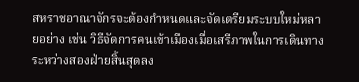สหราชอาณาจักรจะต้องกำหนดและจัดเตรียมระบบใหม่หลายอย่าง เช่น วิธีจัดการคนเข้าเมืองเมื่อเสรีภาพในการเดินทางระหว่างสองฝ่ายสิ้นสุดลง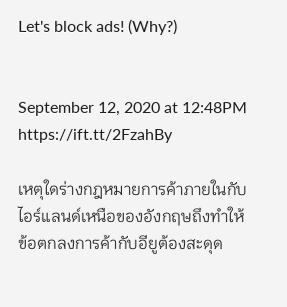Let's block ads! (Why?)


September 12, 2020 at 12:48PM
https://ift.tt/2FzahBy

เหตุใดร่างกฎหมายการค้าภายในกับไอร์แลนด์เหนือของอังกฤษถึงทำให้ข้อตกลงการค้ากับอียูต้องสะดุด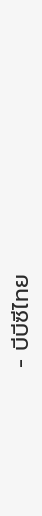- บีบีซีไทย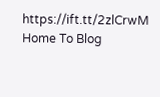https://ift.tt/2zlCrwM
Home To Blog